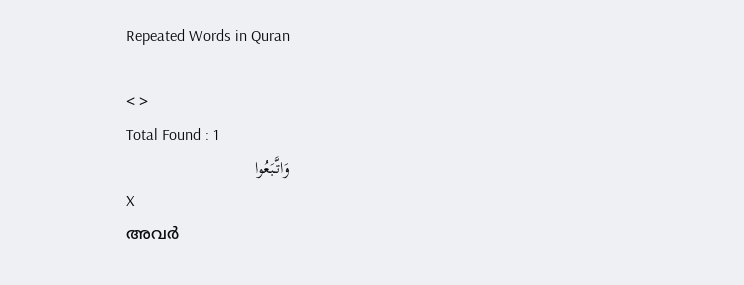Repeated Words in Quran

< >
Total Found : 1
وَاتَّبَعُوا
X
അവര്‍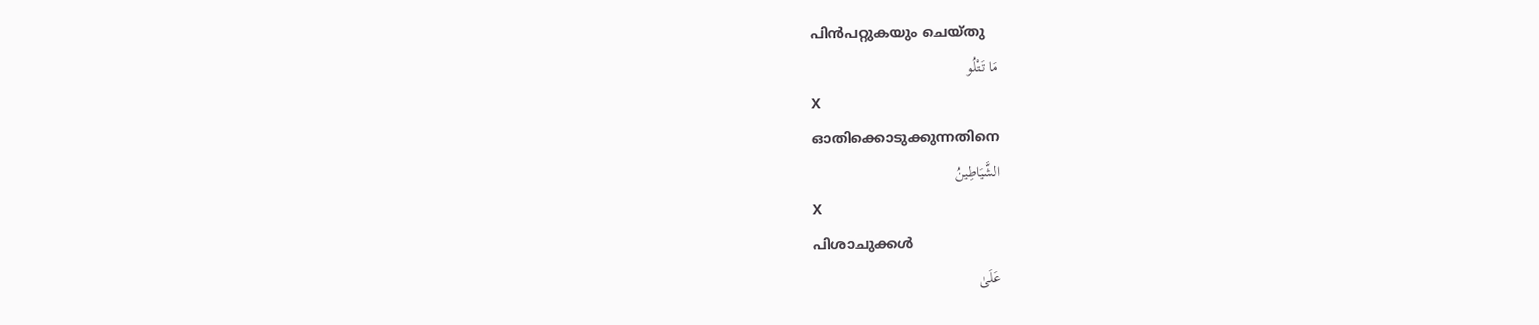പിന്‍പറ്റുകയും ചെയ്തു
مَا تَتْلُو
X
ഓതിക്കൊടുക്കുന്നതിനെ
الشَّيَاطِينُ
X
പിശാചുക്കള്‍
عَلَىٰ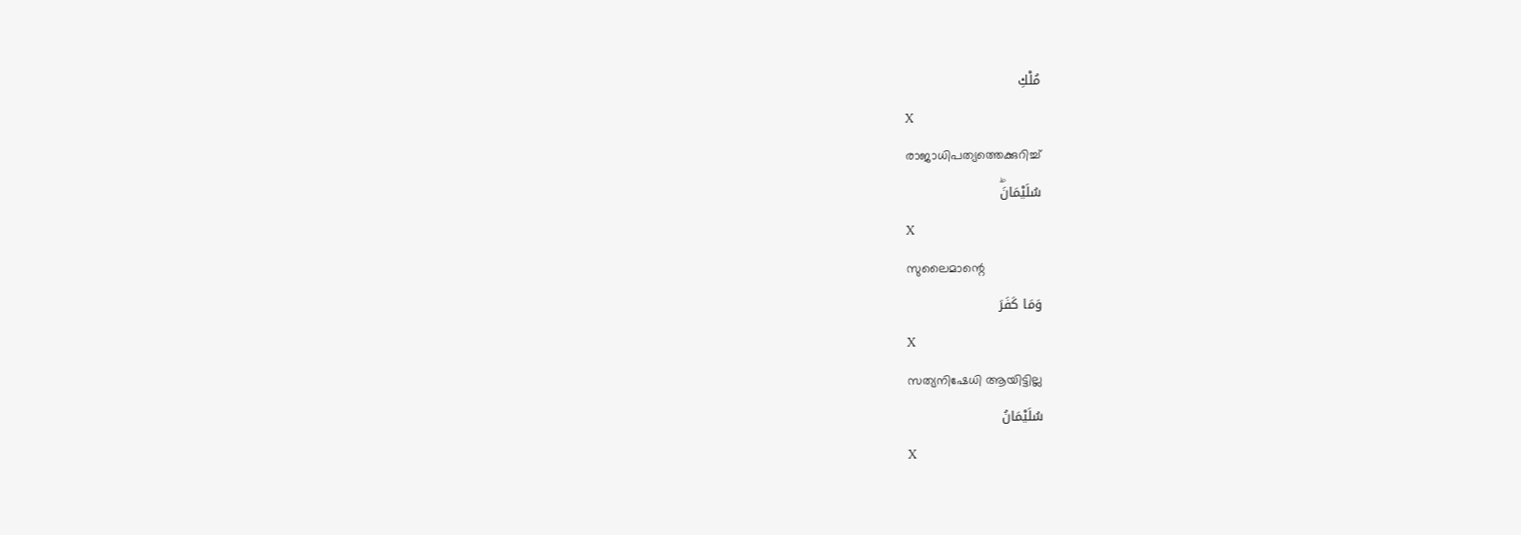مُلْكِ
X
രാജാധിപത്യത്തെക്കുറിച്ച്
سُلَيْمَانَۖ
X
സുലൈമാന്റെ
وَمَا كَفَرَ
X
സത്യനിഷേധി ആയിട്ടില്ല
سُلَيْمَانُ
X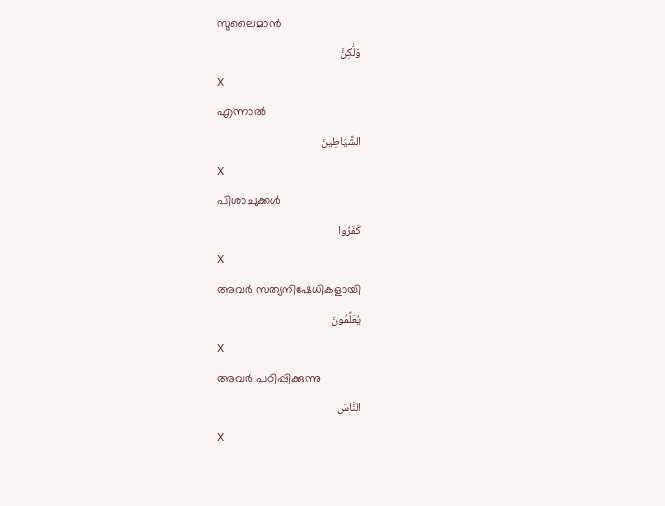സുലൈമാന്‍
وَلَٰكِنَّ
X
എന്നാല്‍
الشَّيَاطِينَ
X
പിശാചുക്കള്‍
كَفَرُوا
X
അവര്‍ സത്യനിഷേധികളായി
يُعَلِّمُونَ
X
അവര്‍ പഠിപ്പിക്കുന്നു
النَّاسَ
X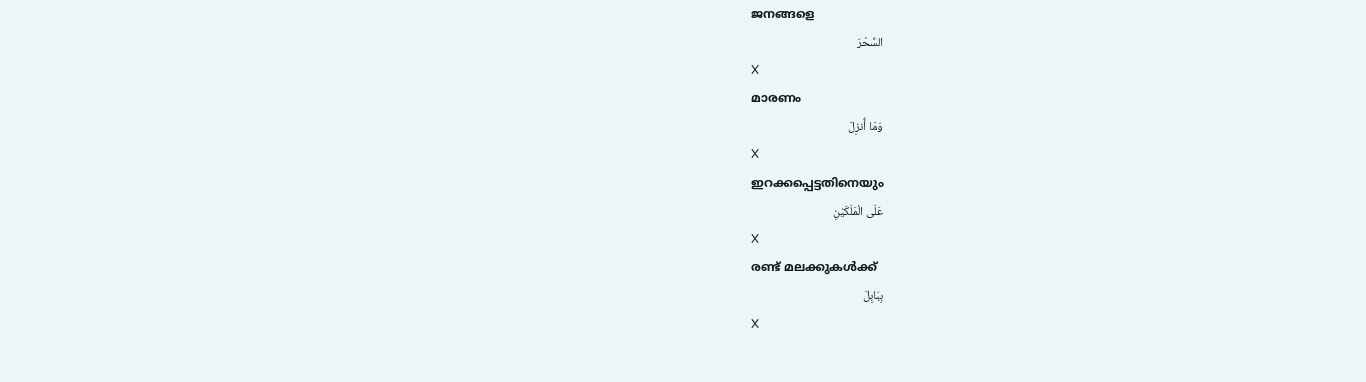ജനങ്ങളെ
السِّحْرَ
X
മാരണം
وَمَا أُنزِلَ
X
ഇറക്കപ്പെട്ടതിനെയും
عَلَى الْمَلَكَيْنِ
X
രണ്ട് മലക്കുകള്‍ക്ക്
بِبَابِلَ
X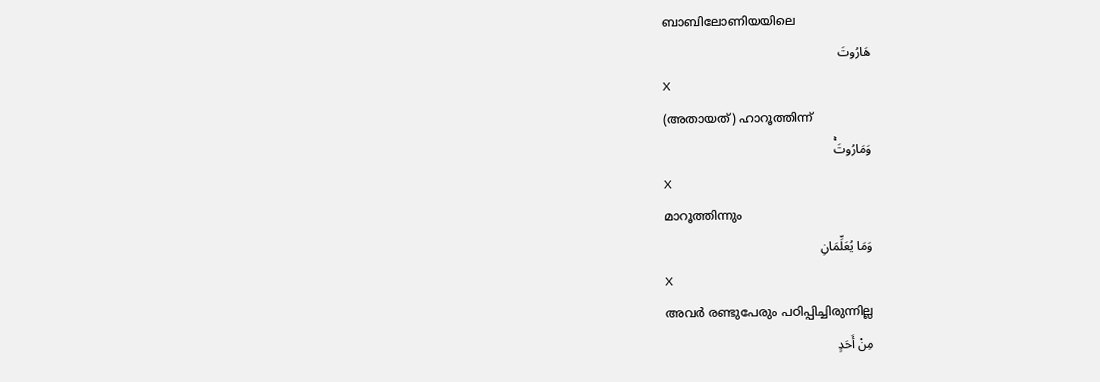ബാബിലോണിയയിലെ
هَارُوتَ
X
(അതായത്) ഹാറൂത്തിന്ന്
وَمَارُوتَۚ
X
മാറൂത്തിന്നും
وَمَا يُعَلِّمَانِ
X
അവര്‍ രണ്ടുപേരും പഠിപ്പിച്ചിരുന്നില്ല
مِنْ أَحَدٍ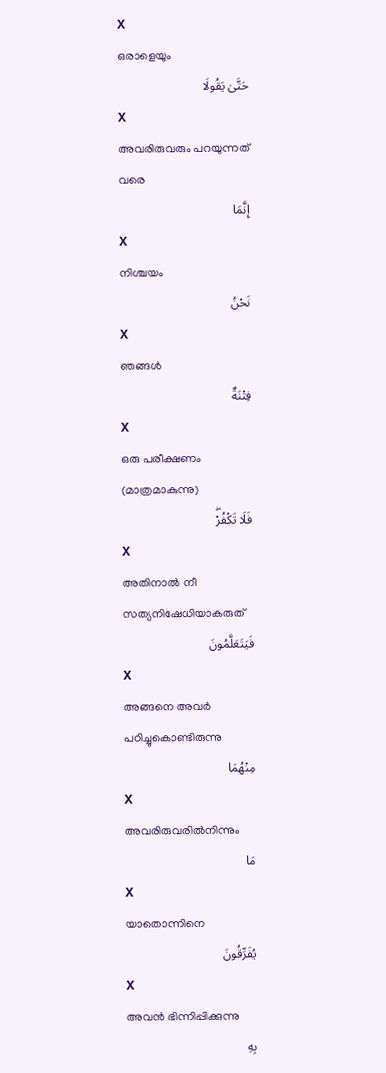X
ഒരാളെയും
حَتَّىٰ يَقُولَا
X
അവരിരുവരും പറയുന്നത് വരെ
إِنَّمَا
X
നിശ്ചയം
نَحْنُ
X
ഞങ്ങള്‍
فِتْنَةٌ
X
ഒരു പരീക്ഷണം (മാത്രമാകുന്നു)
فَلَا تَكْفُرْۖ
X
അതിനാല്‍ നീ സത്യനിഷേധിയാകരുത്
فَيَتَعَلَّمُونَ
X
അങ്ങനെ അവര്‍ പഠിച്ചുകൊണ്ടിരുന്നു
مِنْهُمَا
X
അവരിരുവരില്‍നിന്നും
مَا
X
യാതൊന്നിനെ
يُفَرِّقُونَ
X
അവന്‍ ഭിന്നിപ്പിക്കുന്നു
بِهِ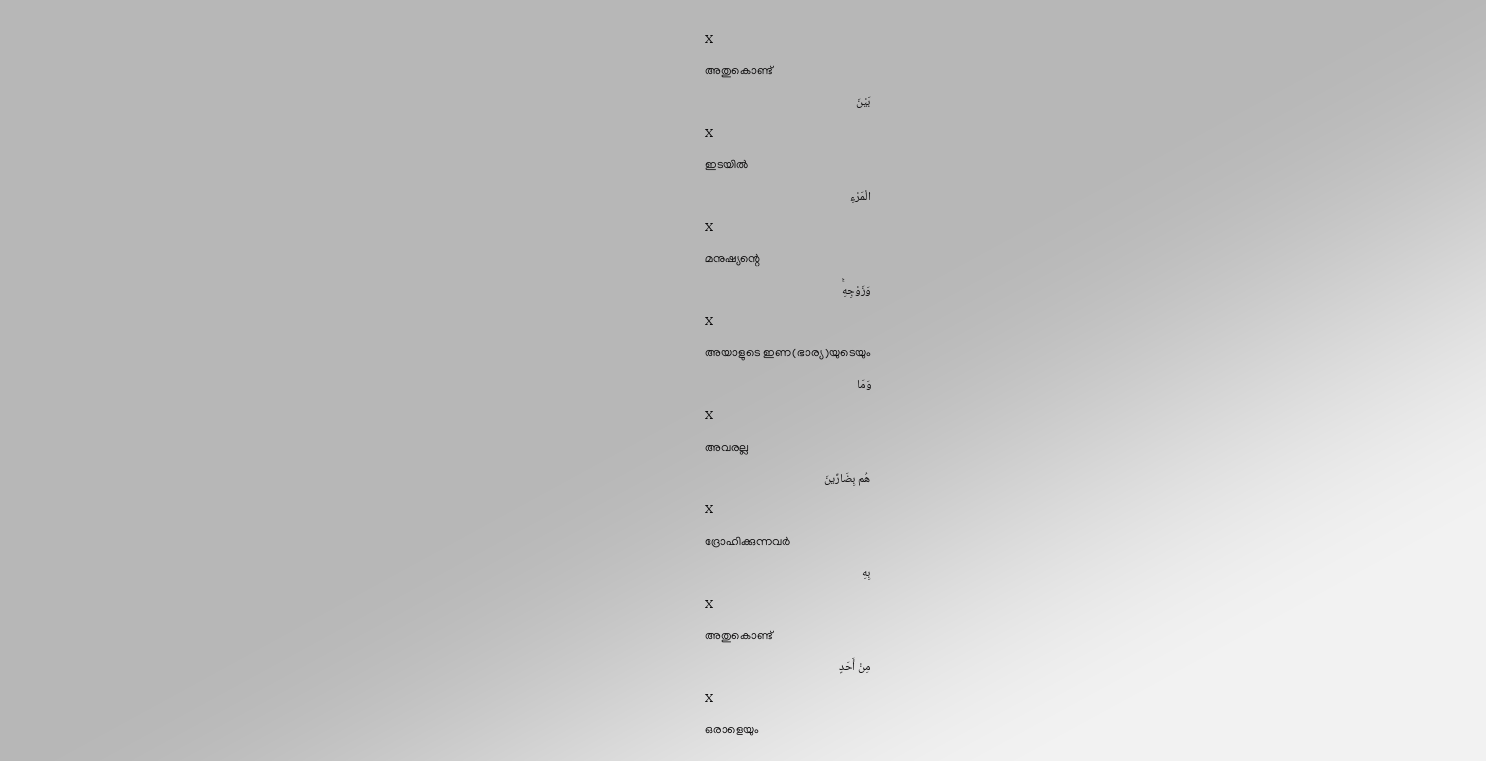X
അതുകൊണ്ട്
بَيْنَ
X
ഇടയില്‍
الْمَرْءِ
X
മനുഷ്യന്റെ
وَزَوْجِهِۚ
X
അയാളുടെ ഇണ(ഭാര്യ)യുടെയും
وَمَا
X
അവരല്ല
هُم بِضَارِّينَ
X
ദ്രോഹിക്കുന്നവര്‍
بِهِ
X
അതുകൊണ്ട്
مِنْ أَحَدٍ
X
ഒരാളെയും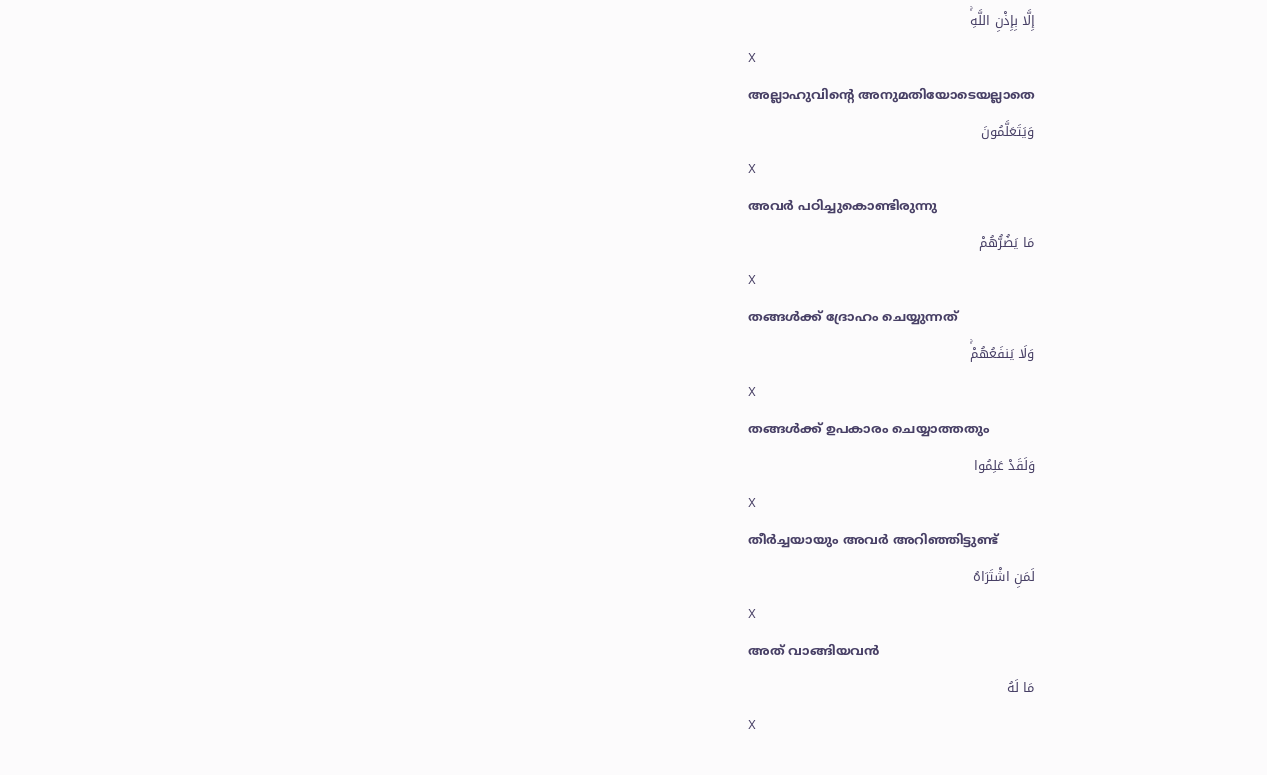إِلَّا بِإِذْنِ اللَّهِۚ
X
അല്ലാഹുവിന്റെ അനുമതിയോടെയല്ലാതെ
وَيَتَعَلَّمُونَ
X
അവര്‍ പഠിച്ചുകൊണ്ടിരുന്നു
مَا يَضُرُّهُمْ
X
തങ്ങള്‍ക്ക് ദ്രോഹം ചെയ്യുന്നത്
وَلَا يَنفَعُهُمْۚ
X
തങ്ങള്‍ക്ക് ഉപകാരം ചെയ്യാത്തതും
وَلَقَدْ عَلِمُوا
X
തീര്‍ച്ചയായും അവര്‍ അറിഞ്ഞിട്ടുണ്ട്
لَمَنِ اشْتَرَاهُ
X
അത് വാങ്ങിയവന്‍
مَا لَهُ
X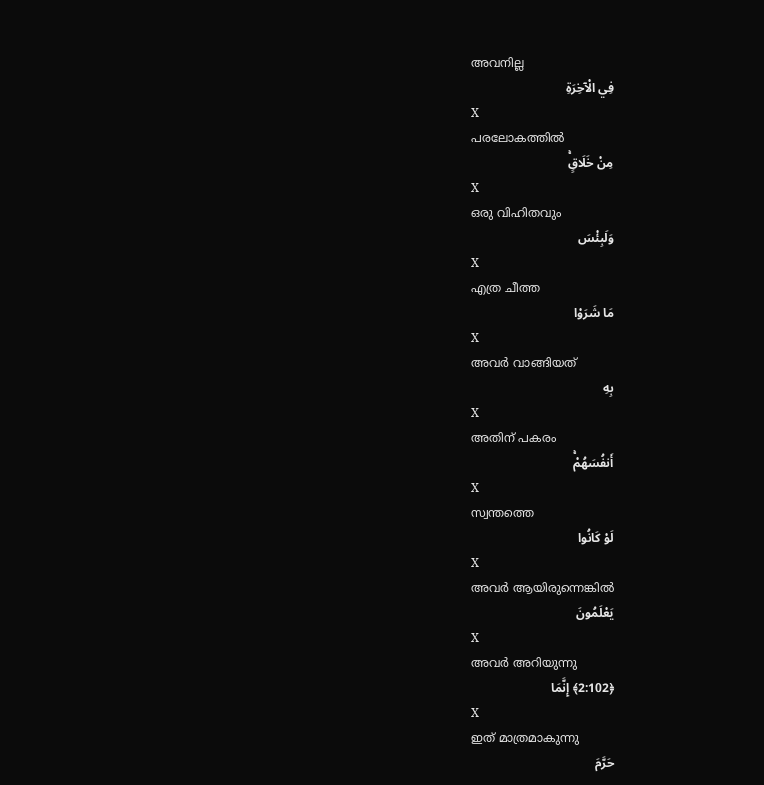അവനില്ല
فِي الْآخِرَةِ
X
പരലോകത്തില്‍
مِنْ خَلَاقٍۚ
X
ഒരു വിഹിതവും
وَلَبِئْسَ
X
എത്ര ചീത്ത
مَا شَرَوْا
X
അവര്‍ വാങ്ങിയത്
بِهِ
X
അതിന് പകരം
أَنفُسَهُمْۚ
X
സ്വന്തത്തെ
لَوْ كَانُوا
X
അവര്‍ ആയിരുന്നെങ്കില്‍
يَعْلَمُونَ
X
അവര്‍ അറിയുന്നു
﴿2:102﴾ إِنَّمَا
X
ഇത് മാത്രമാകുന്നു
حَرَّمَ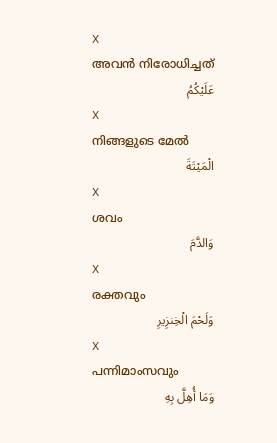X
അവന്‍ നിരോധിച്ചത്
عَلَيْكُمُ
X
നിങ്ങളുടെ മേല്‍
الْمَيْتَةَ
X
ശവം
وَالدَّمَ
X
രക്തവും
وَلَحْمَ الْخِنزِيرِ
X
പന്നിമാംസവും
وَمَا أُهِلَّ بِهِ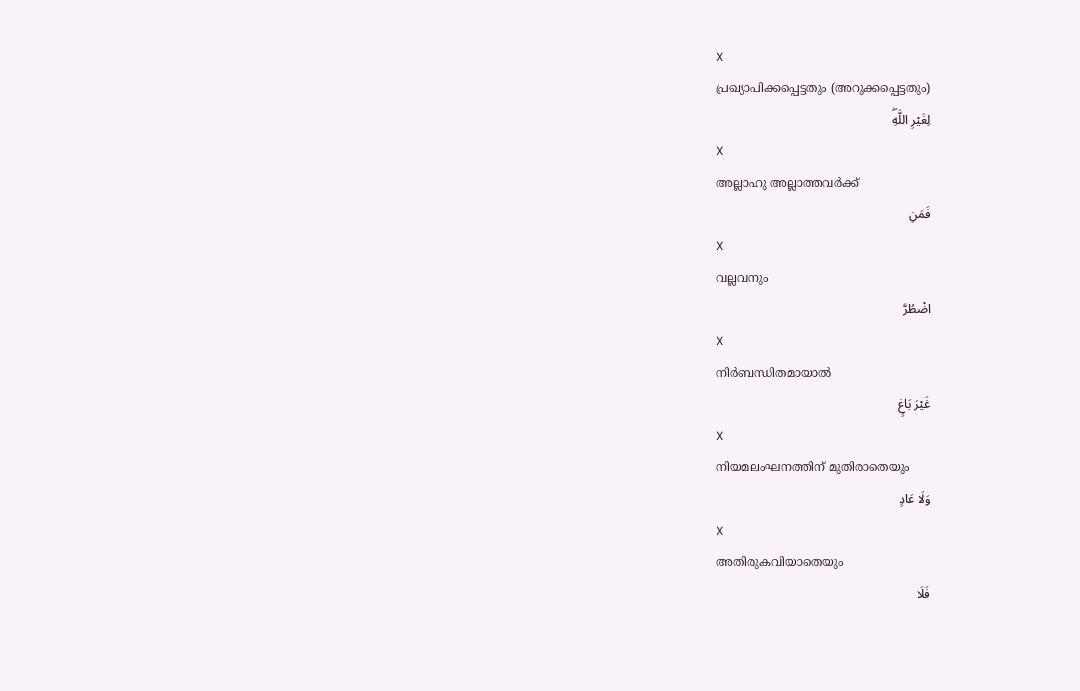X
പ്രഖ്യാപിക്കപ്പെട്ടതും (അറുക്കപ്പെട്ടതും)
لِغَيْرِ اللَّهِۖ
X
അല്ലാഹു അല്ലാത്തവര്‍ക്ക്
فَمَنِ
X
വല്ലവനും
اضْطُرَّ
X
നിര്‍ബന്ധിതമായാല്‍
غَيْرَ بَاغٍ
X
നിയമലംഘനത്തിന് മുതിരാതെയും
وَلَا عَادٍ
X
അതിരുകവിയാതെയും
فَلَا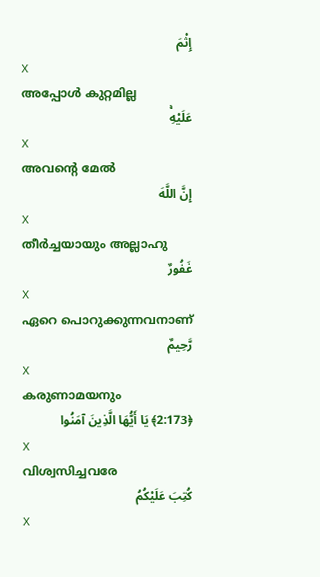إِثْمَ
X
അപ്പോള്‍ കുറ്റമില്ല
عَلَيْهِۚ
X
അവന്റെ മേല്‍
إِنَّ اللَّهَ
X
തീര്‍ച്ചയായും അല്ലാഹു
غَفُورٌ
X
ഏറെ പൊറുക്കുന്നവനാണ്
رَّحِيمٌ
X
കരുണാമയനും
﴿2:173﴾ يَا أَيُّهَا الَّذِينَ آمَنُوا
X
വിശ്വസിച്ചവരേ
كُتِبَ عَلَيْكُمُ
X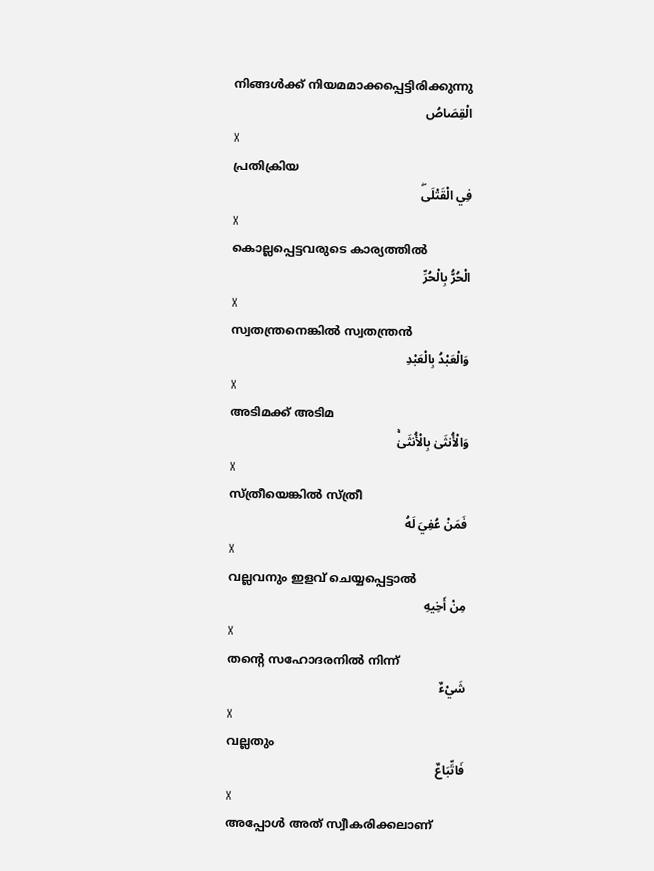നിങ്ങള്‍ക്ക് നിയമമാക്കപ്പെട്ടിരിക്കുന്നു
الْقِصَاصُ
X
പ്രതിക്രിയ
فِي الْقَتْلَىۖ
X
കൊല്ലപ്പെട്ടവരുടെ കാര്യത്തില്‍
الْحُرُّ بِالْحُرِّ
X
സ്വതന്ത്രനെങ്കില്‍ സ്വതന്ത്രന്‍
وَالْعَبْدُ بِالْعَبْدِ
X
അടിമക്ക് അടിമ
وَالْأُنثَىٰ بِالْأُنثَىٰۚ
X
സ്ത്രീയെങ്കില്‍ സ്ത്രീ
فَمَنْ عُفِيَ لَهُ
X
വല്ലവനും ഇളവ് ചെയ്യപ്പെട്ടാല്‍
مِنْ أَخِيهِ
X
തന്റെ സഹോദരനില്‍ നിന്ന്
شَيْءٌ
X
വല്ലതും
فَاتِّبَاعٌ
X
അപ്പോള്‍ അത് സ്വീകരിക്കലാണ്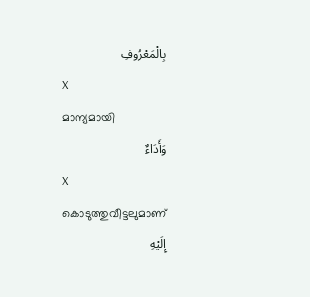بِالْمَعْرُوفِ
X
മാന്യമായി
وَأَدَاءٌ
X
കൊടുത്തുവീട്ടലുമാണ്
إِلَيْهِ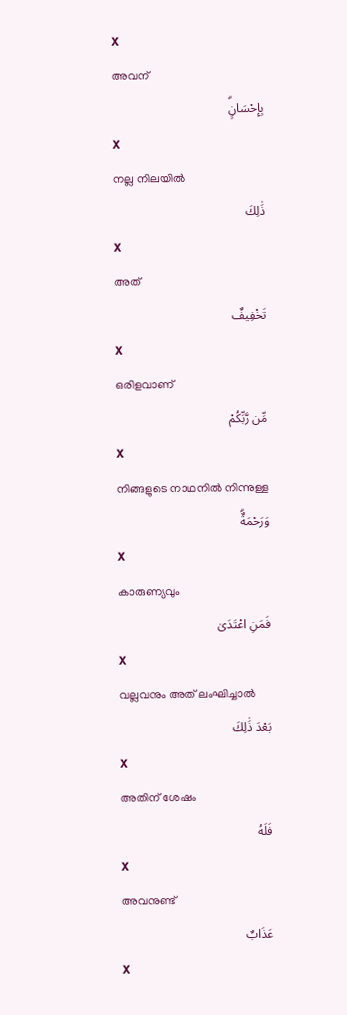X
അവന്
بِإِحْسَانٍۗ
X
നല്ല നിലയില്‍
ذَٰلِكَ
X
അത്
تَخْفِيفٌ
X
ഒരിളവാണ്
مِّن رَّبِّكُمْ
X
നിങ്ങളുടെ നാഥനില്‍ നിന്നുള്ള
وَرَحْمَةٌۗ
X
കാരുണ്യവും
فَمَنِ اعْتَدَىٰ
X
വല്ലവനും അത് ലംഘിച്ചാല്‍
بَعْدَ ذَٰلِكَ
X
അതിന് ശേഷം
فَلَهُ
X
അവനുണ്ട്
عَذَابٌ
X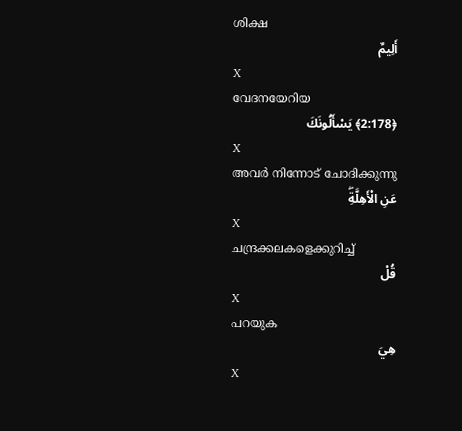ശിക്ഷ
أَلِيمٌ
X
വേദനയേറിയ
﴿2:178﴾ يَسْأَلُونَكَ
X
അവര്‍ നിന്നോട് ചോദിക്കുന്നു
عَنِ الْأَهِلَّةِۖ
X
ചന്ദ്രക്കലകളെക്കുറിച്ച്
قُلْ
X
പറയുക
هِيَ
X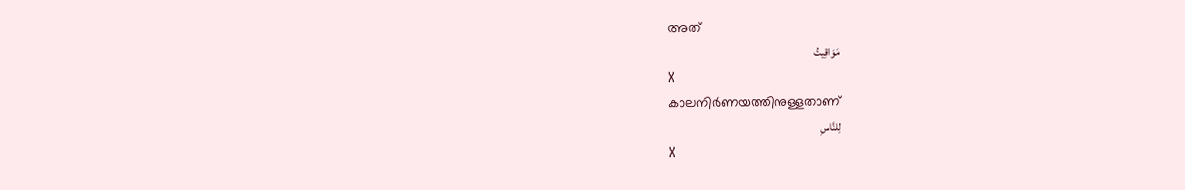അത്
مَوَاقِيتُ
X
കാലനിര്‍ണയത്തിനുള്ളതാണ്
لِلنَّاسِ
X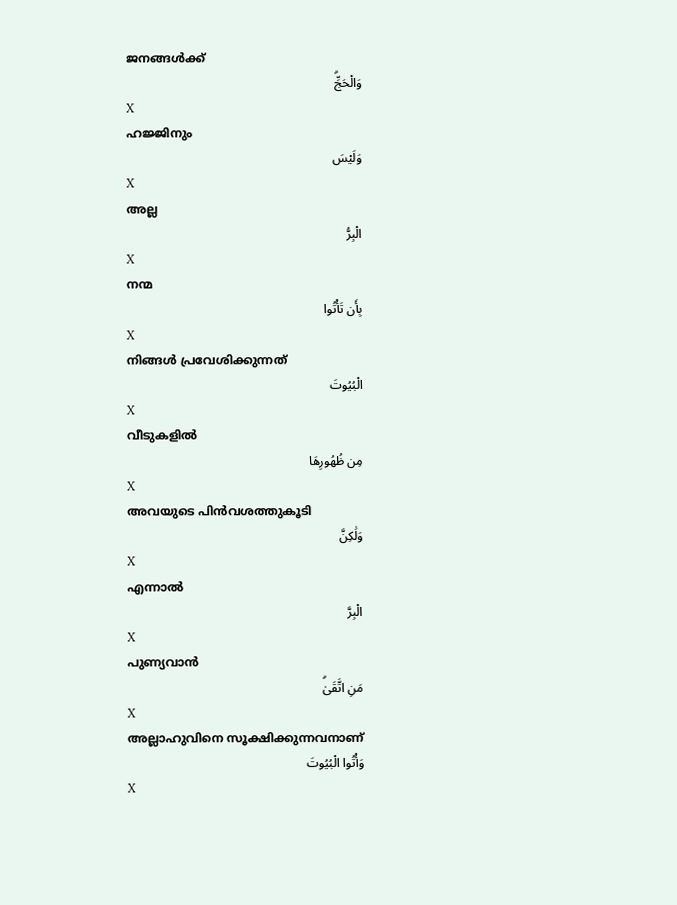ജനങ്ങള്‍ക്ക്
وَالْحَجِّۗ
X
ഹജ്ജിനും
وَلَيْسَ
X
അല്ല
الْبِرُّ
X
നന്മ
بِأَن تَأْتُوا
X
നിങ്ങള്‍ പ്രവേശിക്കുന്നത്
الْبُيُوتَ
X
വീടുകളില്‍
مِن ظُهُورِهَا
X
അവയുടെ പിന്‍വശത്തുകൂടി
وَلَٰكِنَّ
X
എന്നാല്‍
الْبِرَّ
X
പുണ്യവാന്‍
مَنِ اتَّقَىٰۗ
X
അല്ലാഹുവിനെ സൂക്ഷിക്കുന്നവനാണ്
وَأْتُوا الْبُيُوتَ
X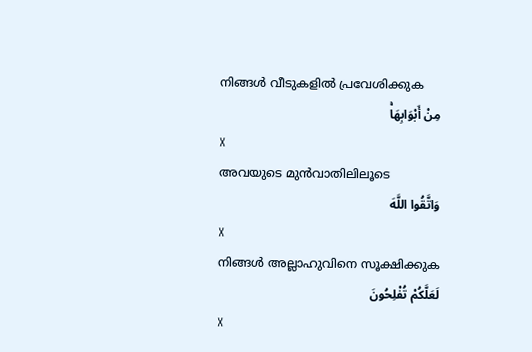നിങ്ങള്‍ വീടുകളില്‍ പ്രവേശിക്കുക
مِنْ أَبْوَابِهَاۚ
X
അവയുടെ മുന്‍വാതിലിലൂടെ
وَاتَّقُوا اللَّهَ
X
നിങ്ങള്‍ അല്ലാഹുവിനെ സൂക്ഷിക്കുക
لَعَلَّكُمْ تُفْلِحُونَ
X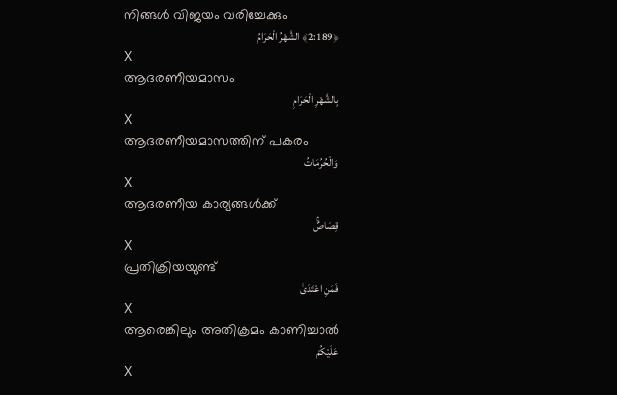നിങ്ങള്‍ വിജയം വരിച്ചേക്കും
﴿2:189﴾ الشَّهْرُ الْحَرَامُ
X
ആദരണീയമാസം
بِالشَّهْرِ الْحَرَامِ
X
ആദരണീയമാസത്തിന് പകരം
وَالْحُرُمَاتُ
X
ആദരണീയ കാര്യങ്ങള്‍ക്ക്
قِصَاصٌۚ
X
പ്രതിക്രിയയുണ്ട്
فَمَنِ اعْتَدَىٰ
X
ആരെങ്കിലും അതിക്രമം കാണിച്ചാല്‍
عَلَيْكُمْ
X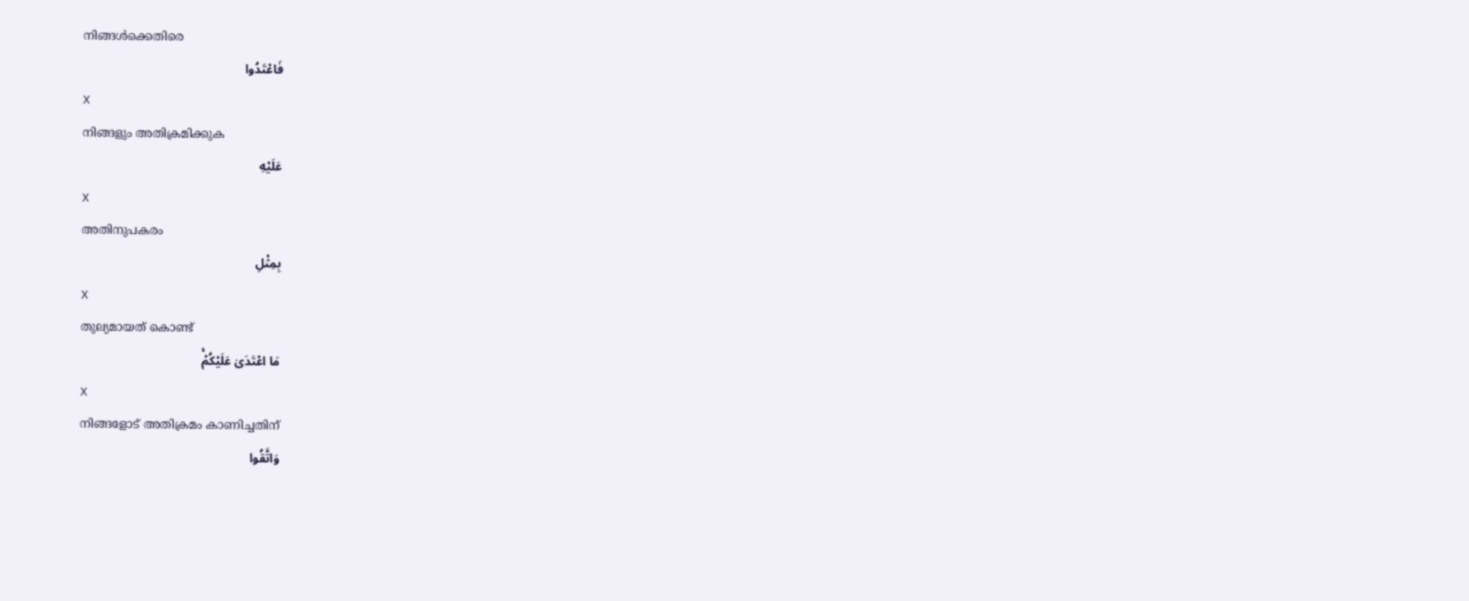നിങ്ങള്‍ക്കെതിരെ
فَاعْتَدُوا
X
നിങ്ങളും അതിക്രമിക്കുക
عَلَيْهِ
X
അതിനുപകരം
بِمِثْلِ
X
തുല്യമായത് കൊണ്ട്
مَا اعْتَدَىٰ عَلَيْكُمْۚ
X
നിങ്ങളോട് അതിക്രമം കാണിച്ചതിന്
وَاتَّقُوا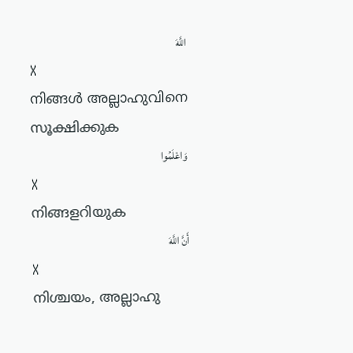اللَّهَ
X
നിങ്ങള്‍ അല്ലാഹുവിനെ സൂക്ഷിക്കുക
وَاعْلَمُوا
X
നിങ്ങളറിയുക
أَنَّ اللَّهَ
X
നിശ്ചയം, അല്ലാഹു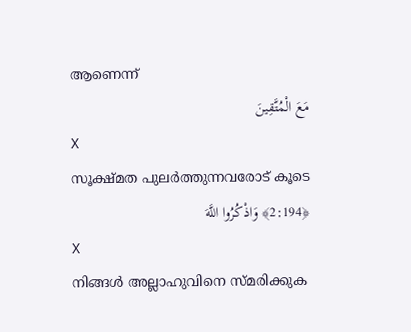ആണെന്ന്
مَعَ الْمُتَّقِينَ
X
സൂക്ഷ്മത പുലര്‍ത്തുന്നവരോട് കൂടെ
﴿2:194﴾ وَاذْكُرُوا اللَّهَ
X
നിങ്ങള്‍ അല്ലാഹുവിനെ സ്മരിക്കുക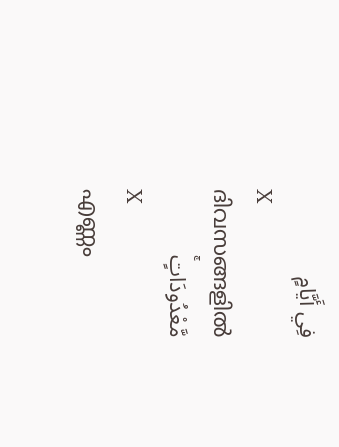فِي أَيَّامٍ
X
ദിവസങ്ങളില്‍
مَّعْدُودَاتٍۚ
X
എണ്ണം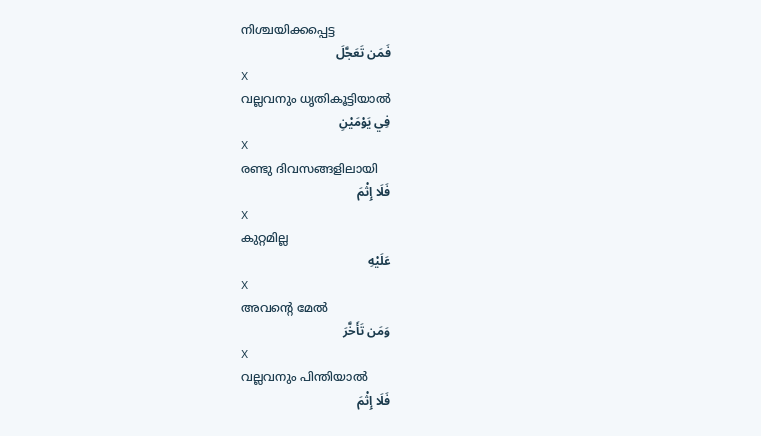നിശ്ചയിക്കപ്പെട്ട
فَمَن تَعَجَّلَ
X
വല്ലവനും ധൃതികൂട്ടിയാല്‍
فِي يَوْمَيْنِ
X
രണ്ടു ദിവസങ്ങളിലായി
فَلَا إِثْمَ
X
കുറ്റമില്ല
عَلَيْهِ
X
അവന്റെ മേല്‍
وَمَن تَأَخَّرَ
X
വല്ലവനും പിന്തിയാല്‍
فَلَا إِثْمَ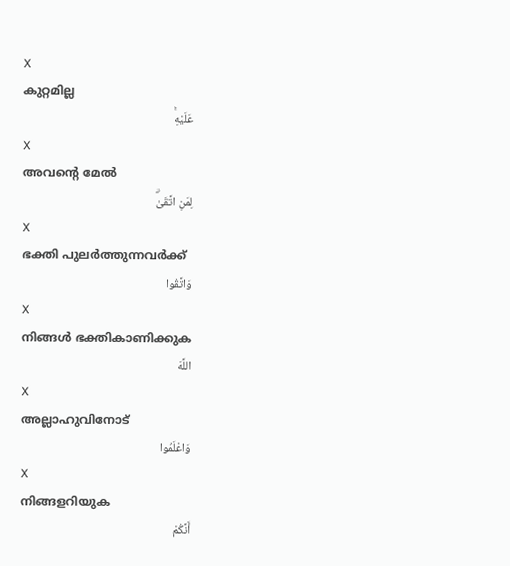X
കുറ്റമില്ല
عَلَيْهِۚ
X
അവന്റെ മേല്‍
لِمَنِ اتَّقَىٰۗ
X
ഭക്തി പുലര്‍ത്തുന്നവര്‍ക്ക്
وَاتَّقُوا
X
നിങ്ങള്‍ ഭക്തികാണിക്കുക
اللَّهَ
X
അല്ലാഹുവിനോട്
وَاعْلَمُوا
X
നിങ്ങളറിയുക
أَنَّكُمْ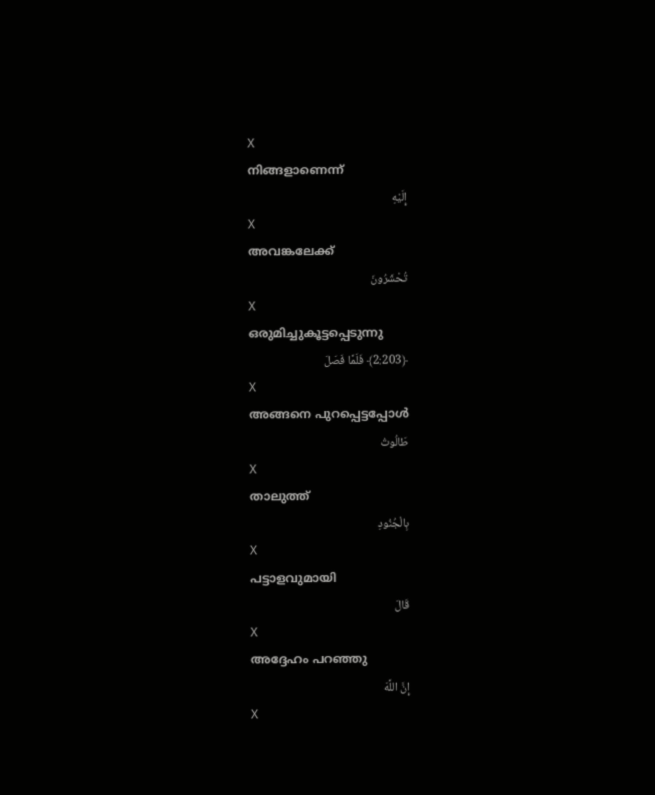X
നിങ്ങളാണെന്ന്
إِلَيْهِ
X
അവങ്കലേക്ക്
تُحْشَرُونَ
X
ഒരുമിച്ചുകൂട്ടപ്പെടുന്നു
﴿2:203﴾ فَلَمَّا فَصَلَ
X
അങ്ങനെ പുറപ്പെട്ടപ്പോള്‍
طَالُوتُ
X
താലുത്ത്
بِالْجُنُودِ
X
പട്ടാളവുമായി
قَالَ
X
അദ്ദേഹം പറഞ്ഞു
إِنَّ اللَّهَ
X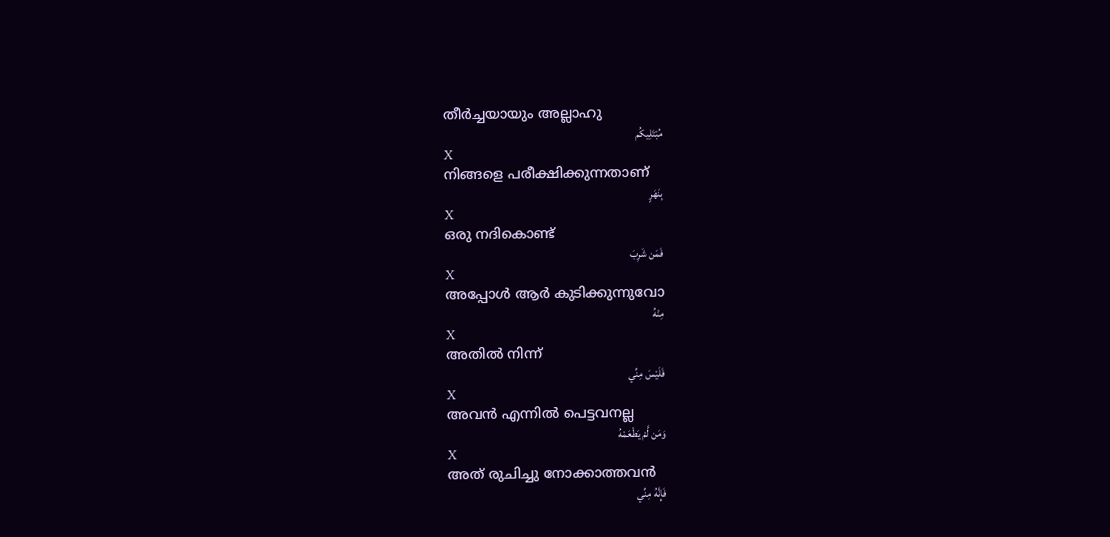തീര്‍ച്ചയായും അല്ലാഹു
مُبْتَلِيكُم
X
നിങ്ങളെ പരീക്ഷിക്കുന്നതാണ്
بِنَهَرٍ
X
ഒരു നദികൊണ്ട്
فَمَن شَرِبَ
X
അപ്പോള്‍ ആര്‍ കുടിക്കുന്നുവോ
مِنْهُ
X
അതില്‍ നിന്ന്
فَلَيْسَ مِنِّي
X
അവന്‍ എന്നില്‍ പെട്ടവനല്ല
وَمَن لَّمْ يَطْعَمْهُ
X
അത് രുചിച്ചു നോക്കാത്തവന്‍
فَإِنَّهُ مِنِّي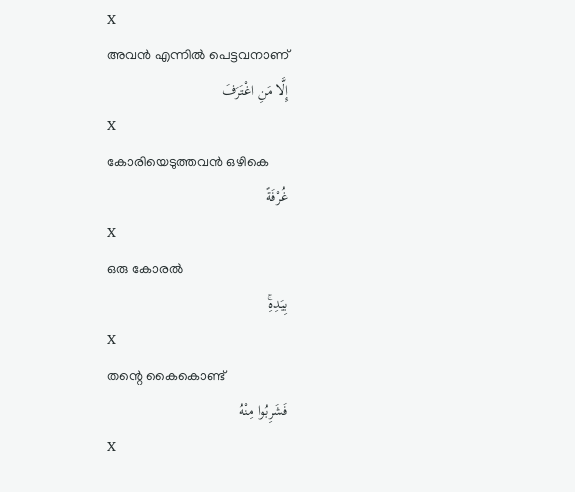X
അവന്‍ എന്നില്‍ പെട്ടവനാണ്
إِلَّا مَنِ اغْتَرَفَ
X
കോരിയെടുത്തവന്‍ ഒഴികെ
غُرْفَةً
X
ഒരു കോരല്‍
بِيَدِهِۚ
X
തന്റെ കൈകൊണ്ട്
فَشَرِبُوا مِنْهُ
X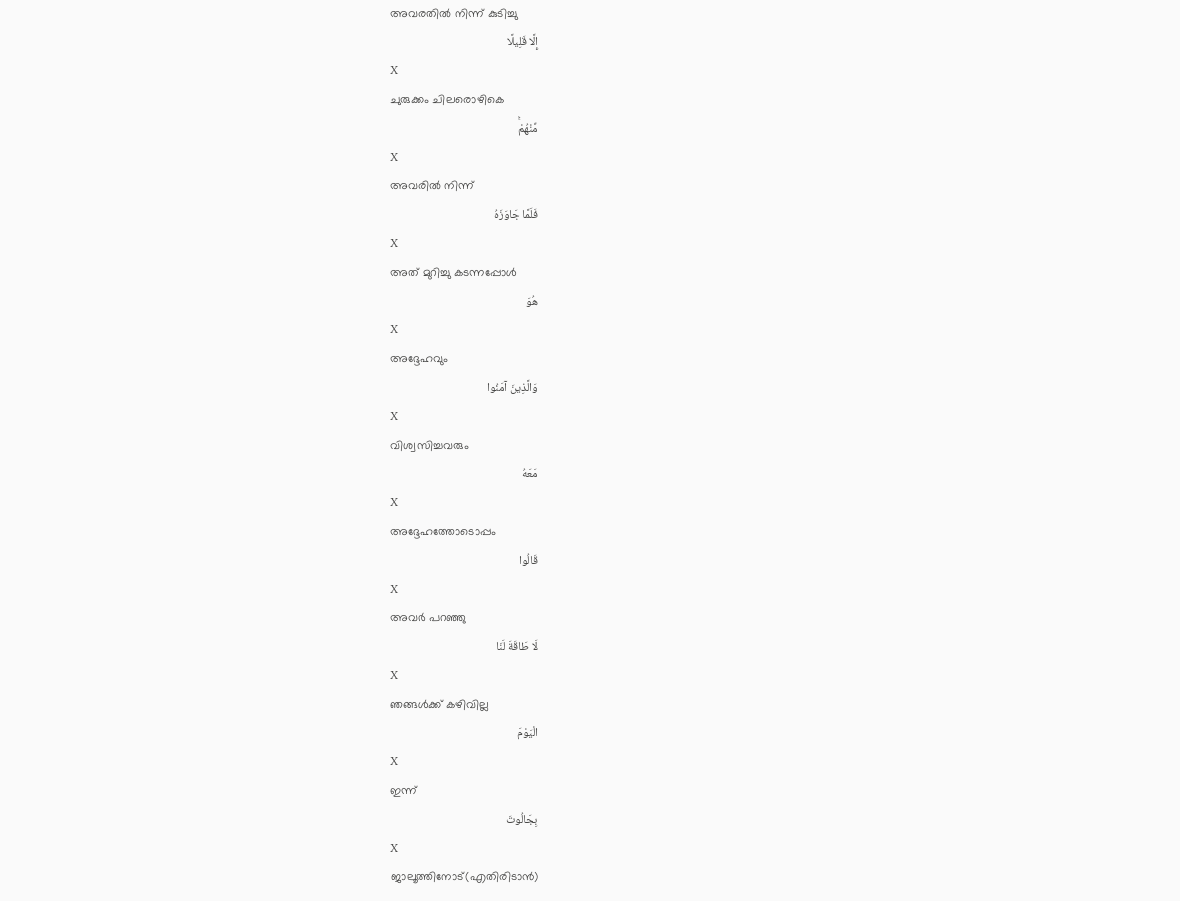അവരതില്‍ നിന്ന് കുടിച്ചു
إِلَّا قَلِيلًا
X
ചുരുക്കം ചിലരൊഴികെ
مِّنْهُمْۚ
X
അവരില്‍ നിന്ന്
فَلَمَّا جَاوَزَهُ
X
അത് മുറിച്ചു കടന്നപ്പോള്‍
هُوَ
X
അദ്ദേഹവും
وَالَّذِينَ آمَنُوا
X
വിശ്വസിച്ചവരും
مَعَهُ
X
അദ്ദേഹത്തോടൊപ്പം
قَالُوا
X
അവര്‍ പറഞ്ഞു
لَا طَاقَةَ لَنَا
X
ഞങ്ങള്‍ക്ക് കഴിവില്ല
الْيَوْمَ
X
ഇന്ന്
بِجَالُوتَ
X
ജാലൂത്തിനോട്(എതിരിടാന്‍)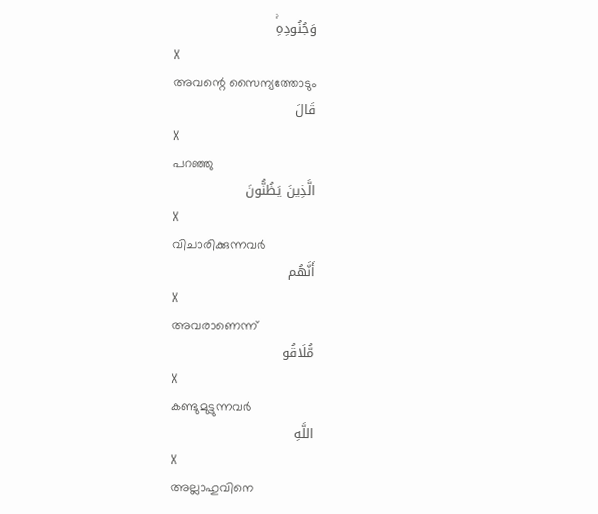وَجُنُودِهِۚ
X
അവന്റെ സൈന്യത്തോടും
قَالَ
X
പറഞ്ഞു
الَّذِينَ يَظُنُّونَ
X
വിചാരിക്കുന്നവര്‍
أَنَّهُم
X
അവരാണെന്ന്
مُّلَاقُو
X
കണ്ടുമുട്ടുന്നവര്‍
اللَّهِ
X
അല്ലാഹുവിനെ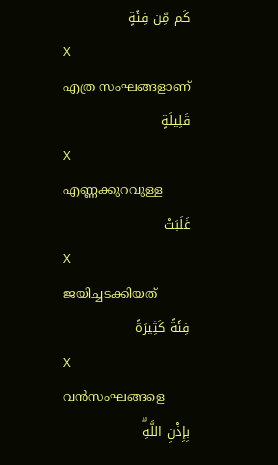كَم مِّن فِئَةٍ
X
എത്ര സംഘങ്ങളാണ്
قَلِيلَةٍ
X
എണ്ണക്കുറവുള്ള
غَلَبَتْ
X
ജയിച്ചടക്കിയത്
فِئَةً كَثِيرَةً
X
വന്‍സംഘങ്ങളെ
بِإِذْنِ اللَّهِۗ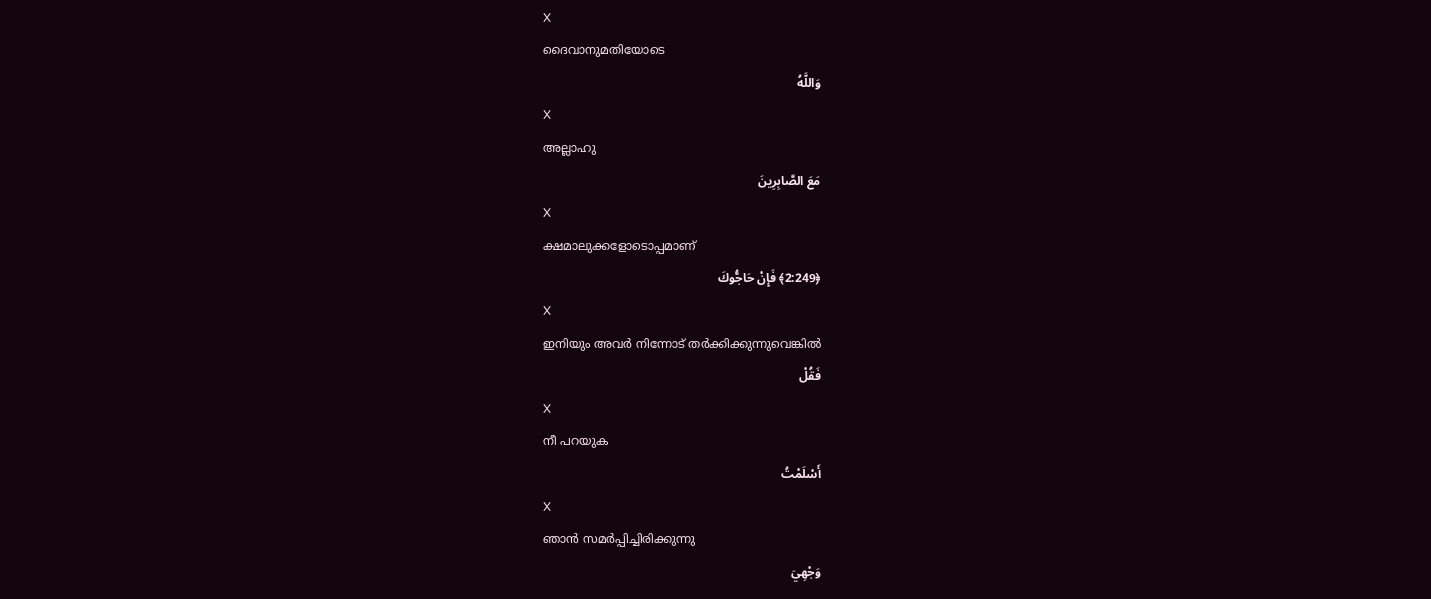X
ദൈവാനുമതിയോടെ
وَاللَّهُ
X
അല്ലാഹു
مَعَ الصَّابِرِينَ
X
ക്ഷമാലുക്കളോടൊപ്പമാണ്
﴿2:249﴾ فَإِنْ حَاجُّوكَ
X
ഇനിയും അവര്‍ നിന്നോട് തര്‍ക്കിക്കുന്നുവെങ്കില്‍
فَقُلْ
X
നീ പറയുക
أَسْلَمْتُ
X
ഞാന്‍ സമര്‍പ്പിച്ചിരിക്കുന്നു
وَجْهِيَ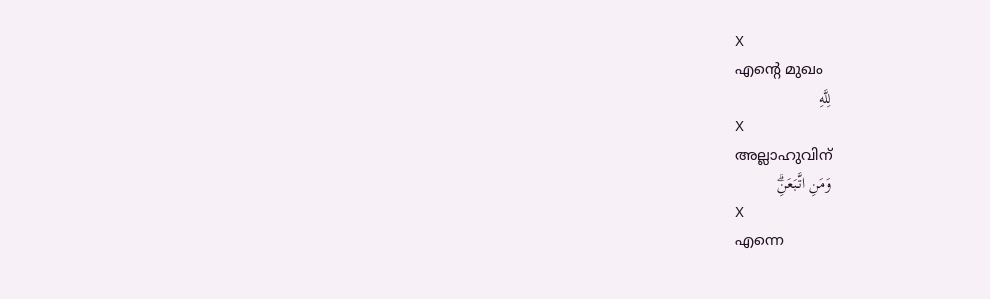X
എന്റെ മുഖം
لِلَّهِ
X
അല്ലാഹുവിന്
وَمَنِ اتَّبَعَنِۗ
X
എന്നെ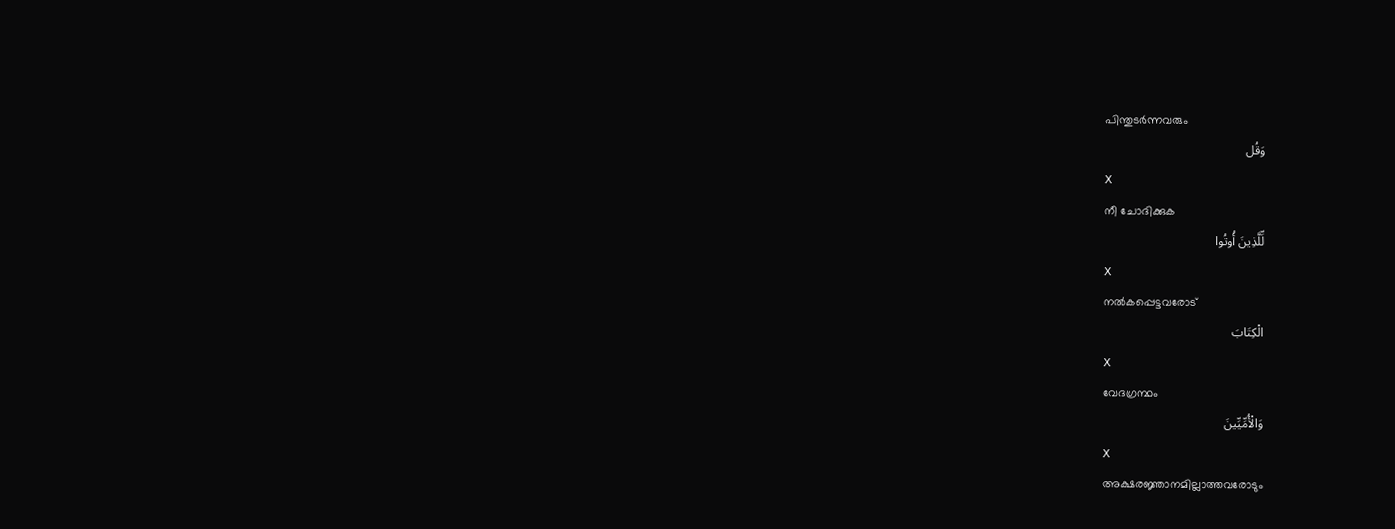പിന്തുടര്‍ന്നവരും
وَقُل
X
നീ ചോദിക്കുക
لِّلَّذِينَ أُوتُوا
X
നല്‍കപ്പെട്ടവരോട്
الْكِتَابَ
X
വേദഗ്രന്ഥം
وَالْأُمِّيِّينَ
X
അക്ഷരജ്ഞാനമില്ലാത്തവരോടും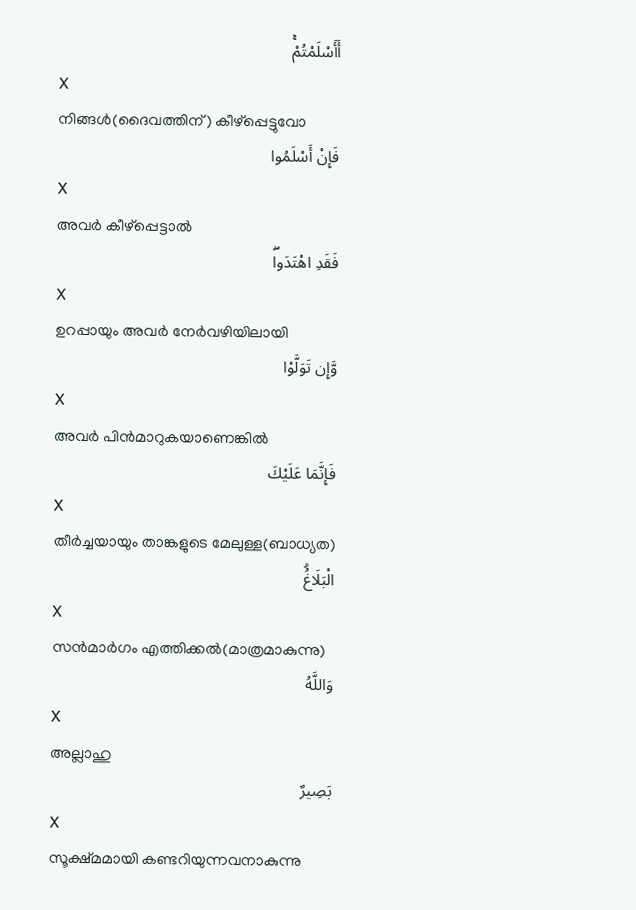أَأَسْلَمْتُمْۚ
X
നിങ്ങള്‍(ദൈവത്തിന്) കീഴ്പ്പെട്ടുവോ
فَإِنْ أَسْلَمُوا
X
അവര്‍ കീഴ്പ്പെട്ടാല്‍
فَقَدِ اهْتَدَواۖ
X
ഉറപ്പായും അവര്‍ നേര്‍വഴിയിലായി
وَّإِن تَوَلَّوْا
X
അവര്‍ പിന്‍മാറുകയാണെങ്കില്‍
فَإِنَّمَا عَلَيْكَ
X
തീര്‍ച്ചയായും താങ്കളുടെ മേലുള്ള(ബാധ്യത)
الْبَلَاغُۗ
X
സന്‍മാര്‍ഗം എത്തിക്കല്‍(മാത്രമാകുന്നു)
وَاللَّهُ
X
അല്ലാഹു
بَصِيرٌ
X
സൂക്ഷ്മമായി കണ്ടറിയുന്നവനാകുന്നു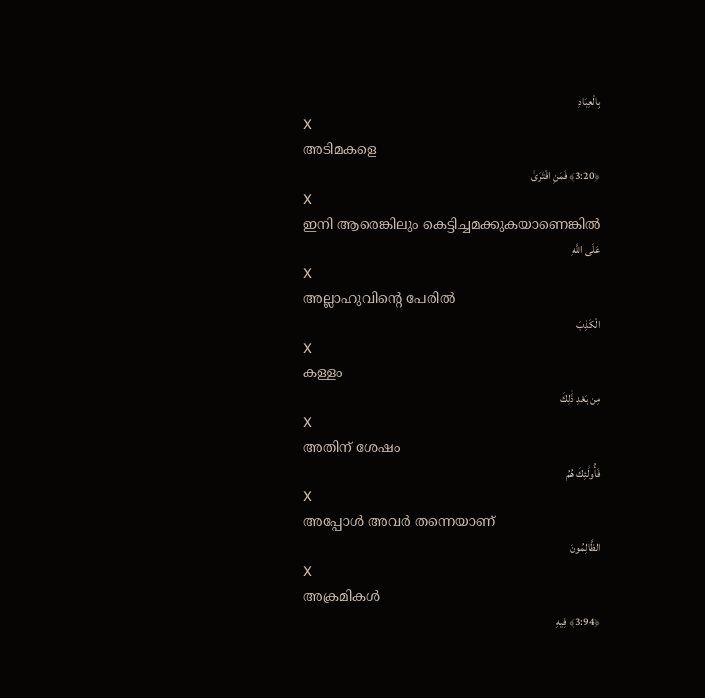بِالْعِبَادِ
X
അടിമകളെ
﴿3:20﴾ فَمَنِ افْتَرَىٰ
X
ഇനി ആരെങ്കിലും കെട്ടിച്ചമക്കുകയാണെങ്കില്‍
عَلَى اللَّهِ
X
അല്ലാഹുവിന്റെ പേരില്‍
الْكَذِبَ
X
കള്ളം
مِن بَعْدِ ذَٰلِكَ
X
അതിന് ശേഷം
فَأُولَٰئِكَ هُمُ
X
അപ്പോള്‍ അവര്‍ തന്നെയാണ്
الظَّالِمُونَ
X
അക്രമികള്‍
﴿3:94﴾ فِيهِ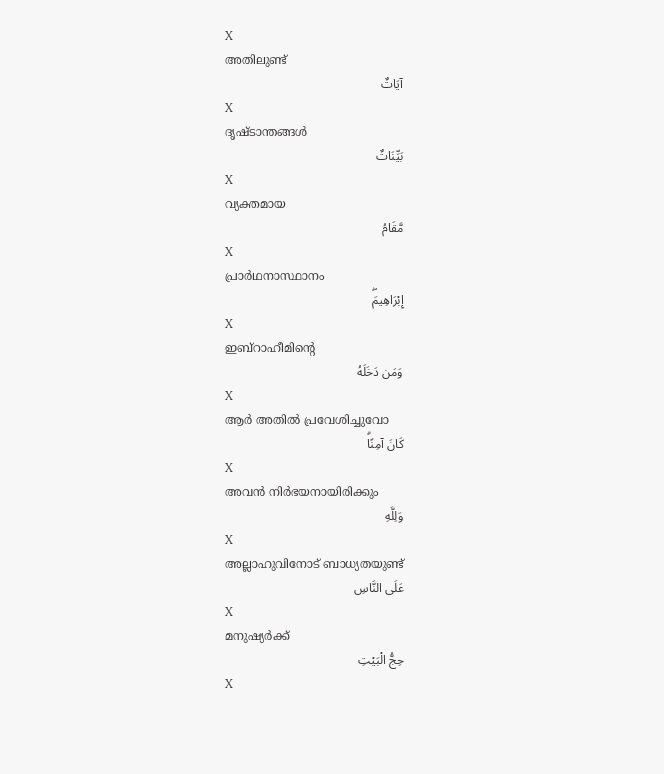X
അതിലുണ്ട്
آيَاتٌ
X
ദൃഷ്ടാന്തങ്ങള്‍
بَيِّنَاتٌ
X
വ്യക്തമായ
مَّقَامُ
X
പ്രാര്‍ഥനാസ്ഥാനം
إِبْرَاهِيمَۖ
X
ഇബ്റാഹീമിന്റെ
وَمَن دَخَلَهُ
X
ആര്‍ അതില്‍ പ്രവേശിച്ചുവോ
كَانَ آمِنًاۗ
X
അവന്‍ നിര്‍ഭയനായിരിക്കും
وَلِلَّهِ
X
അല്ലാഹുവിനോട് ബാധ്യതയുണ്ട്
عَلَى النَّاسِ
X
മനുഷ്യര്‍ക്ക്
حِجُّ الْبَيْتِ
X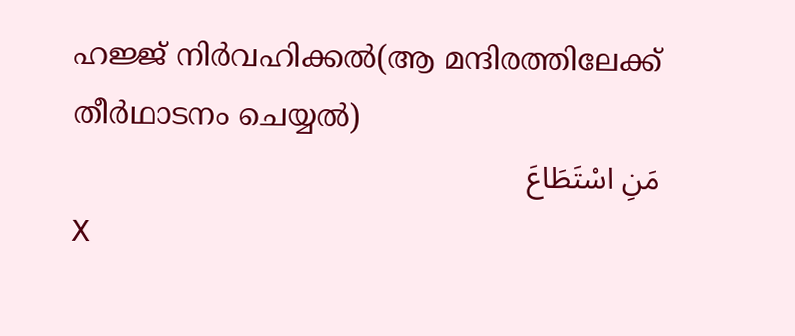ഹജ്ജ് നിര്‍വഹിക്കല്‍(ആ മന്ദിരത്തിലേക്ക് തീര്‍ഥാടനം ചെയ്യല്‍)
مَنِ اسْتَطَاعَ
X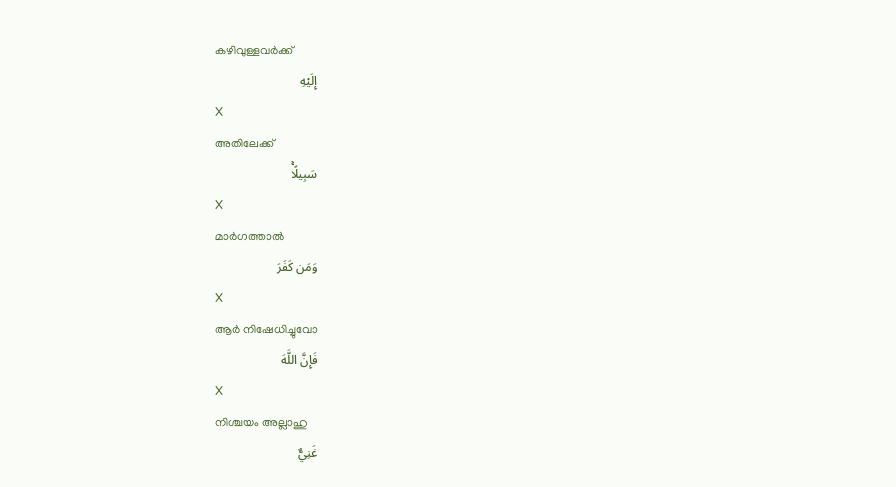കഴിവുള്ളവര്‍ക്ക്
إِلَيْهِ
X
അതിലേക്ക്
سَبِيلًاۚ
X
മാര്‍ഗത്താല്‍
وَمَن كَفَرَ
X
ആര്‍ നിഷേധിച്ചുവോ
فَإِنَّ اللَّهَ
X
നിശ്ചയം അല്ലാഹു
غَنِيٌّ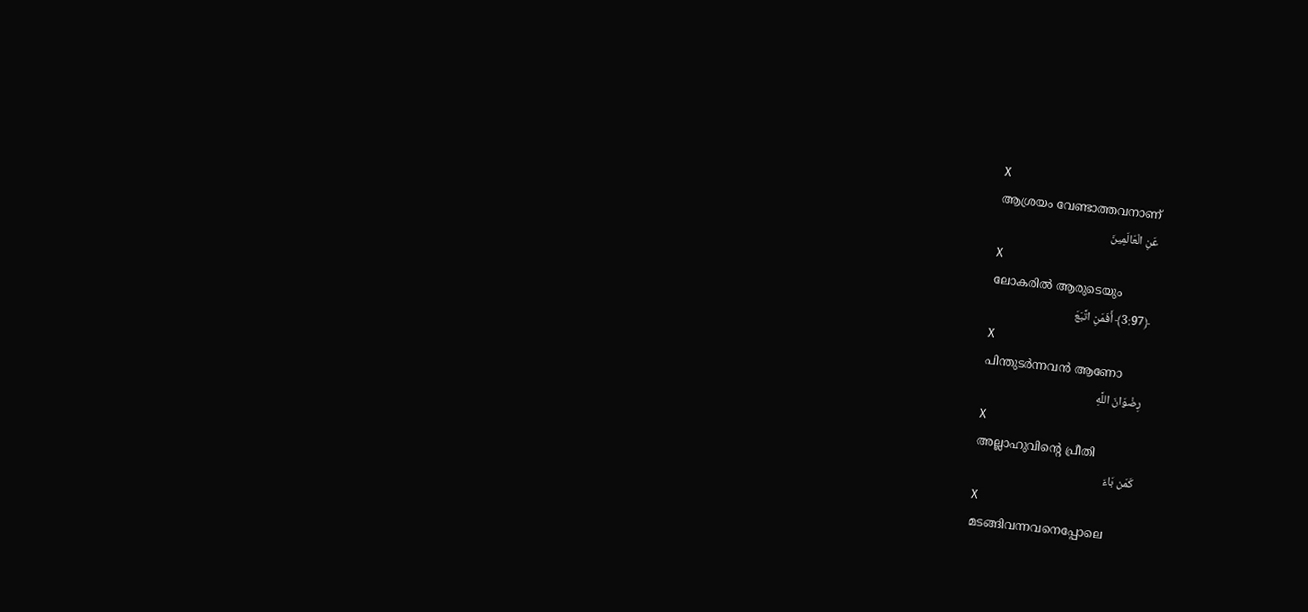X
ആശ്രയം വേണ്ടാത്തവനാണ്
عَنِ الْعَالَمِينَ
X
ലോകരില്‍ ആരുടെയും
﴿3:97﴾ أَفَمَنِ اتَّبَعَ
X
പിന്തുടര്‍ന്നവന്‍ ആണോ
رِضْوَانَ اللَّهِ
X
അല്ലാഹുവിന്റെ പ്രീതി
كَمَن بَاءَ
X
മടങ്ങിവന്നവനെപ്പോലെ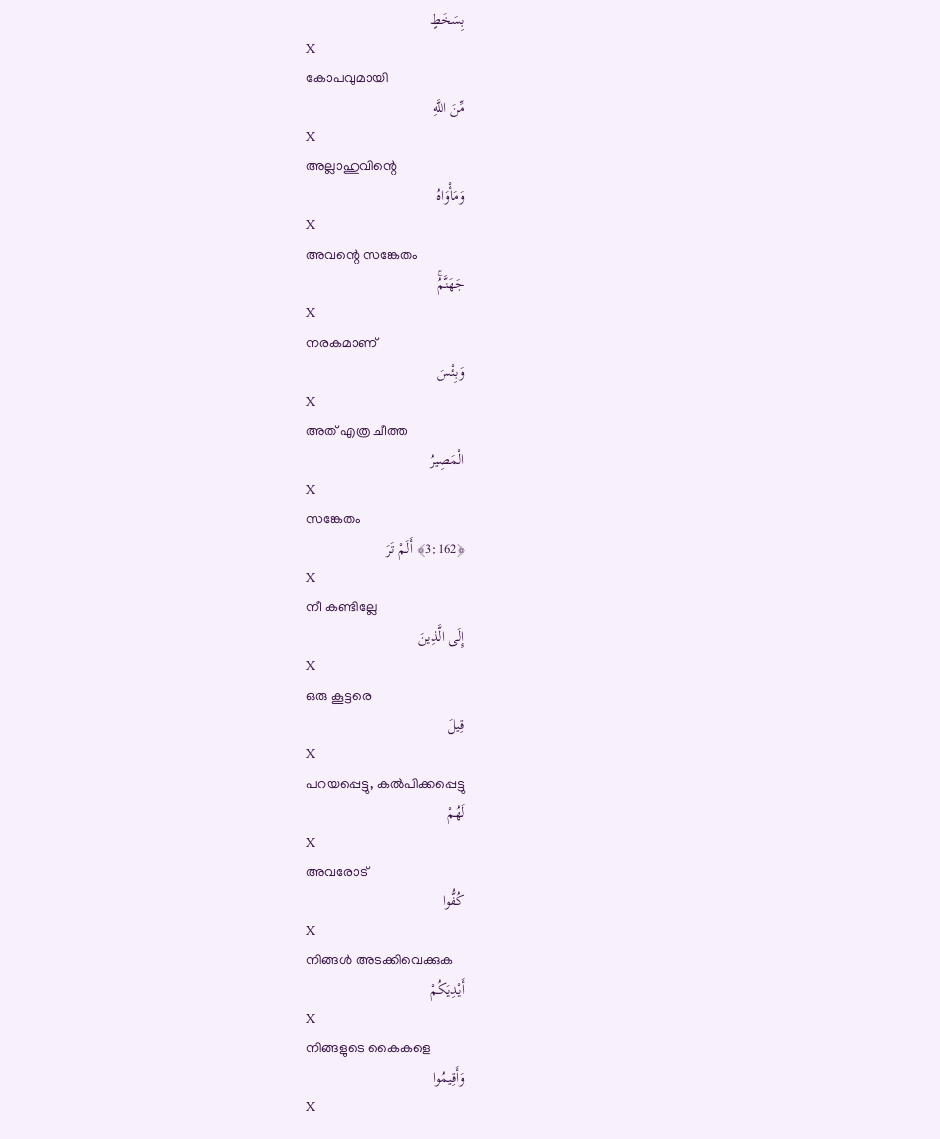بِسَخَطٍ
X
കോപവുമായി
مِّنَ اللَّهِ
X
അല്ലാഹുവിന്റെ
وَمَأْوَاهُ
X
അവന്റെ സങ്കേതം
جَهَنَّمُۚ
X
നരകമാണ്
وَبِئْسَ
X
അത് എത്ര ചീത്ത
الْمَصِيرُ
X
സങ്കേതം
﴿3:162﴾ أَلَمْ تَرَ
X
നീ കണ്ടില്ലേ
إِلَى الَّذِينَ
X
ഒരു കൂട്ടരെ
قِيلَ
X
പറയപ്പെട്ടു, കല്‍പിക്കപ്പെട്ടു
لَهُمْ
X
അവരോട്
كُفُّوا
X
നിങ്ങള്‍ അടക്കിവെക്കുക
أَيْدِيَكُمْ
X
നിങ്ങളുടെ കൈകളെ
وَأَقِيمُوا
X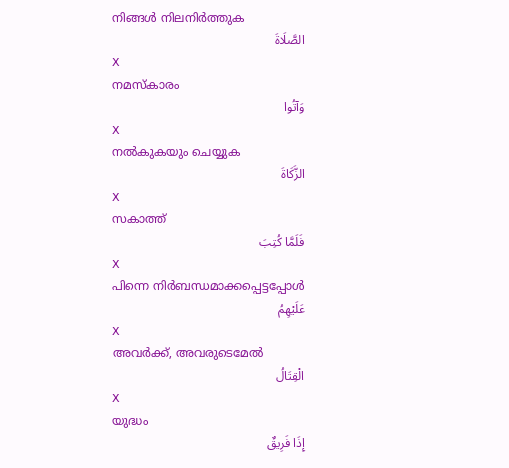നിങ്ങള്‍ നിലനിര്‍ത്തുക
الصَّلَاةَ
X
നമസ്കാരം
وَآتُوا
X
നല്‍കുകയും ചെയ്യുക
الزَّكَاةَ
X
സകാത്ത്
فَلَمَّا كُتِبَ
X
പിന്നെ നിര്‍ബന്ധമാക്കപ്പെട്ടപ്പോള്‍
عَلَيْهِمُ
X
അവര്‍ക്ക്, അവരുടെമേല്‍
الْقِتَالُ
X
യുദ്ധം
إِذَا فَرِيقٌ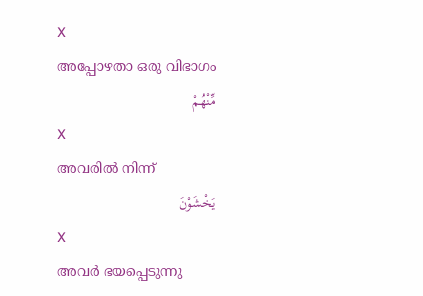X
അപ്പോഴതാ ഒരു വിഭാഗം
مِّنْهُمْ
X
അവരില്‍ നിന്ന്
يَخْشَوْنَ
X
അവര്‍ ഭയപ്പെടുന്നു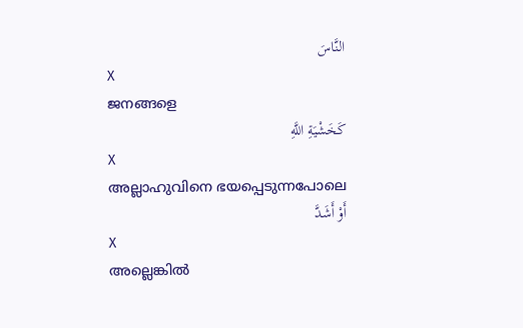النَّاسَ
X
ജനങ്ങളെ
كَخَشْيَةِ اللَّهِ
X
അല്ലാഹുവിനെ ഭയപ്പെടുന്നപോലെ
أَوْ أَشَدَّ
X
അല്ലെങ്കില്‍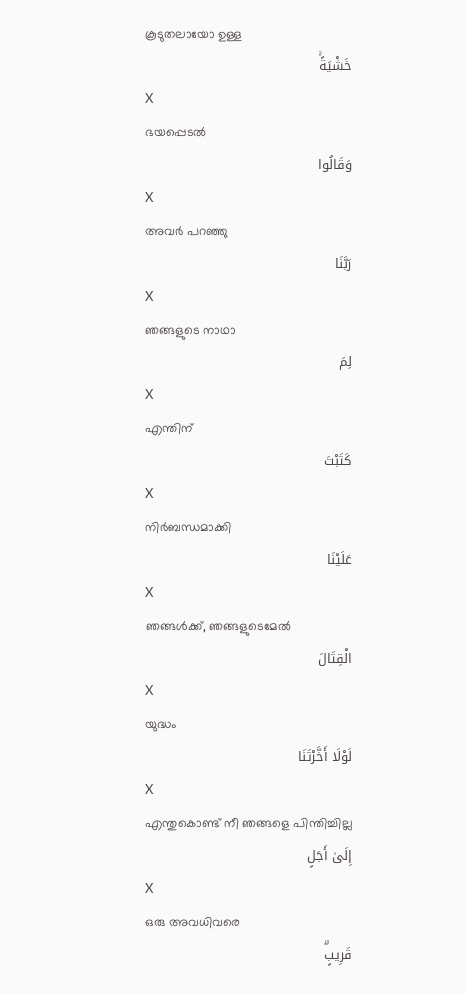കൂടുതലായോ ഉള്ള
خَشْيَةًۚ
X
ഭയപ്പെടല്‍
وَقَالُوا
X
അവര്‍ പറഞ്ഞു
رَبَّنَا
X
ഞങ്ങളുടെ നാഥാ
لِمَ
X
എന്തിന്
كَتَبْتَ
X
നിര്‍ബന്ധമാക്കി
عَلَيْنَا
X
ഞങ്ങള്‍ക്ക്, ഞങ്ങളുടെമേല്‍
الْقِتَالَ
X
യുദ്ധം
لَوْلَا أَخَّرْتَنَا
X
എന്തുകൊണ്ട് നീ ഞങ്ങളെ പിന്തിച്ചില്ല
إِلَىٰ أَجَلٍ
X
ഒരു അവധിവരെ
قَرِيبٍۗ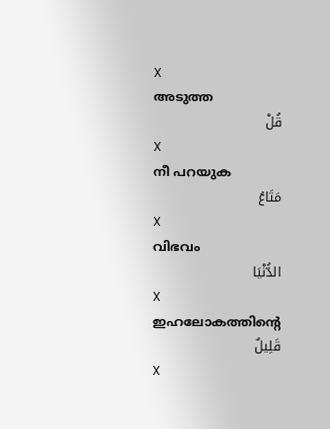X
അടുത്ത
قُلْ
X
നീ പറയുക
مَتَاعُ
X
വിഭവം
الدُّنْيَا
X
ഇഹലോകത്തിന്റെ
قَلِيلٌ
X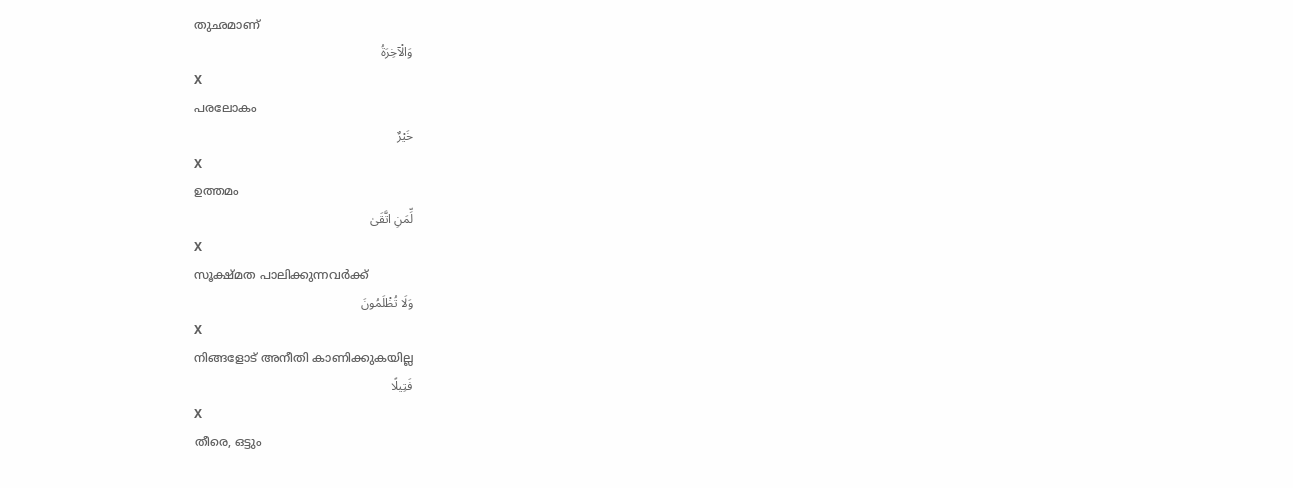തുഛമാണ്
وَالْآخِرَةُ
X
പരലോകം
خَيْرٌ
X
ഉത്തമം
لِّمَنِ اتَّقَىٰ
X
സൂക്ഷ്മത പാലിക്കുന്നവര്‍ക്ക്
وَلَا تُظْلَمُونَ
X
നിങ്ങളോട് അനീതി കാണിക്കുകയില്ല
فَتِيلًا
X
തീരെ, ഒട്ടും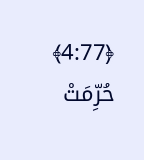﴿4:77﴾ حُرِّمَتْ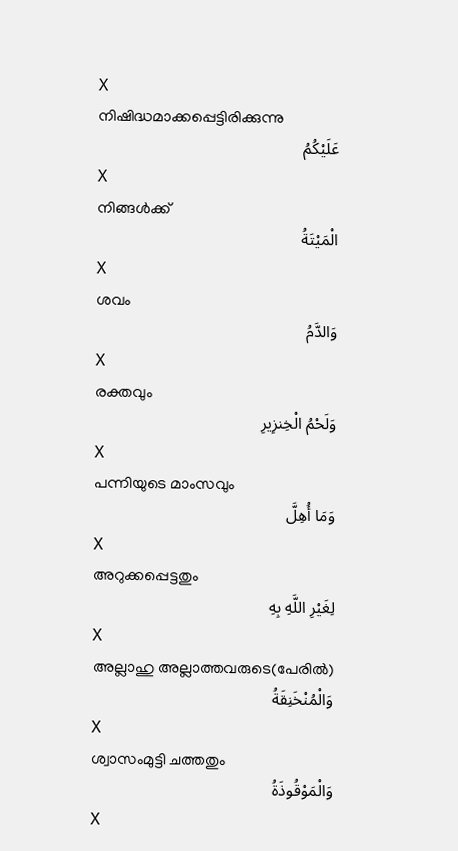X
നിഷിദ്ധമാക്കപ്പെട്ടിരിക്കുന്നു
عَلَيْكُمُ
X
നിങ്ങള്‍ക്ക്
الْمَيْتَةُ
X
ശവം
وَالدَّمُ
X
രക്തവും
وَلَحْمُ الْخِنزِيرِ
X
പന്നിയുടെ മാംസവും
وَمَا أُهِلَّ
X
അറുക്കപ്പെട്ടതും
لِغَيْرِ اللَّهِ بِهِ
X
അല്ലാഹു അല്ലാത്തവരുടെ(പേരില്‍)
وَالْمُنْخَنِقَةُ
X
ശ്വാസംമുട്ടി ചത്തതും
وَالْمَوْقُوذَةُ
X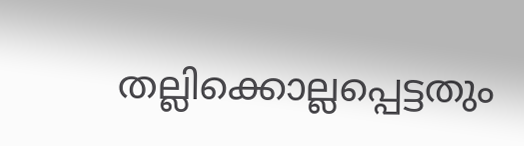തല്ലിക്കൊല്ലപ്പെട്ടതും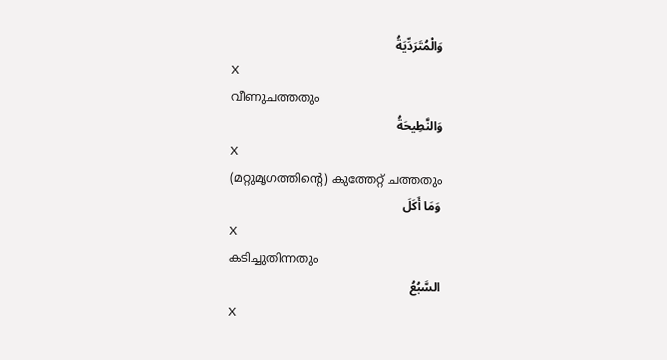وَالْمُتَرَدِّيَةُ
X
വീണുചത്തതും
وَالنَّطِيحَةُ
X
(മറ്റുമൃഗത്തിന്റെ) കുത്തേറ്റ് ചത്തതും
وَمَا أَكَلَ
X
കടിച്ചുതിന്നതും
السَّبُعُ
X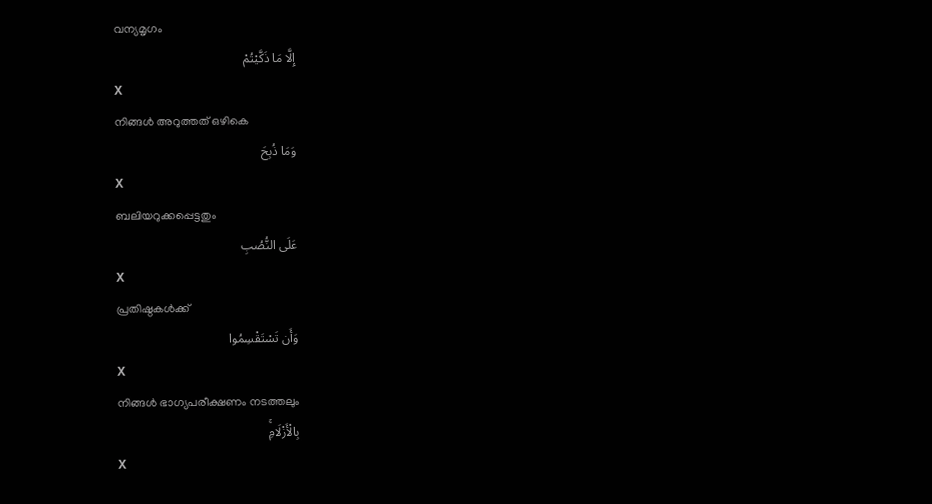വന്യമൃഗം
إِلَّا مَا ذَكَّيْتُمْ
X
നിങ്ങള്‍ അറുത്തത് ഒഴികെ
وَمَا ذُبِحَ
X
ബലിയറുക്കപ്പെട്ടതും
عَلَى النُّصُبِ
X
പ്രതിഷ്ഠകള്‍ക്ക്
وَأَن تَسْتَقْسِمُوا
X
നിങ്ങള്‍ ഭാഗ്യപരീക്ഷണം നടത്തലും
بِالْأَزْلَامِۚ
X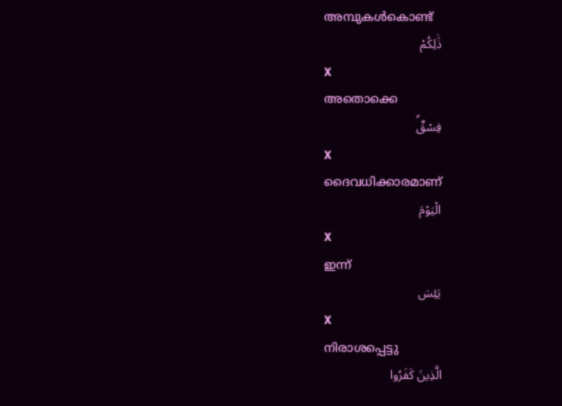അമ്പുകള്‍കൊണ്ട്
ذَٰلِكُمْ
X
അതൊക്കെ
فِسْقٌۗ
X
ദൈവധിക്കാരമാണ്
الْيَوْمَ
X
ഇന്ന്
يَئِسَ
X
നിരാശപ്പെട്ടു
الَّذِينَ كَفَرُوا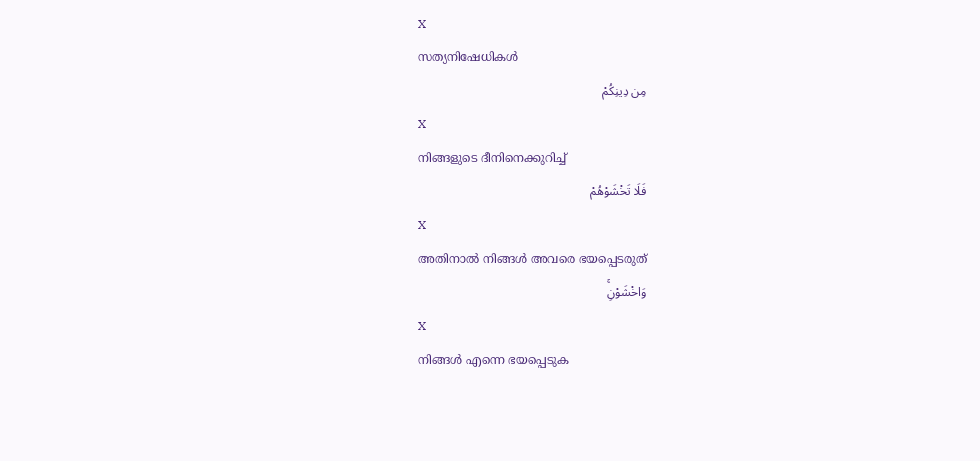X
സത്യനിഷേധികള്‍
مِن دِينِكُمْ
X
നിങ്ങളുടെ ദീനിനെക്കുറിച്ച്
فَلَا تَخْشَوْهُمْ
X
അതിനാല്‍ നിങ്ങള്‍ അവരെ ഭയപ്പെടരുത്
وَاخْشَوْنِۚ
X
നിങ്ങള്‍ എന്നെ ഭയപ്പെടുക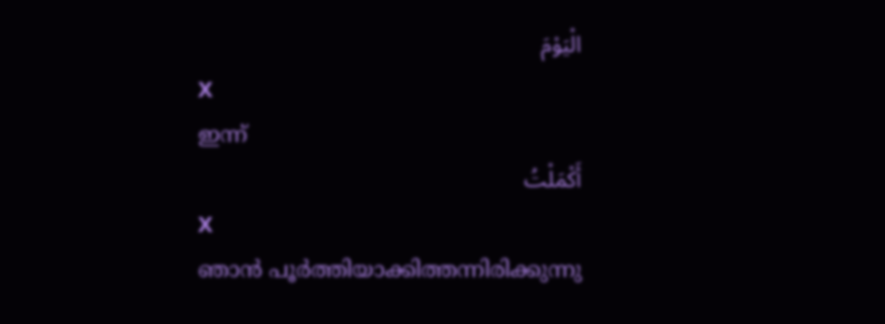الْيَوْمَ
X
ഇന്ന്
أَكْمَلْتُ
X
ഞാന്‍ പൂര്‍ത്തിയാക്കിത്തന്നിരിക്കുന്നു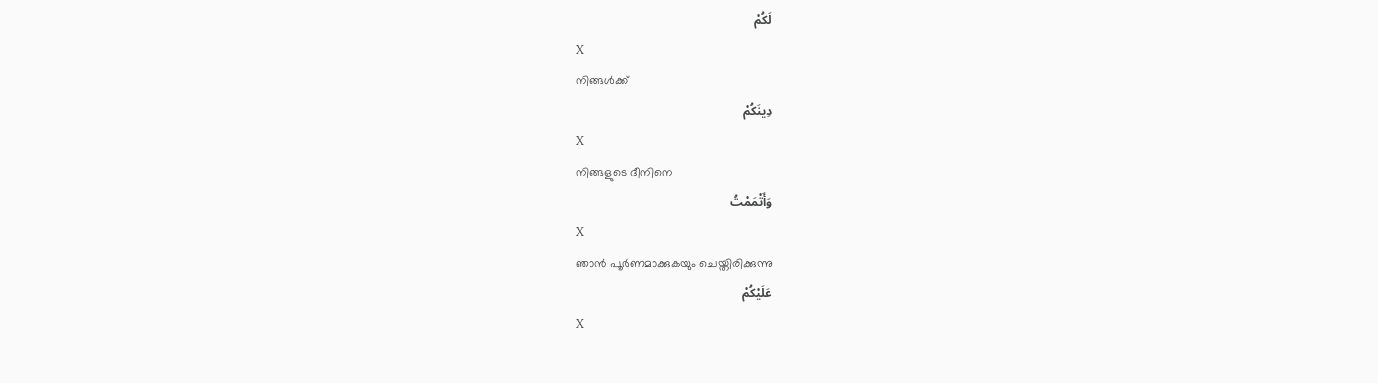لَكُمْ
X
നിങ്ങള്‍ക്ക്
دِينَكُمْ
X
നിങ്ങളുടെ ദീനിനെ
وَأَتْمَمْتُ
X
ഞാന്‍ പൂര്‍ണമാക്കുകയും ചെയ്തിരിക്കുന്നു
عَلَيْكُمْ
X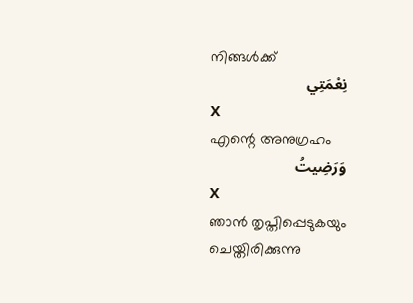നിങ്ങള്‍ക്ക്
نِعْمَتِي
X
എന്റെ അനുഗ്രഹം
وَرَضِيتُ
X
ഞാന്‍ തൃപ്തിപ്പെടുകയും ചെയ്തിരിക്കുന്നു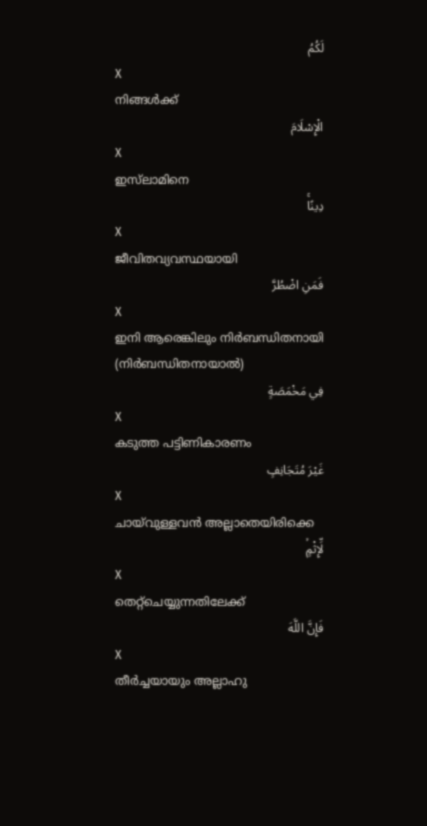لَكُمُ
X
നിങ്ങള്‍ക്ക്
الْإِسْلَامَ
X
ഇസ്‌ലാമിനെ
دِينًاۚ
X
ജീവിതവ്യവസ്ഥയായി
فَمَنِ اضْطُرَّ
X
ഇനി ആരെങ്കിലും നിര്‍ബന്ധിതനായി (നിര്‍ബന്ധിതനായാല്‍)
فِي مَخْمَصَةٍ
X
കടുത്ത പട്ടിണികാരണം
غَيْرَ مُتَجَانِفٍ
X
ചായ്‌വുള്ളവന്‍ അല്ലാതെയിരിക്കെ
لِّإِثْمٍۙ
X
തെറ്റ്ചെയ്യുന്നതിലേക്ക്
فَإِنَّ اللَّهَ
X
തീര്‍ച്ചയായും അല്ലാഹു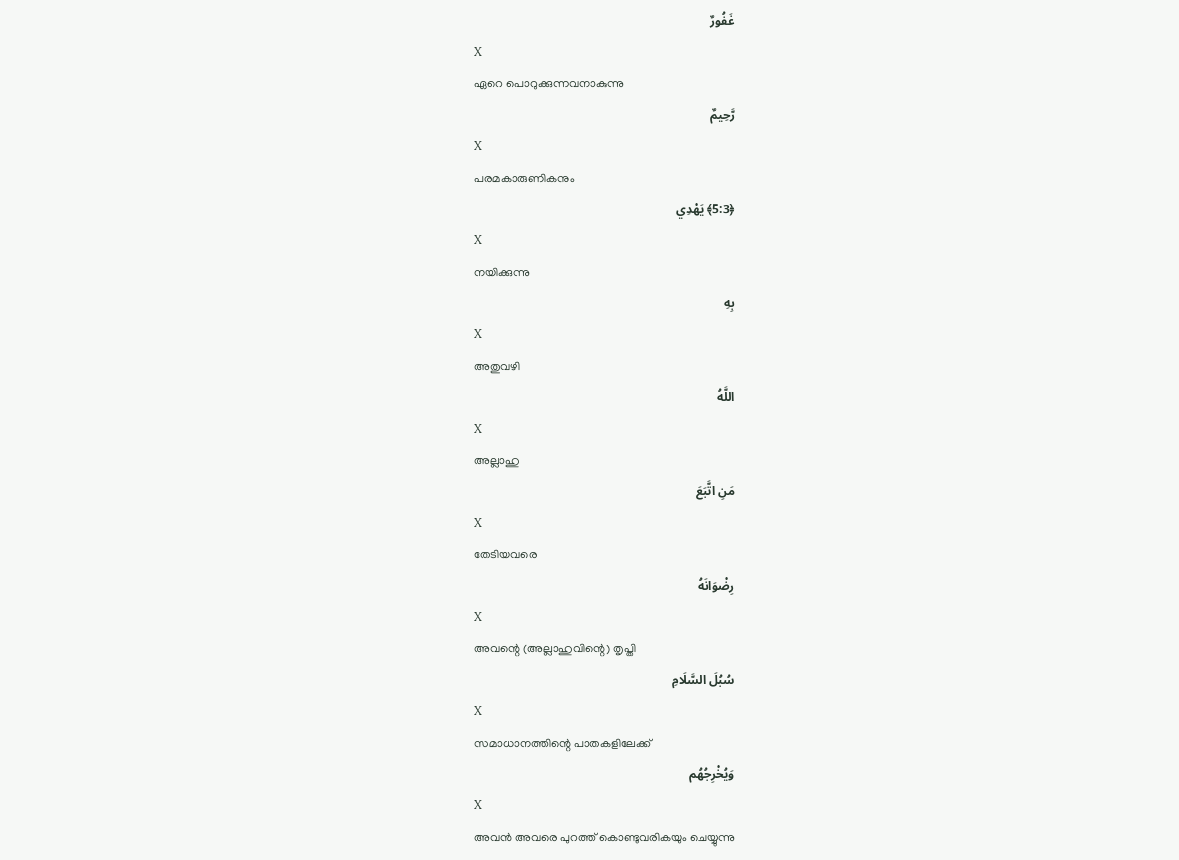غَفُورٌ
X
ഏറെ പൊറുക്കുന്നവനാകുന്നു
رَّحِيمٌ
X
പരമകാരുണികനും
﴿5:3﴾ يَهْدِي
X
നയിക്കുന്നു
بِهِ
X
അതുവഴി
اللَّهُ
X
അല്ലാഹു
مَنِ اتَّبَعَ
X
തേടിയവരെ
رِضْوَانَهُ
X
അവന്റെ (അല്ലാഹുവിന്റെ) തൃപ്തി
سُبُلَ السَّلَامِ
X
സമാധാനത്തിന്റെ പാതകളിലേക്ക്
وَيُخْرِجُهُم
X
അവന്‍ അവരെ പുറത്ത് കൊണ്ടുവരികയും ചെയ്യുന്നു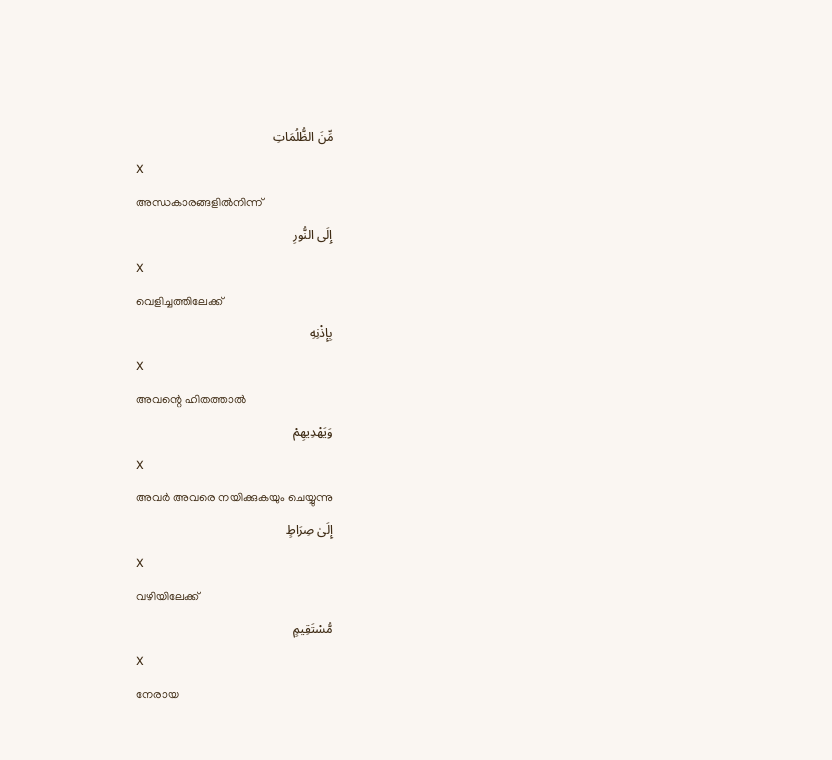مِّنَ الظُّلُمَاتِ
X
അന്ധകാരങ്ങളില്‍നിന്ന്
إِلَى النُّورِ
X
വെളിച്ചത്തിലേക്ക്
بِإِذْنِهِ
X
അവന്റെ ഹിതത്താല്‍
وَيَهْدِيهِمْ
X
അവര്‍ അവരെ നയിക്കുകയും ചെയ്യുന്നു
إِلَىٰ صِرَاطٍ
X
വഴിയിലേക്ക്
مُّسْتَقِيمٍ
X
നേരായ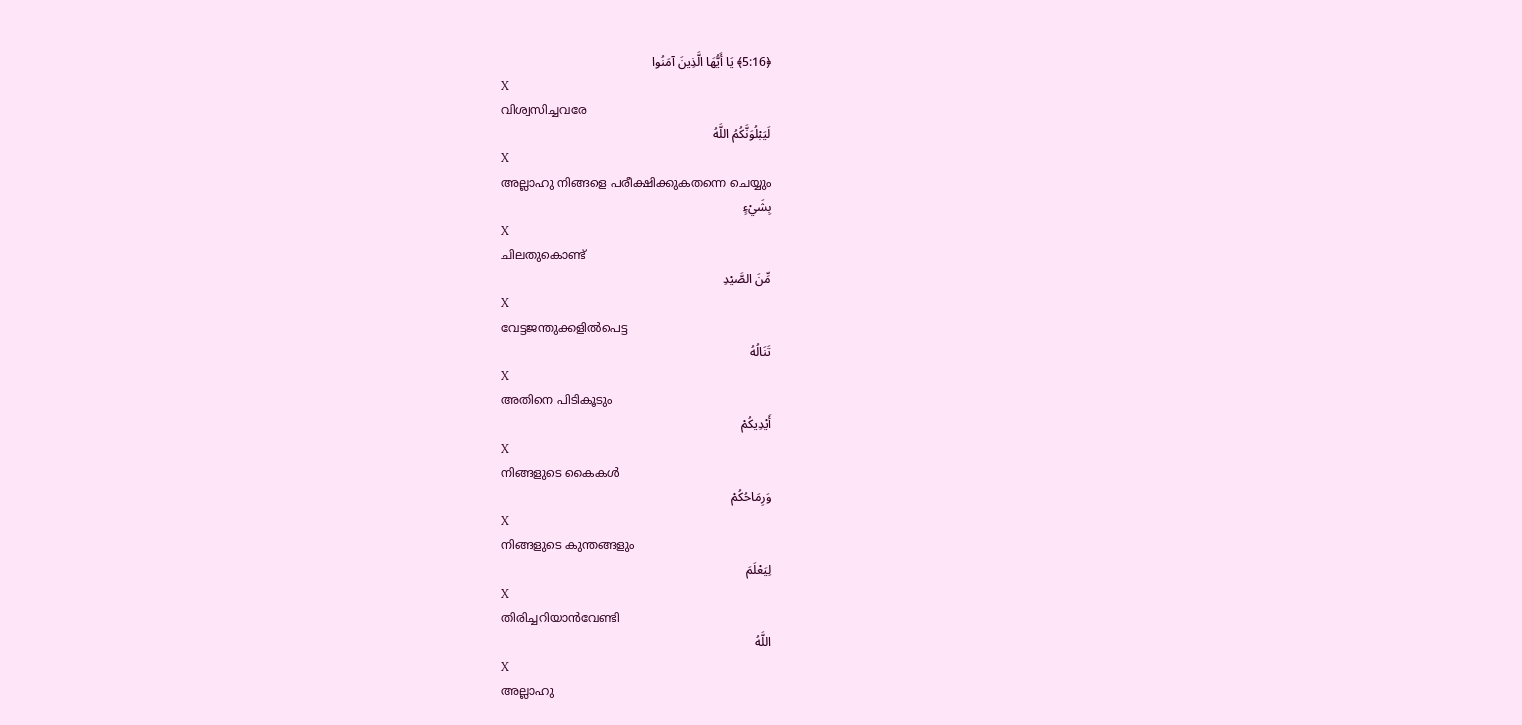﴿5:16﴾ يَا أَيُّهَا الَّذِينَ آمَنُوا
X
വിശ്വസിച്ചവരേ
لَيَبْلُوَنَّكُمُ اللَّهُ
X
അല്ലാഹു നിങ്ങളെ പരീക്ഷിക്കുകതന്നെ ചെയ്യും
بِشَيْءٍ
X
ചിലതുകൊണ്ട്
مِّنَ الصَّيْدِ
X
വേട്ടജന്തുക്കളില്‍പെട്ട
تَنَالُهُ
X
അതിനെ പിടികൂടും
أَيْدِيكُمْ
X
നിങ്ങളുടെ കൈകള്‍
وَرِمَاحُكُمْ
X
നിങ്ങളുടെ കുന്തങ്ങളും
لِيَعْلَمَ
X
തിരിച്ചറിയാന്‍വേണ്ടി
اللَّهُ
X
അല്ലാഹു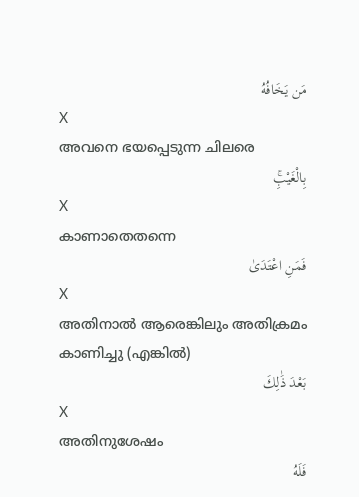مَن يَخَافُهُ
X
അവനെ ഭയപ്പെടുന്ന ചിലരെ
بِالْغَيْبِۚ
X
കാണാതെതന്നെ
فَمَنِ اعْتَدَىٰ
X
അതിനാല്‍ ആരെങ്കിലും അതിക്രമം കാണിച്ചു (എങ്കില്‍)
بَعْدَ ذَٰلِكَ
X
അതിനുശേഷം
فَلَهُ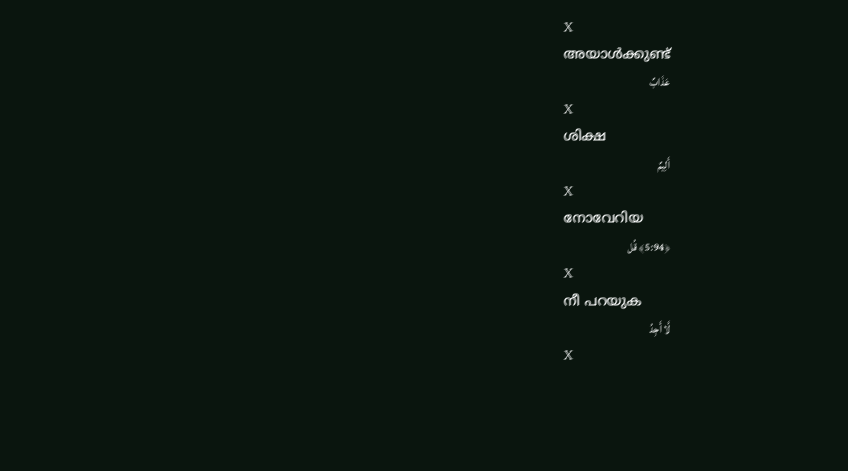X
അയാള്‍ക്കുണ്ട്
عَذَابٌ
X
ശിക്ഷ
أَلِيمٌ
X
നോവേറിയ
﴿5:94﴾ قُل
X
നീ പറയുക
لَّا أَجِدُ
X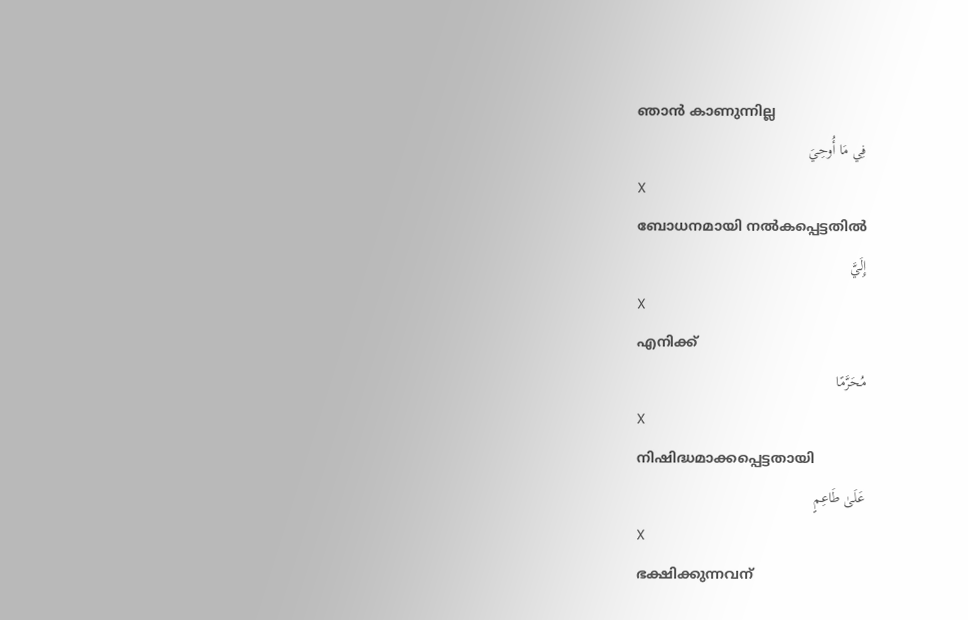ഞാന്‍ കാണുന്നില്ല
فِي مَا أُوحِيَ
X
ബോധനമായി നല്‍കപ്പെട്ടതില്‍
إِلَيَّ
X
എനിക്ക്
مُحَرَّمًا
X
നിഷിദ്ധമാക്കപ്പെട്ടതായി
عَلَىٰ طَاعِمٍ
X
ഭക്ഷിക്കുന്നവന്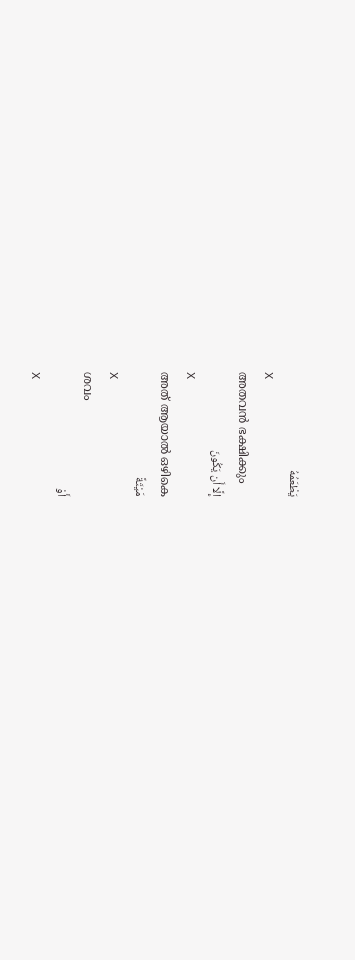يَطْعَمُهُ
X
അതവന്‍ ഭക്ഷിക്കും
إِلَّا أَن يَكُونَ
X
അത് ആയാല്‍ ഒഴികെ
مَيْتَةً
X
ശവം
أَوْ
X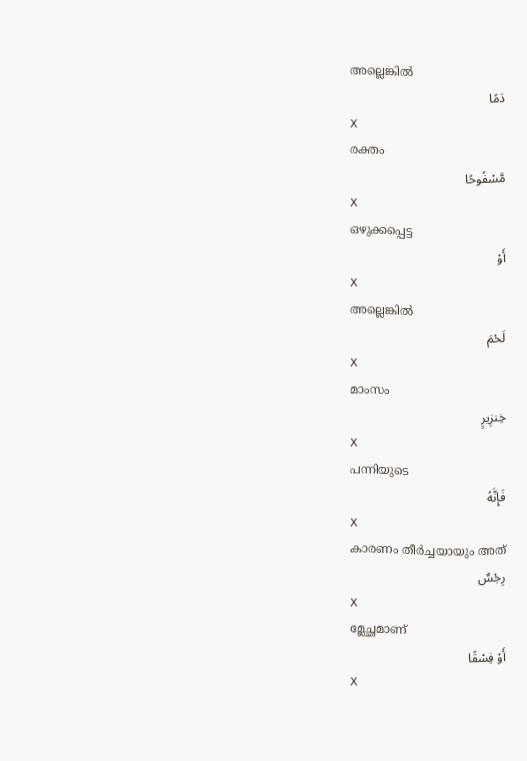അല്ലെങ്കില്‍
دَمًا
X
രക്തം
مَّسْفُوحًا
X
ഒഴുക്കപ്പെട്ട
أَوْ
X
അല്ലെങ്കില്‍
لَحْمَ
X
മാംസം
خِنزِيرٍ
X
പന്നിയുടെ
فَإِنَّهُ
X
കാരണം തീര്‍ച്ചയായും അത്
رِجْسٌ
X
മ്ലേച്ഛമാണ്
أَوْ فِسْقًا
X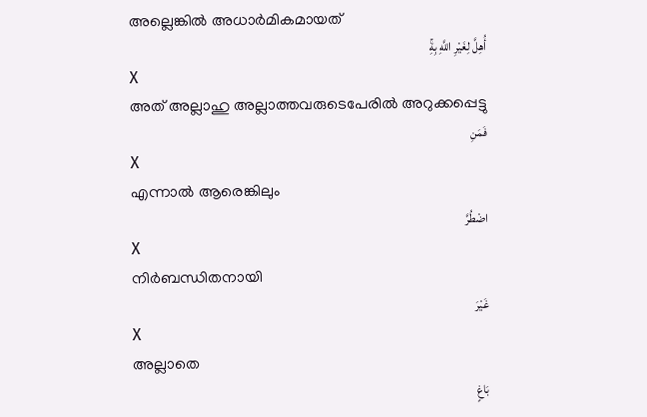അല്ലെങ്കില്‍ അധാര്‍മികമായത്
أُهِلَّ لِغَيْرِ اللَّهِ بِهِۚ
X
അത് അല്ലാഹു അല്ലാത്തവരുടെപേരില്‍ അറുക്കപ്പെട്ടു
فَمَنِ
X
എന്നാല്‍ ആരെങ്കിലും
اضْطُرَّ
X
നിര്‍ബന്ധിതനായി
غَيْرَ
X
അല്ലാതെ
بَاغٍ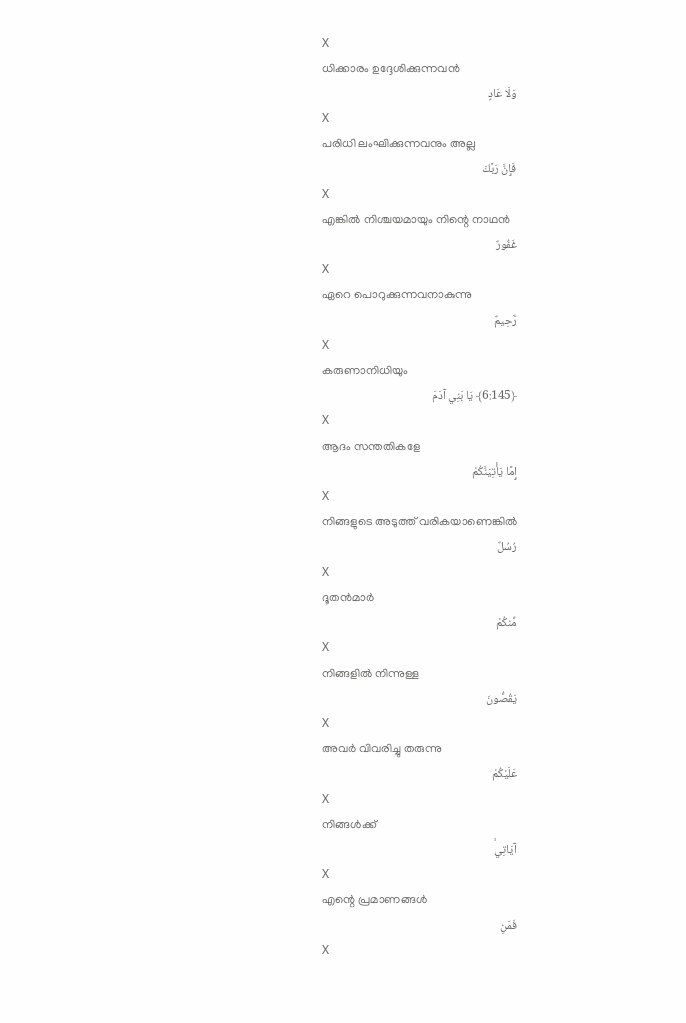X
ധിക്കാരം ഉദ്ദേശിക്കുന്നവന്‍
وَلَا عَادٍ
X
പരിധി ലംഘിക്കുന്നവനും അല്ല
فَإِنَّ رَبَّكَ
X
എങ്കില്‍ നിശ്ചയമായും നിന്റെ നാഥന്‍
غَفُورٌ
X
ഏറെ പൊറുക്കുന്നവനാകുന്നു
رَّحِيمٌ
X
കരുണാനിധിയും
﴿6:145﴾ يَا بَنِي آدَمَ
X
ആദം സന്തതികളേ
إِمَّا يَأْتِيَنَّكُمْ
X
നിങ്ങളുടെ അടുത്ത് വരികയാണെങ്കില്‍
رُسُلٌ
X
ദൂതന്‍മാര്‍
مِّنكُمْ
X
നിങ്ങളില്‍ നിന്നുള്ള
يَقُصُّونَ
X
അവര്‍ വിവരിച്ചു തരുന്നു
عَلَيْكُمْ
X
നിങ്ങള്‍ക്ക്
آيَاتِيۙ
X
എന്റെ പ്രമാണങ്ങള്‍
فَمَنِ
X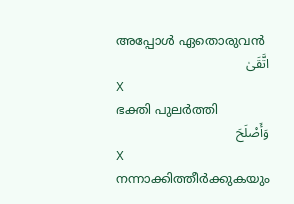അപ്പോള്‍ ഏതൊരുവന്‍
اتَّقَىٰ
X
ഭക്തി പുലര്‍ത്തി
وَأَصْلَحَ
X
നന്നാക്കിത്തീര്‍ക്കുകയും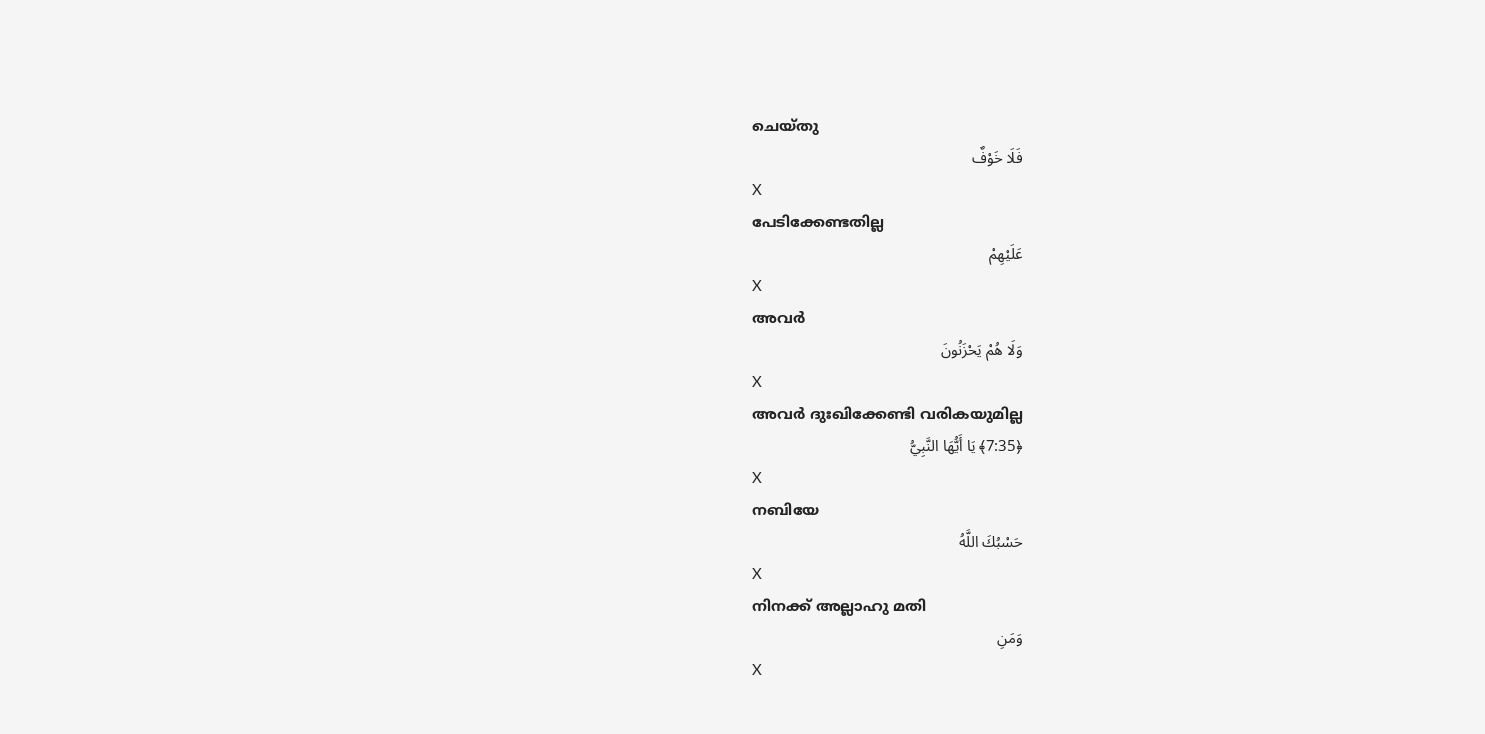ചെയ്തു
فَلَا خَوْفٌ
X
പേടിക്കേണ്ടതില്ല
عَلَيْهِمْ
X
അവര്‍
وَلَا هُمْ يَحْزَنُونَ
X
അവര്‍ ദുഃഖിക്കേണ്ടി വരികയുമില്ല
﴿7:35﴾ يَا أَيُّهَا النَّبِيُّ
X
നബിയേ
حَسْبُكَ اللَّهُ
X
നിനക്ക് അല്ലാഹു മതി
وَمَنِ
X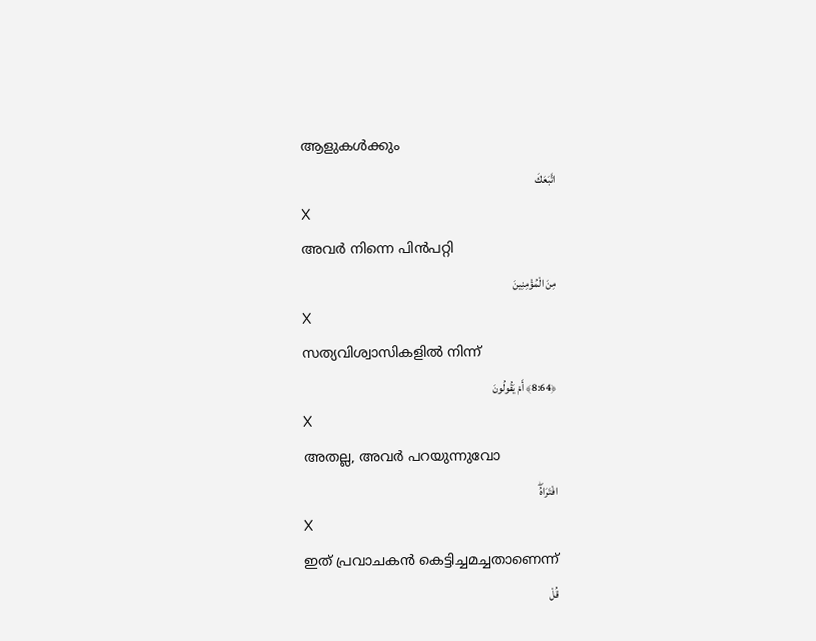ആളുകള്‍ക്കും
اتَّبَعَكَ
X
അവര്‍ നിന്നെ പിന്‍പറ്റി
مِنَ الْمُؤْمِنِينَ
X
സത്യവിശ്വാസികളില്‍ നിന്ന്
﴿8:64﴾ أَمْ يَقُولُونَ
X
അതല്ല, അവര്‍ പറയുന്നുവോ
افْتَرَاهُۖ
X
ഇത് പ്രവാചകന്‍ കെട്ടിച്ചമച്ചതാണെന്ന്
قُلْ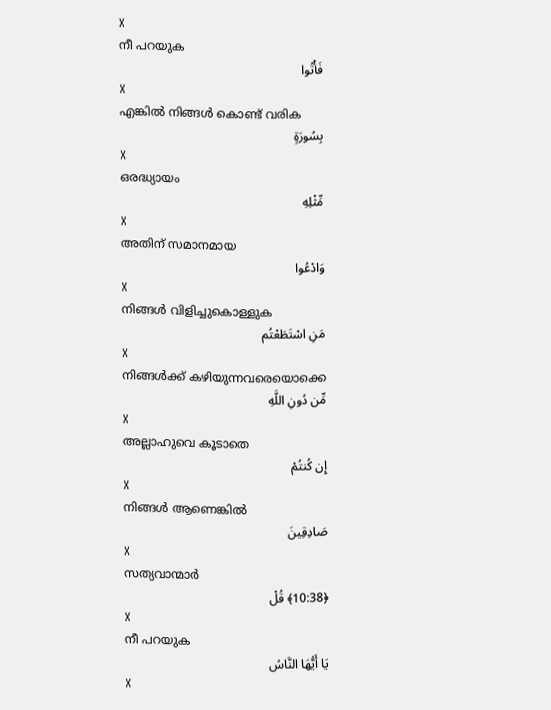X
നീ പറയുക
فَأْتُوا
X
എങ്കില്‍ നിങ്ങള്‍ കൊണ്ട് വരിക
بِسُورَةٍ
X
ഒരദ്ധ്യായം
مِّثْلِهِ
X
അതിന് സമാനമായ
وَادْعُوا
X
നിങ്ങള്‍ വിളിച്ചുകൊള്ളുക
مَنِ اسْتَطَعْتُم
X
നിങ്ങള്‍ക്ക് കഴിയുന്നവരെയൊക്കെ
مِّن دُونِ اللَّهِ
X
അല്ലാഹുവെ കൂടാതെ
إِن كُنتُمْ
X
നിങ്ങള്‍ ആണെങ്കില്‍
صَادِقِينَ
X
സത്യവാന്മാര്‍
﴿10:38﴾ قُلْ
X
നീ പറയുക
يَا أَيُّهَا النَّاسُ
X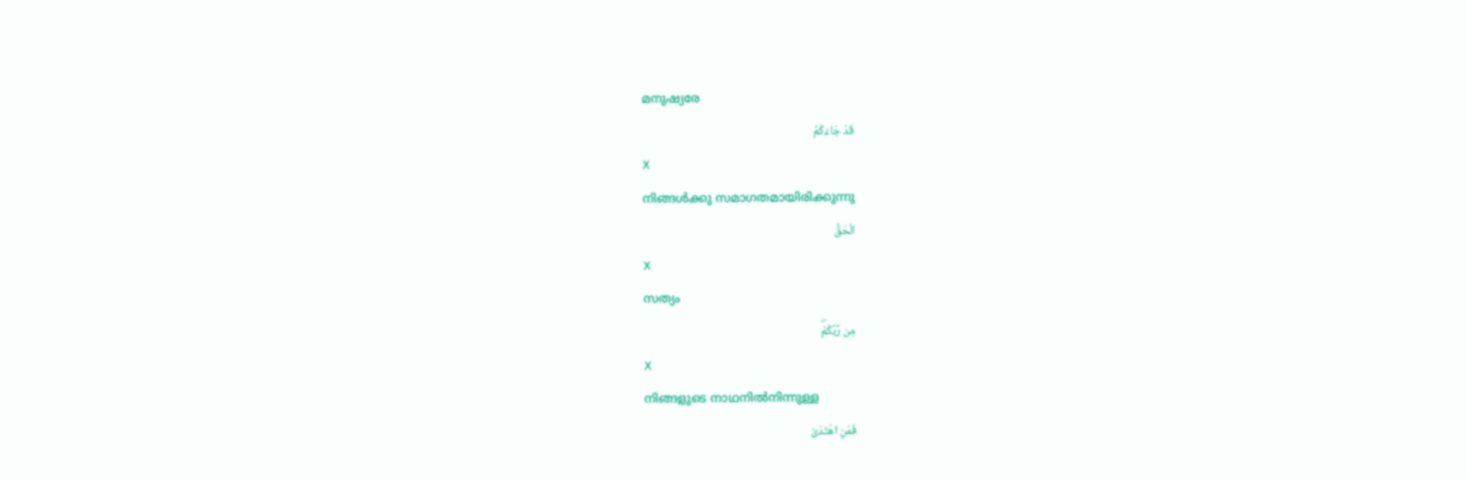മനുഷ്യരേ
قَدْ جَاءَكُمُ
X
നിങ്ങള്‍ക്കു സമാഗതമായിരിക്കുന്നു
الْحَقُّ
X
സത്യം
مِن رَّبِّكُمْۖ
X
നിങ്ങളുടെ നാഥനില്‍നിന്നുള്ള
فَمَنِ اهْتَدَىٰ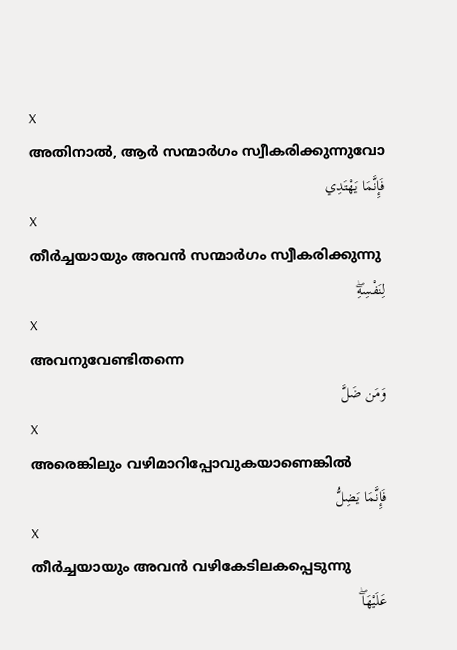X
അതിനാല്‍, ആര്‍ സന്മാര്‍ഗം സ്വീകരിക്കുന്നുവോ
فَإِنَّمَا يَهْتَدِي
X
തീര്‍ച്ചയായും അവന്‍ സന്മാര്‍ഗം സ്വീകരിക്കുന്നു
لِنَفْسِهِۖ
X
അവനുവേണ്ടിതന്നെ
وَمَن ضَلَّ
X
അരെങ്കിലും വഴിമാറിപ്പോവുകയാണെങ്കില്‍
فَإِنَّمَا يَضِلُّ
X
തീര്‍ച്ചയായും അവന്‍ വഴികേടിലകപ്പെടുന്നു
عَلَيْهَاۖ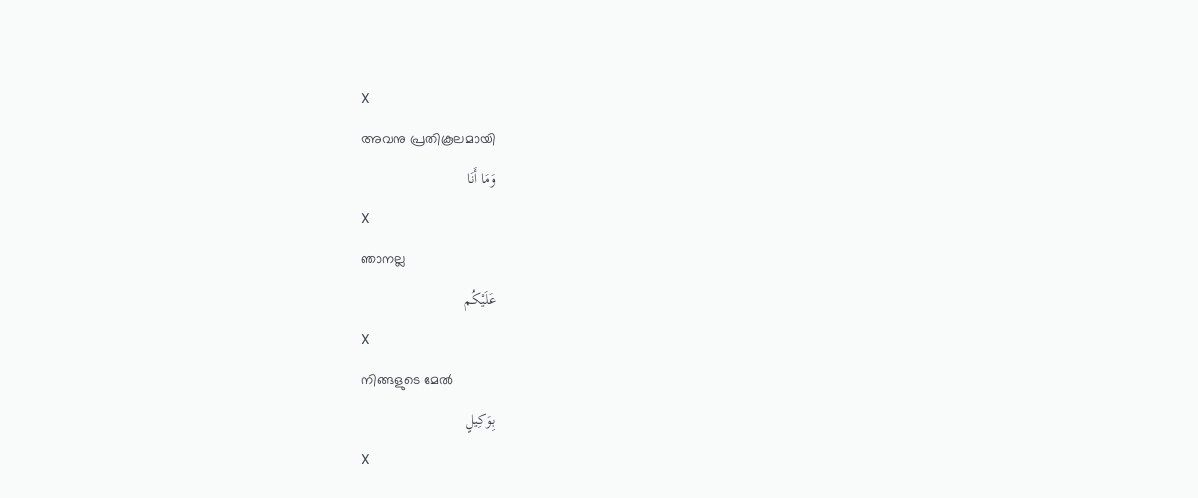X
അവനു പ്രതികൂലമായി
وَمَا أَنَا
X
ഞാനല്ല
عَلَيْكُم
X
നിങ്ങളുടെ മേല്‍
بِوَكِيلٍ
X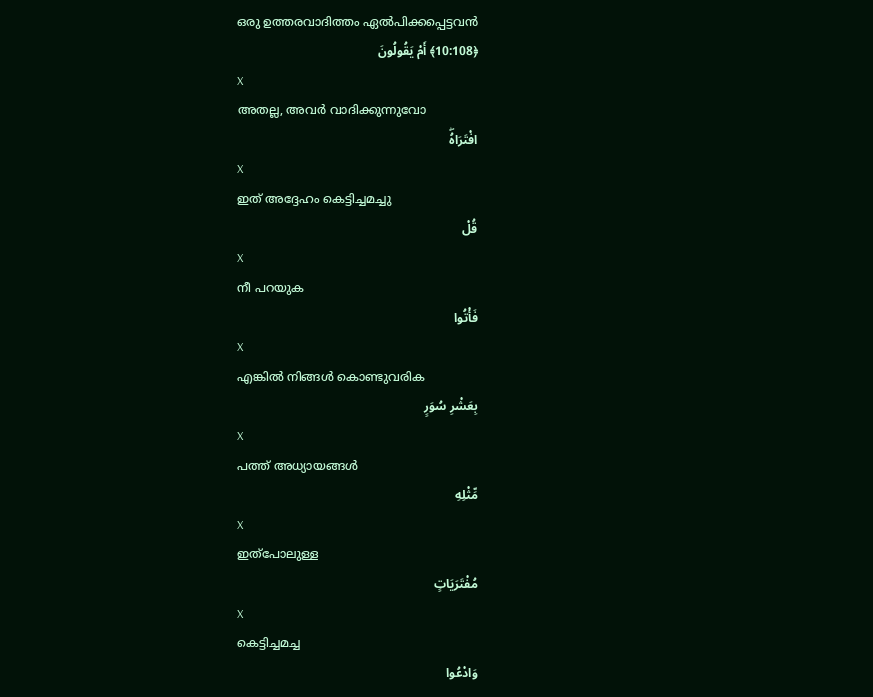ഒരു ഉത്തരവാദിത്തം ഏല്‍പിക്കപ്പെട്ടവന്‍
﴿10:108﴾ أَمْ يَقُولُونَ
X
അതല്ല, അവര്‍ വാദിക്കുന്നുവോ
افْتَرَاهُۖ
X
ഇത് അദ്ദേഹം കെട്ടിച്ചമച്ചു
قُلْ
X
നീ പറയുക
فَأْتُوا
X
എങ്കില്‍ നിങ്ങള്‍ കൊണ്ടുവരിക
بِعَشْرِ سُوَرٍ
X
പത്ത് അധ്യായങ്ങള്‍
مِّثْلِهِ
X
ഇത്പോലുള്ള
مُفْتَرَيَاتٍ
X
കെട്ടിച്ചമച്ച
وَادْعُوا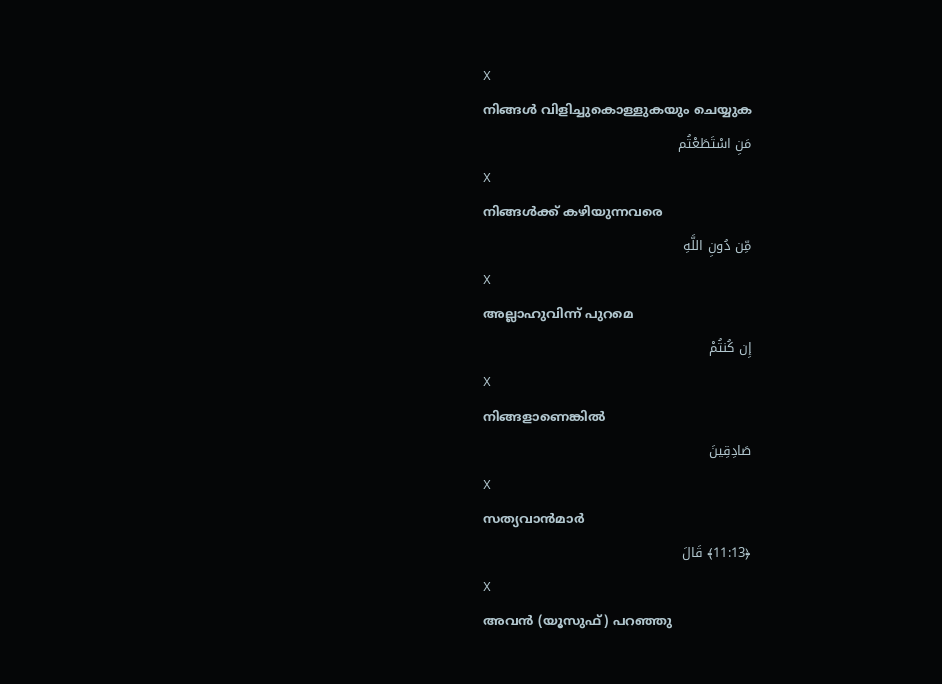X
നിങ്ങള്‍ വിളിച്ചുകൊള്ളുകയും ചെയ്യുക
مَنِ اسْتَطَعْتُم
X
നിങ്ങള്‍ക്ക് കഴിയുന്നവരെ
مِّن دُونِ اللَّهِ
X
അല്ലാഹുവിന്ന് പുറമെ
إِن كُنتُمْ
X
നിങ്ങളാണെങ്കില്‍
صَادِقِينَ
X
സത്യവാന്‍മാര്‍
﴿11:13﴾ قَالَ
X
അവന്‍ (യൂസുഫ്) പറഞ്ഞു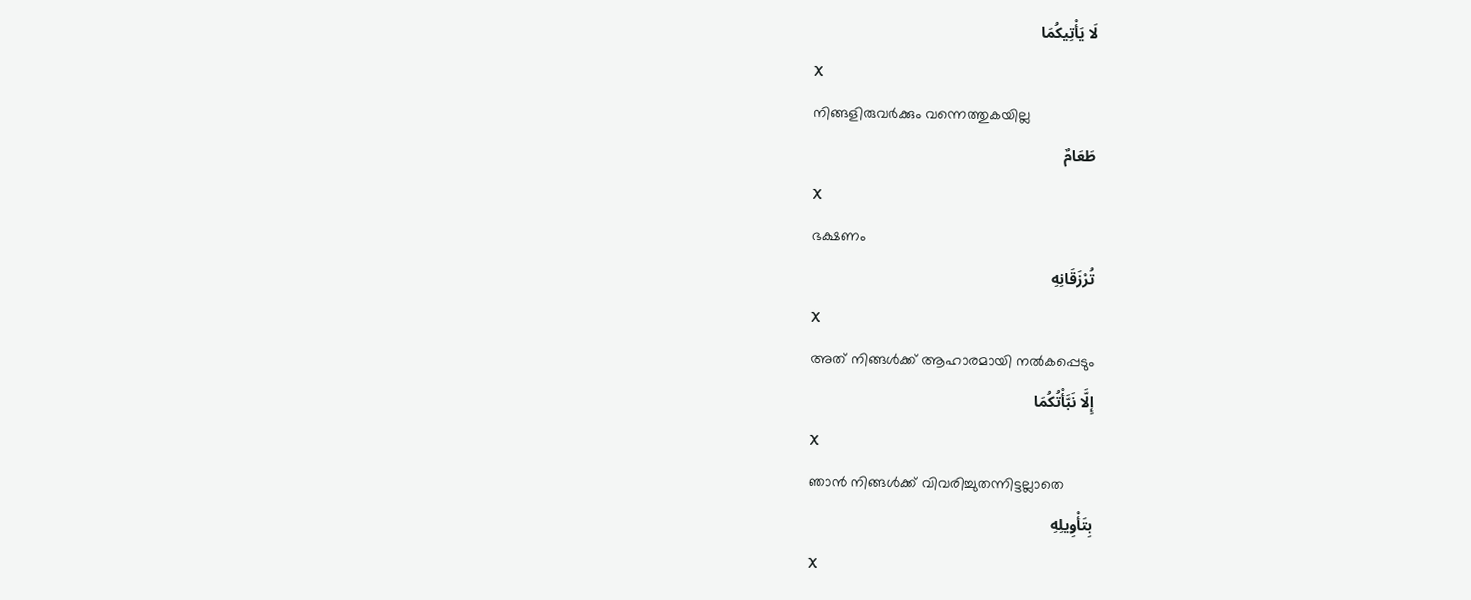لَا يَأْتِيكُمَا
X
നിങ്ങളിരുവര്‍ക്കും വന്നെത്തുകയില്ല
طَعَامٌ
X
ഭക്ഷണം
تُرْزَقَانِهِ
X
അത് നിങ്ങള്‍ക്ക് ആഹാരമായി നല്‍കപ്പെടും
إِلَّا نَبَّأْتُكُمَا
X
ഞാന്‍ നിങ്ങള്‍ക്ക് വിവരിച്ചുതന്നിട്ടല്ലാതെ
بِتَأْوِيلِهِ
X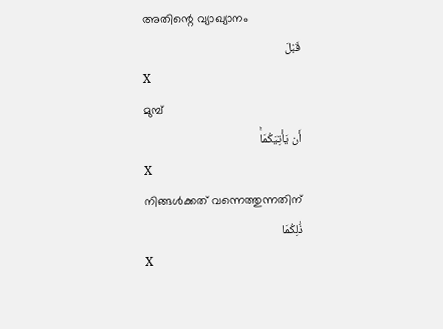അതിന്റെ വ്യാഖ്യാനം
قَبْلَ
X
മുമ്പ്
أَن يَأْتِيَكُمَاۚ
X
നിങ്ങള്‍ക്കത് വന്നെത്തുന്നതിന്
ذَٰلِكُمَا
X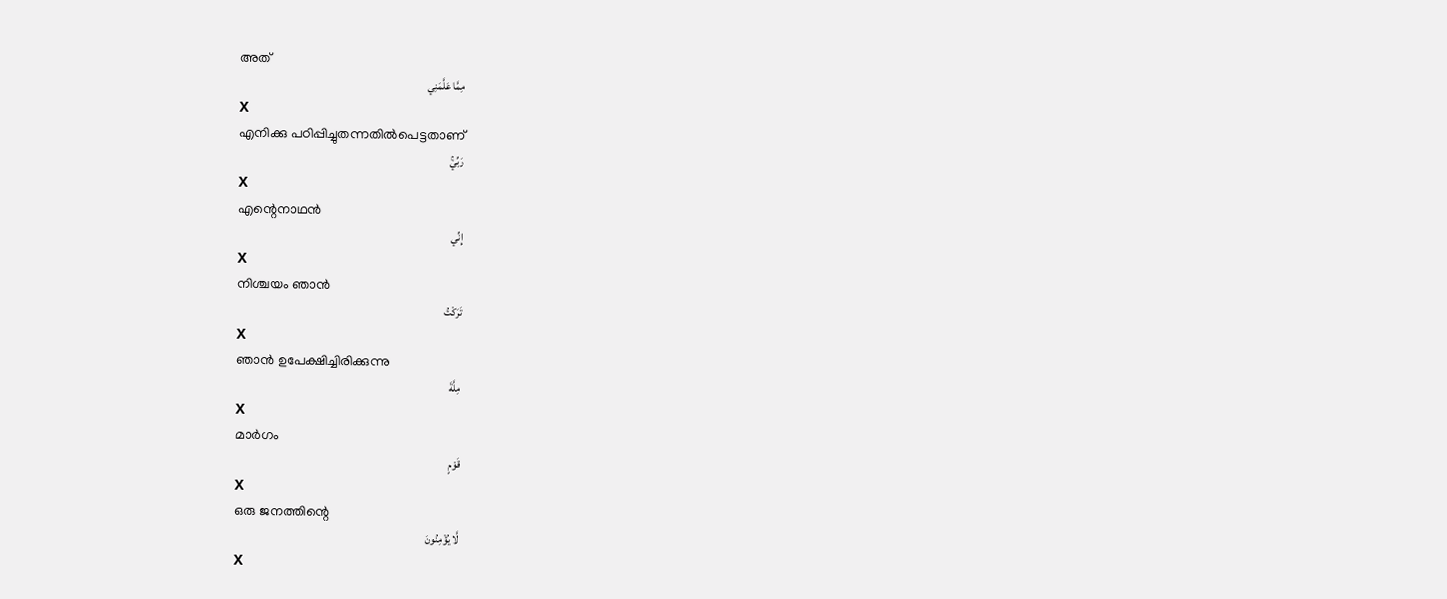അത്
مِمَّا عَلَّمَنِي
X
എനിക്കു പഠിപ്പിച്ചുതന്നതില്‍പെട്ടതാണ്
رَبِّيۚ
X
എന്റെനാഥന്‍
إِنِّي
X
നിശ്ചയം ഞാന്‍
تَرَكْتُ
X
ഞാന്‍ ഉപേക്ഷിച്ചിരിക്കുന്നു
مِلَّةَ
X
മാര്‍ഗം
قَوْمٍ
X
ഒരു ജനത്തിന്റെ
لَّا يُؤْمِنُونَ
X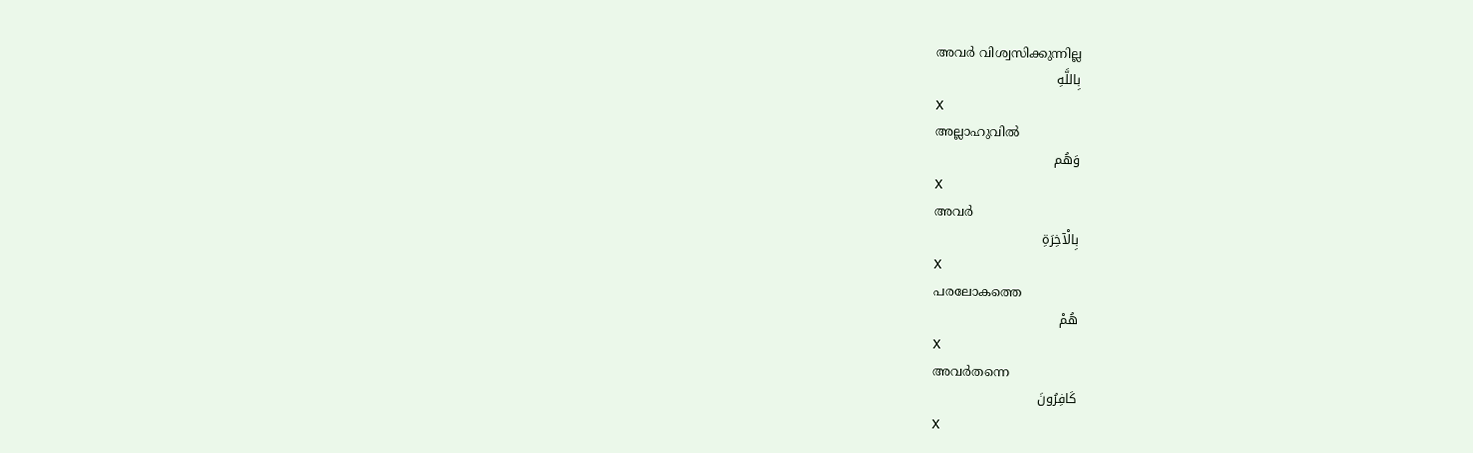അവര്‍ വിശ്വസിക്കുന്നില്ല
بِاللَّهِ
X
അല്ലാഹുവില്‍
وَهُم
X
അവര്‍
بِالْآخِرَةِ
X
പരലോകത്തെ
هُمْ
X
അവര്‍തന്നെ
كَافِرُونَ
X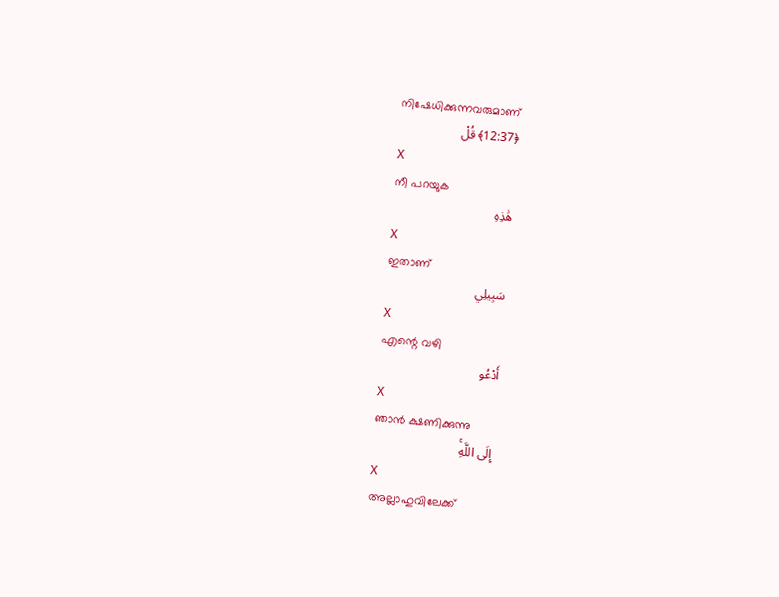നിഷേധിക്കുന്നവരുമാണ്
﴿12:37﴾ قُلْ
X
നീ പറയുക
هَٰذِهِ
X
ഇതാണ്
سَبِيلِي
X
എന്റെ വഴി
أَدْعُو
X
ഞാന്‍ ക്ഷണിക്കുന്നു
إِلَى اللَّهِۚ
X
അല്ലാഹുവിലേക്ക്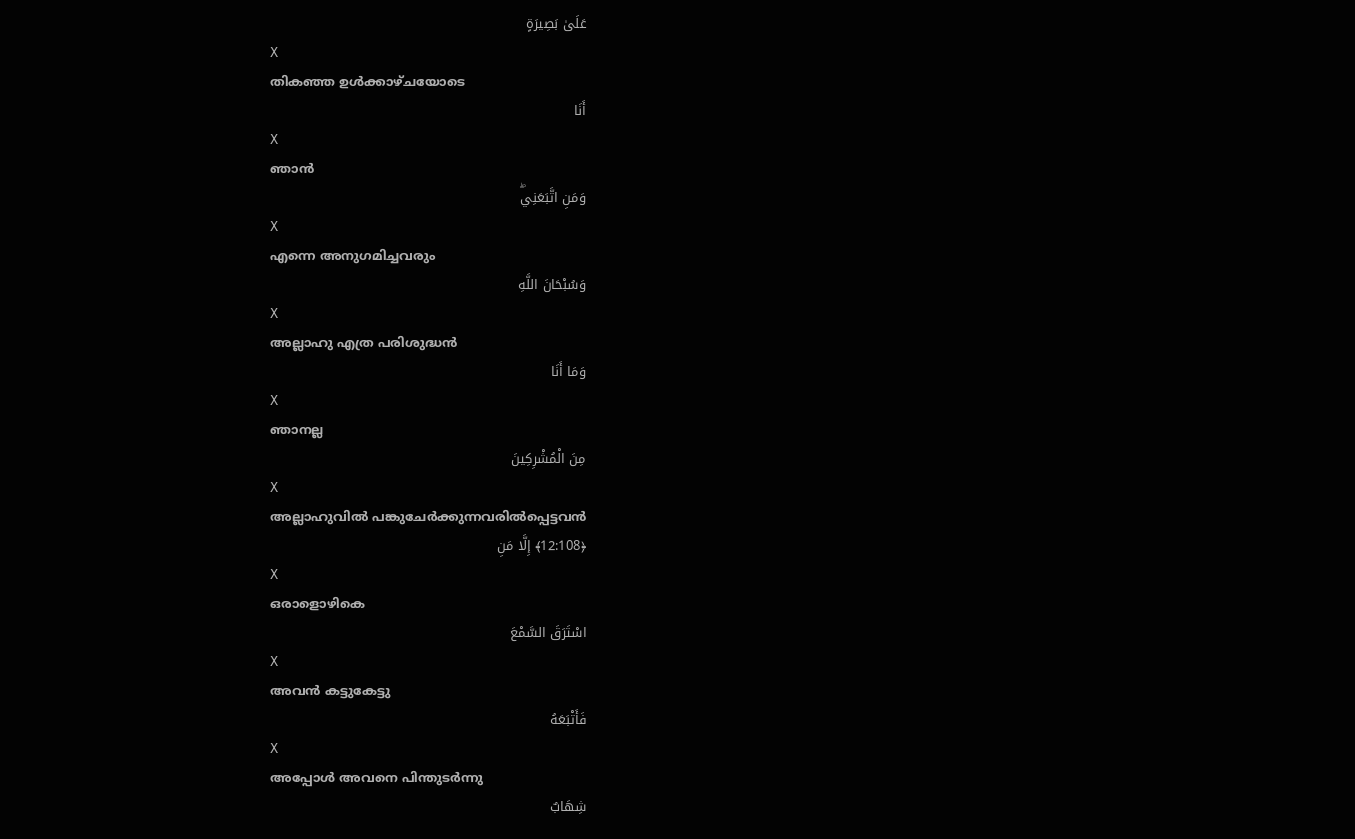عَلَىٰ بَصِيرَةٍ
X
തികഞ്ഞ ഉള്‍ക്കാഴ്ചയോടെ
أَنَا
X
ഞാന്‍
وَمَنِ اتَّبَعَنِيۖ
X
എന്നെ അനുഗമിച്ചവരും
وَسُبْحَانَ اللَّهِ
X
അല്ലാഹു എത്ര പരിശുദ്ധന്‍
وَمَا أَنَا
X
ഞാനല്ല
مِنَ الْمُشْرِكِينَ
X
അല്ലാഹുവില്‍ പങ്കുചേര്‍ക്കുന്നവരില്‍പ്പെട്ടവന്‍
﴿12:108﴾ إِلَّا مَنِ
X
ഒരാളൊഴികെ
اسْتَرَقَ السَّمْعَ
X
അവന്‍ കട്ടുകേട്ടു
فَأَتْبَعَهُ
X
അപ്പോള്‍ അവനെ പിന്തുടര്‍ന്നു
شِهَابٌ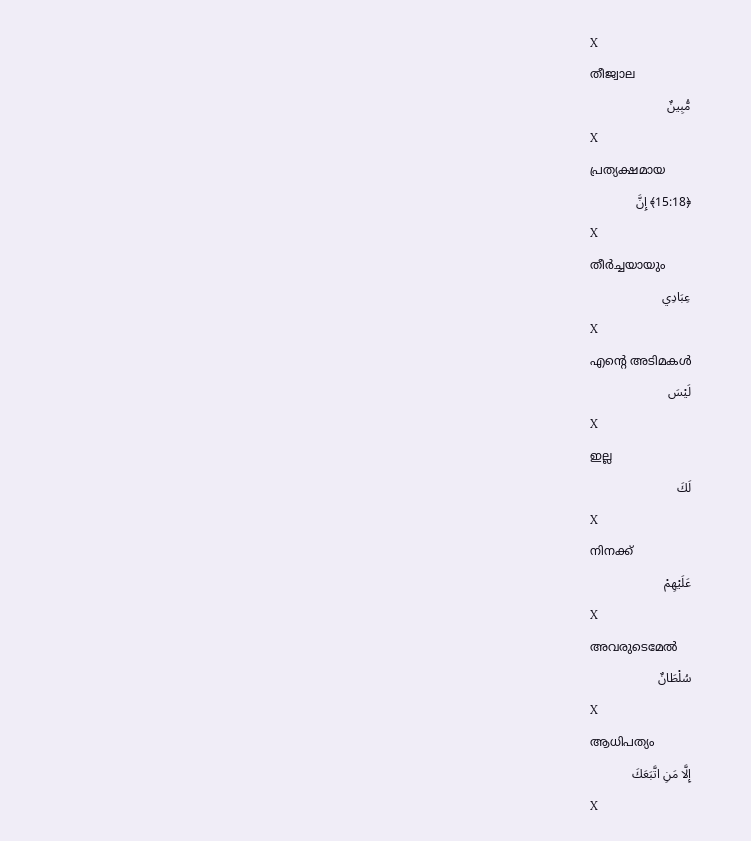X
തീജ്വാല
مُّبِينٌ
X
പ്രത്യക്ഷമായ
﴿15:18﴾ إِنَّ
X
തീര്‍ച്ചയായും
عِبَادِي
X
എന്റെ അടിമകള്‍
لَيْسَ
X
ഇല്ല
لَكَ
X
നിനക്ക്
عَلَيْهِمْ
X
അവരുടെമേല്‍
سُلْطَانٌ
X
ആധിപത്യം
إِلَّا مَنِ اتَّبَعَكَ
X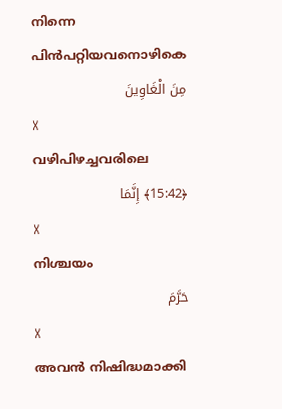നിന്നെ പിന്‍പറ്റിയവനൊഴികെ
مِنَ الْغَاوِينَ
X
വഴിപിഴച്ചവരിലെ
﴿15:42﴾ إِنَّمَا
X
നിശ്ചയം
حَرَّمَ
X
അവന്‍ നിഷിദ്ധമാക്കി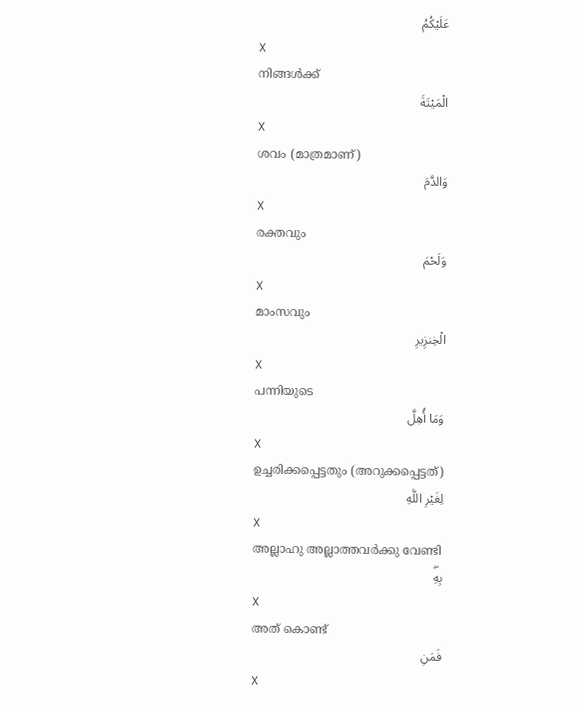عَلَيْكُمُ
X
നിങ്ങള്‍ക്ക്
الْمَيْتَةَ
X
ശവം (മാത്രമാണ്)
وَالدَّمَ
X
രക്തവും
وَلَحْمَ
X
മാംസവും
الْخِنزِيرِ
X
പന്നിയുടെ
وَمَا أُهِلَّ
X
ഉച്ചരിക്കപ്പെട്ടതും (അറുക്കപ്പെട്ടത്)
لِغَيْرِ اللَّهِ
X
അല്ലാഹു അല്ലാത്തവര്‍ക്കു വേണ്ടി
بِهِۖ
X
അത് കൊണ്ട്
فَمَنِ
X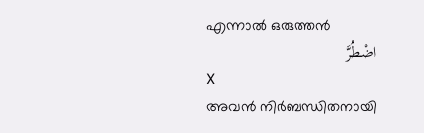എന്നാല്‍ ഒരുത്തന്‍
اضْطُرَّ
X
അവന്‍ നിര്‍ബന്ധിതനായി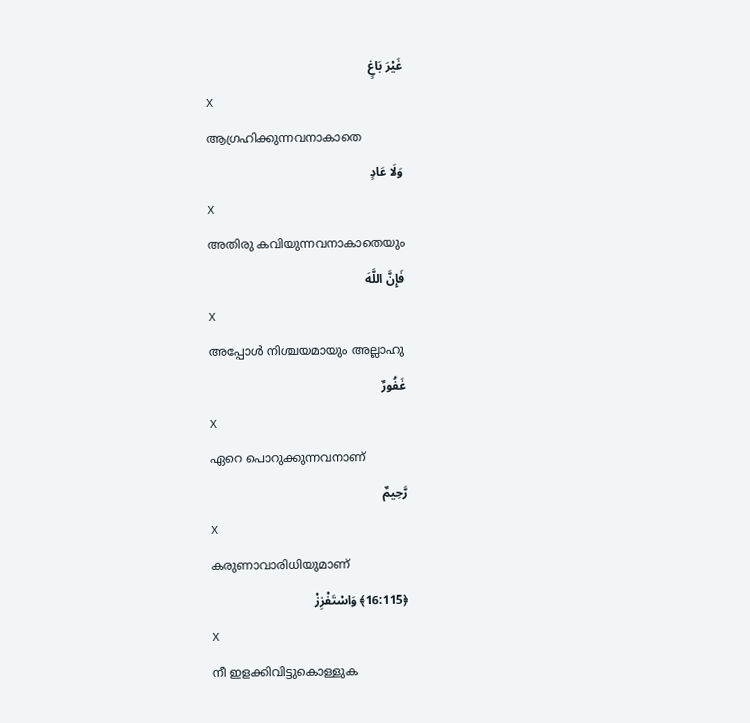غَيْرَ بَاغٍ
X
ആഗ്രഹിക്കുന്നവനാകാതെ
وَلَا عَادٍ
X
അതിരു കവിയുന്നവനാകാതെയും
فَإِنَّ اللَّهَ
X
അപ്പോള്‍ നിശ്ചയമായും അല്ലാഹു
غَفُورٌ
X
ഏറെ പൊറുക്കുന്നവനാണ്
رَّحِيمٌ
X
കരുണാവാരിധിയുമാണ്
﴿16:115﴾ وَاسْتَفْزِزْ
X
നീ ഇളക്കിവിട്ടുകൊള്ളുക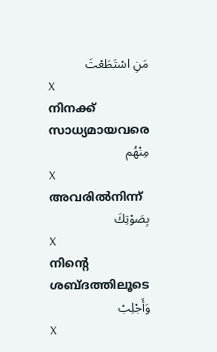مَنِ اسْتَطَعْتَ
X
നിനക്ക് സാധ്യമായവരെ
مِنْهُم
X
അവരില്‍നിന്ന്
بِصَوْتِكَ
X
നിന്റെ ശബ്ദത്തിലൂടെ
وَأَجْلِبْ
X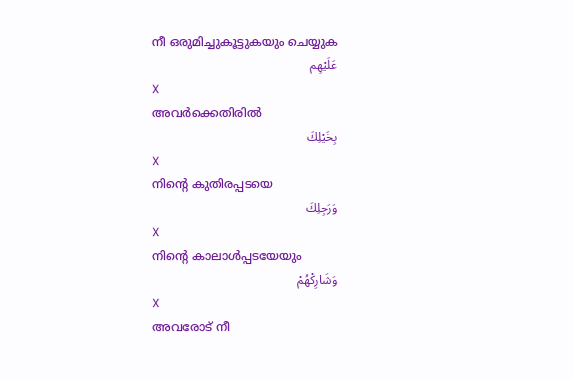നീ ഒരുമിച്ചുകൂട്ടുകയും ചെയ്യുക
عَلَيْهِم
X
അവര്‍ക്കെതിരില്‍
بِخَيْلِكَ
X
നിന്റെ കുതിരപ്പടയെ
وَرَجِلِكَ
X
നിന്റെ കാലാള്‍പ്പടയേയും
وَشَارِكْهُمْ
X
അവരോട് നീ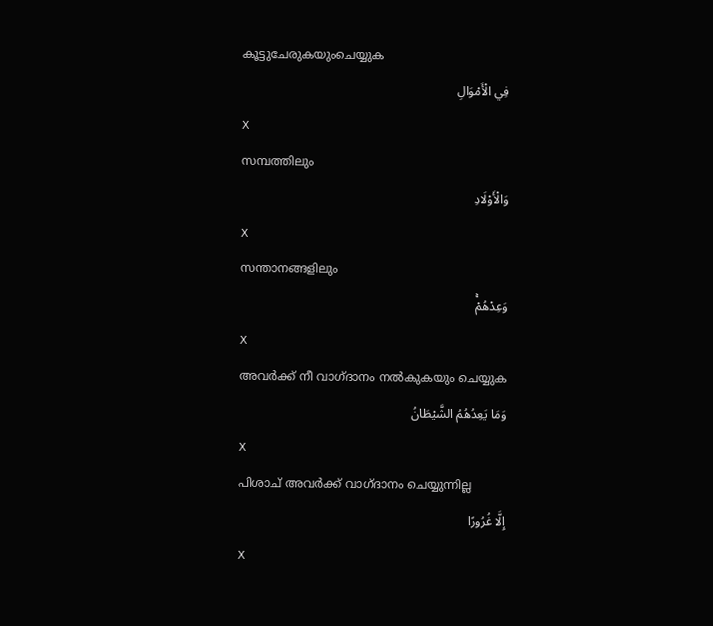കൂട്ടുചേരുകയുംചെയ്യുക
فِي الْأَمْوَالِ
X
സമ്പത്തിലും
وَالْأَوْلَادِ
X
സന്താനങ്ങളിലും
وَعِدْهُمْۚ
X
അവര്‍ക്ക് നീ വാഗ്ദാനം നല്‍കുകയും ചെയ്യുക
وَمَا يَعِدُهُمُ الشَّيْطَانُ
X
പിശാച് അവര്‍ക്ക് വാഗ്ദാനം ചെയ്യുന്നില്ല
إِلَّا غُرُورًا
X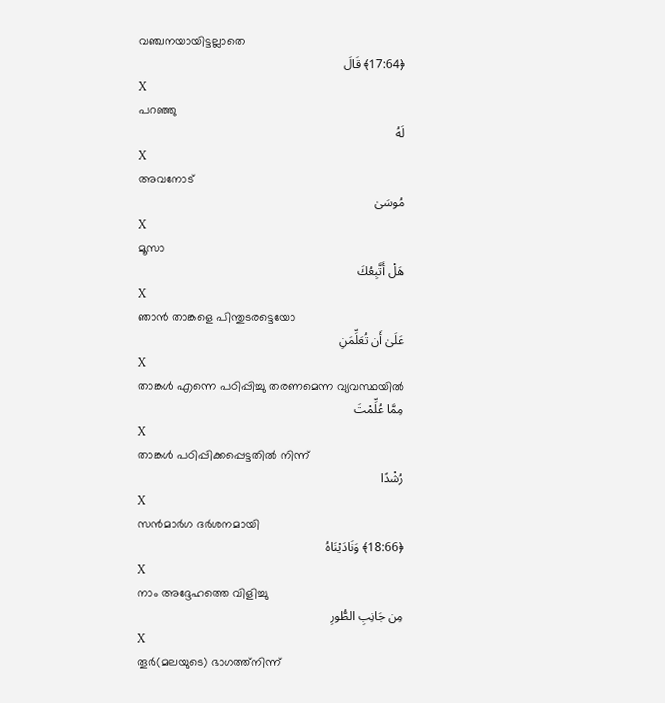വഞ്ചനയായിട്ടല്ലാതെ
﴿17:64﴾ قَالَ
X
പറഞ്ഞു
لَهُ
X
അവനോട്
مُوسَىٰ
X
മൂസാ
هَلْ أَتَّبِعُكَ
X
ഞാന്‍ താങ്കളെ പിന്തുടരട്ടെയോ
عَلَىٰ أَن تُعَلِّمَنِ
X
താങ്കള്‍ എന്നെ പഠിപ്പിച്ചു തരണമെന്ന വ്യവസ്ഥയില്‍
مِمَّا عُلِّمْتَ
X
താങ്കള്‍ പഠിപ്പിക്കപ്പെട്ടതില്‍ നിന്ന്
رُشْدًا
X
സന്‍മാര്‍ഗ ദര്‍ശനമായി
﴿18:66﴾ وَنَادَيْنَاهُ
X
നാം അദ്ദേഹത്തെ വിളിച്ചു
مِن جَانِبِ الطُّورِ
X
തൂര്‍(മലയുടെ) ഭാഗത്ത്നിന്ന്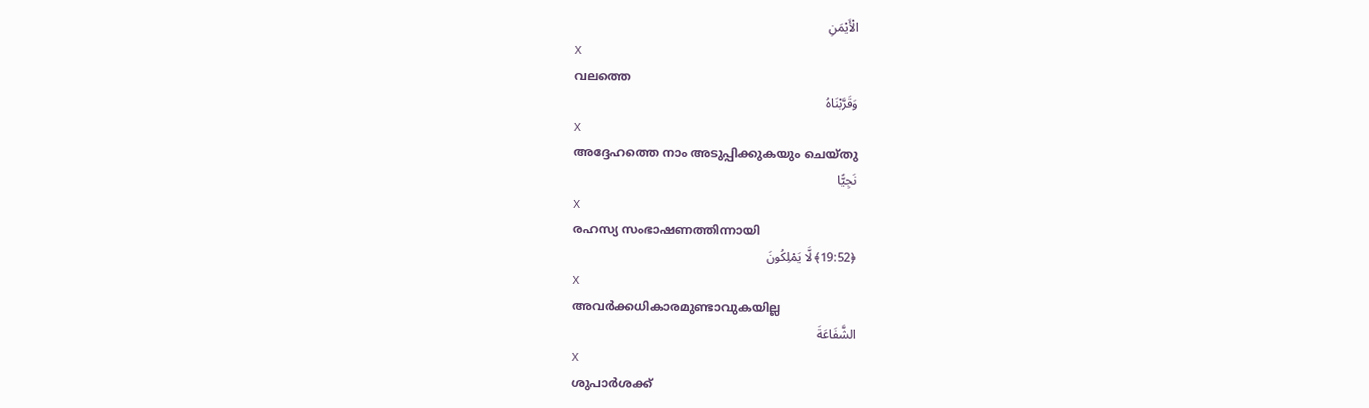الْأَيْمَنِ
X
വലത്തെ
وَقَرَّبْنَاهُ
X
അദ്ദേഹത്തെ നാം അടുപ്പിക്കുകയും ചെയ്തു
نَجِيًّا
X
രഹസ്യ സംഭാഷണത്തിന്നായി
﴿19:52﴾ لَّا يَمْلِكُونَ
X
അവര്‍ക്കധികാരമുണ്ടാവുകയില്ല
الشَّفَاعَةَ
X
ശുപാര്‍ശക്ക്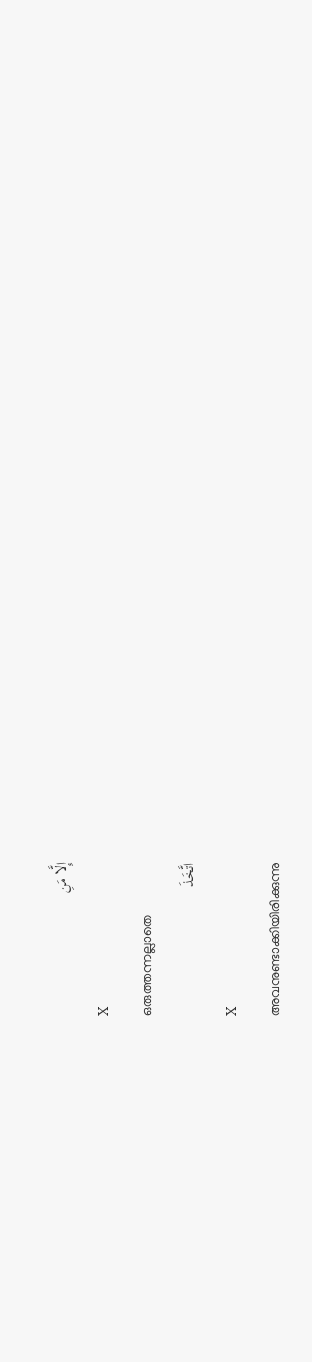إِلَّا مَنِ
X
ഒരുത്തന്നല്ലാതെ
اتَّخَذَ
X
അവനുണ്ടാക്കിയിരിക്കുന്നു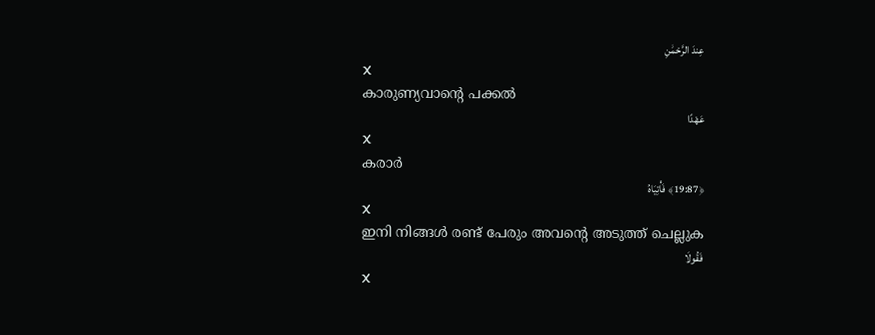عِندَ الرَّحْمَٰنِ
X
കാരുണ്യവാന്റെ പക്കല്‍
عَهْدًا
X
കരാര്‍
﴿19:87﴾ فَأْتِيَاهُ
X
ഇനി നിങ്ങള്‍ രണ്ട് പേരും അവന്റെ അടുത്ത് ചെല്ലുക
فَقُولَا
X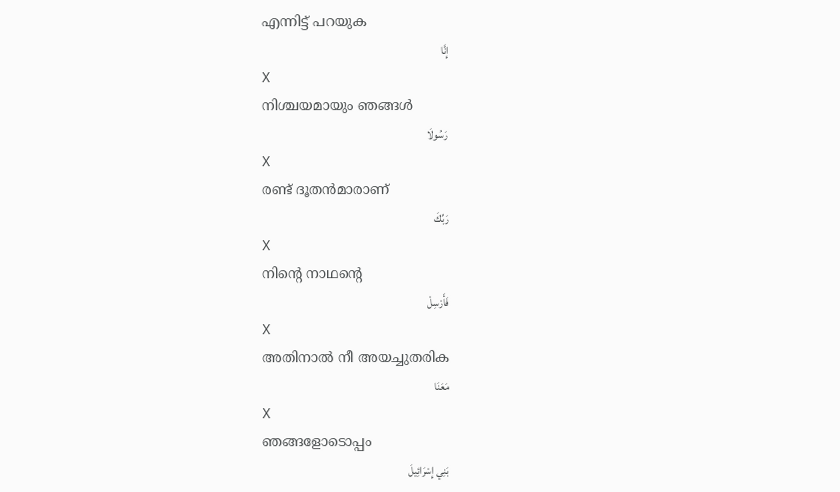എന്നിട്ട് പറയുക
إِنَّا
X
നിശ്ചയമായും ഞങ്ങള്‍
رَسُولَا
X
രണ്ട് ദൂതന്‍മാരാണ്
رَبِّكَ
X
നിന്റെ നാഥന്റെ
فَأَرْسِلْ
X
അതിനാല്‍ നീ അയച്ചുതരിക
مَعَنَا
X
ഞങ്ങളോടൊപ്പം
بَنِي إِسْرَائِيلَ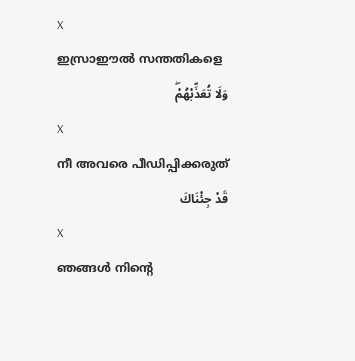X
ഇസ്രാഈല്‍ സന്തതികളെ
وَلَا تُعَذِّبْهُمْۖ
X
നീ അവരെ പീഡിപ്പിക്കരുത്
قَدْ جِئْنَاكَ
X
ഞങ്ങള്‍ നിന്റെ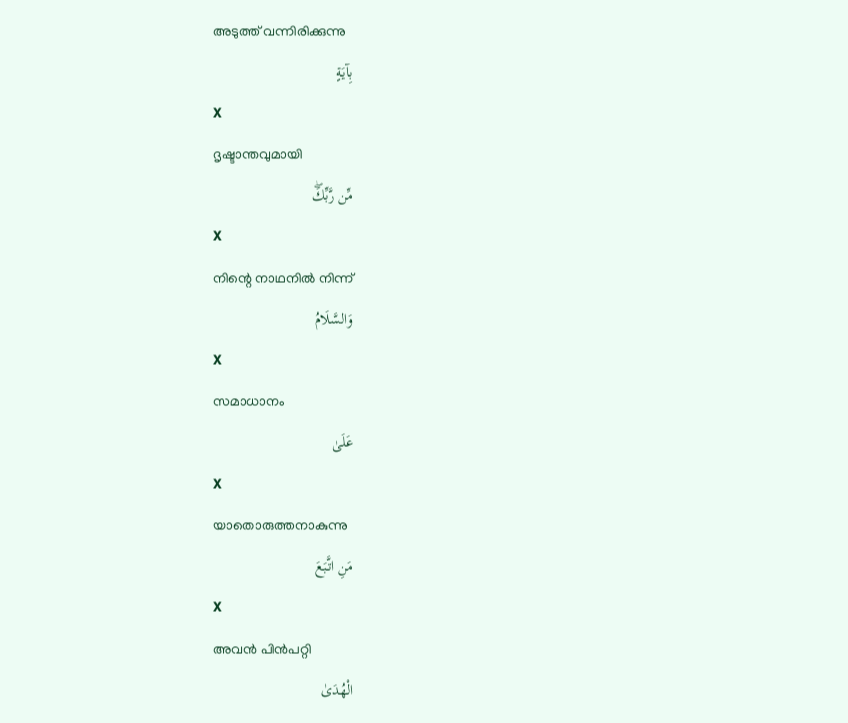അടുത്ത് വന്നിരിക്കുന്നു
بِآيَةٍ
X
ദൃഷ്ടാന്തവുമായി
مِّن رَّبِّكَۖ
X
നിന്റെ നാഥനില്‍ നിന്ന്
وَالسَّلَامُ
X
സമാധാനം
عَلَىٰ
X
യാതൊരുത്തനാകുന്നു
مَنِ اتَّبَعَ
X
അവന്‍ പിന്‍പറ്റി
الْهُدَىٰ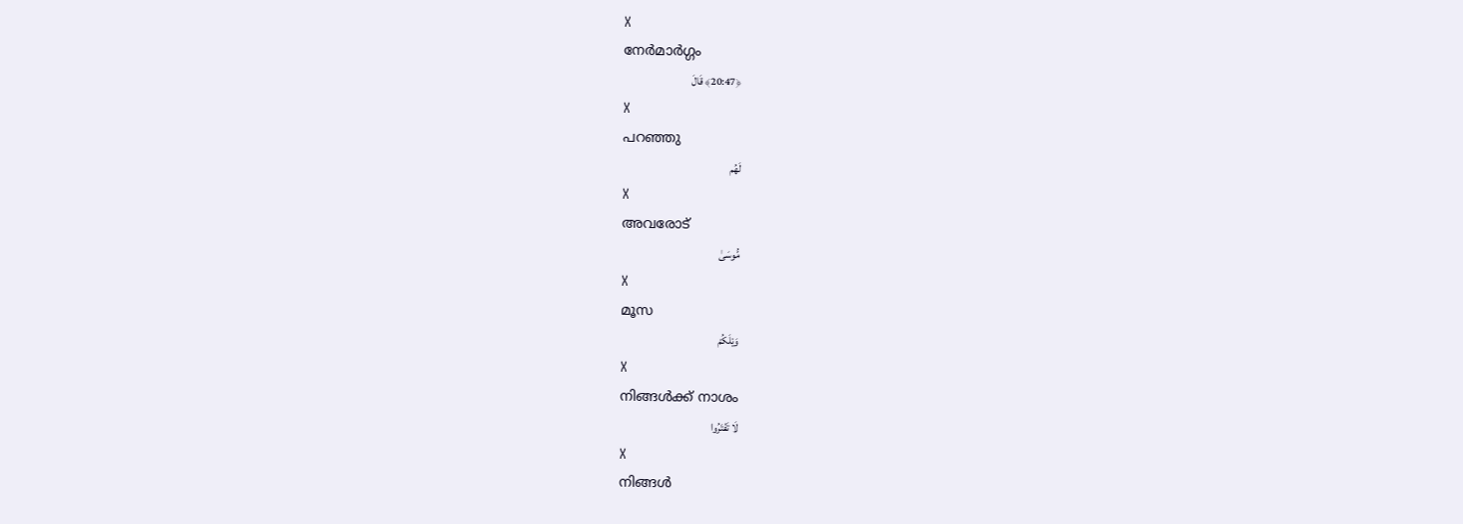X
നേര്‍മാര്‍ഗ്ഗം
﴿20:47﴾ قَالَ
X
പറഞ്ഞു
لَهُم
X
അവരോട്
مُّوسَىٰ
X
മൂസ
وَيْلَكُمْ
X
നിങ്ങള്‍ക്ക് നാശം
لَا تَفْتَرُوا
X
നിങ്ങള്‍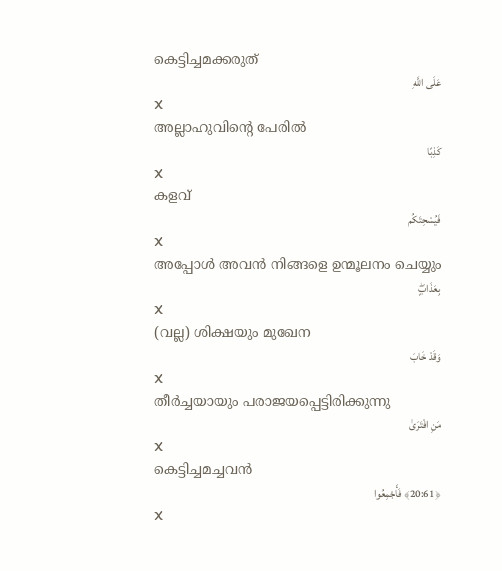കെട്ടിച്ചമക്കരുത്
عَلَى اللَّهِ
X
അല്ലാഹുവിന്റെ പേരില്‍
كَذِبًا
X
കളവ്
فَيُسْحِتَكُم
X
അപ്പോള്‍ അവന്‍ നിങ്ങളെ ഉന്മൂലനം ചെയ്യും
بِعَذَابٍۖ
X
(വല്ല) ശിക്ഷയും മുഖേന
وَقَدْ خَابَ
X
തീര്‍ച്ചയായും പരാജയപ്പെട്ടിരിക്കുന്നു
مَنِ افْتَرَىٰ
X
കെട്ടിച്ചമച്ചവന്‍
﴿20:61﴾ فَأَجْمِعُوا
X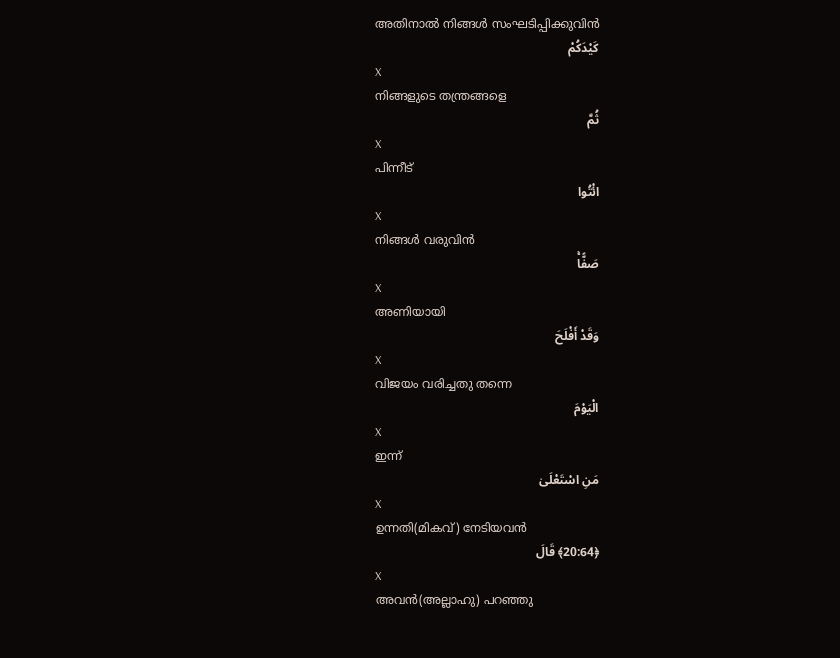അതിനാല്‍ നിങ്ങള്‍ സംഘടിപ്പിക്കുവിന്‍
كَيْدَكُمْ
X
നിങ്ങളുടെ തന്ത്രങ്ങളെ
ثُمَّ
X
പിന്നീട്
ائْتُوا
X
നിങ്ങള്‍ വരുവിന്‍
صَفًّاۚ
X
അണിയായി
وَقَدْ أَفْلَحَ
X
വിജയം വരിച്ചതു തന്നെ
الْيَوْمَ
X
ഇന്ന്
مَنِ اسْتَعْلَىٰ
X
ഉന്നതി(മികവ്) നേടിയവന്‍
﴿20:64﴾ قَالَ
X
അവന്‍(അല്ലാഹു) പറഞ്ഞു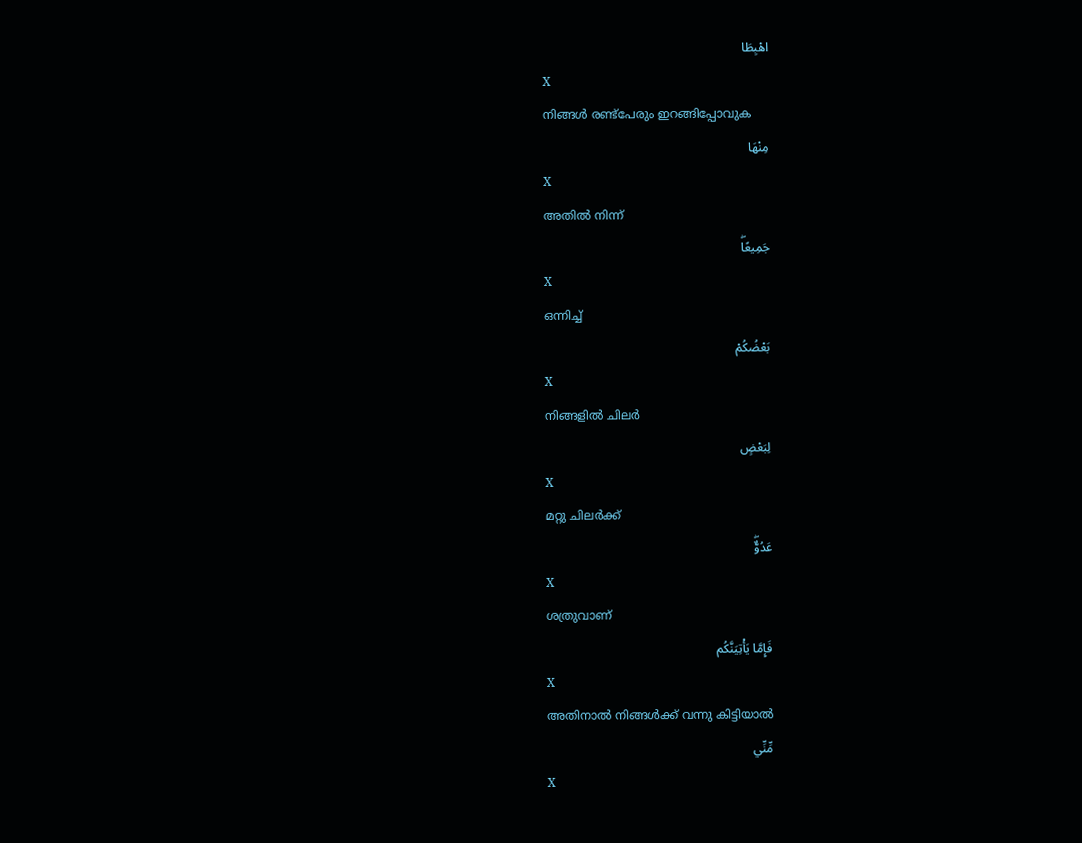اهْبِطَا
X
നിങ്ങള്‍ രണ്ട്പേരും ഇറങ്ങിപ്പോവുക
مِنْهَا
X
അതില്‍ നിന്ന്
جَمِيعًاۖ
X
ഒന്നിച്ച്
بَعْضُكُمْ
X
നിങ്ങളില്‍ ചിലര്‍
لِبَعْضٍ
X
മറ്റു ചിലര്‍ക്ക്
عَدُوٌّۖ
X
ശത്രുവാണ്
فَإِمَّا يَأْتِيَنَّكُم
X
അതിനാല്‍ നിങ്ങള്‍ക്ക് വന്നു കിട്ടിയാല്‍
مِّنِّي
X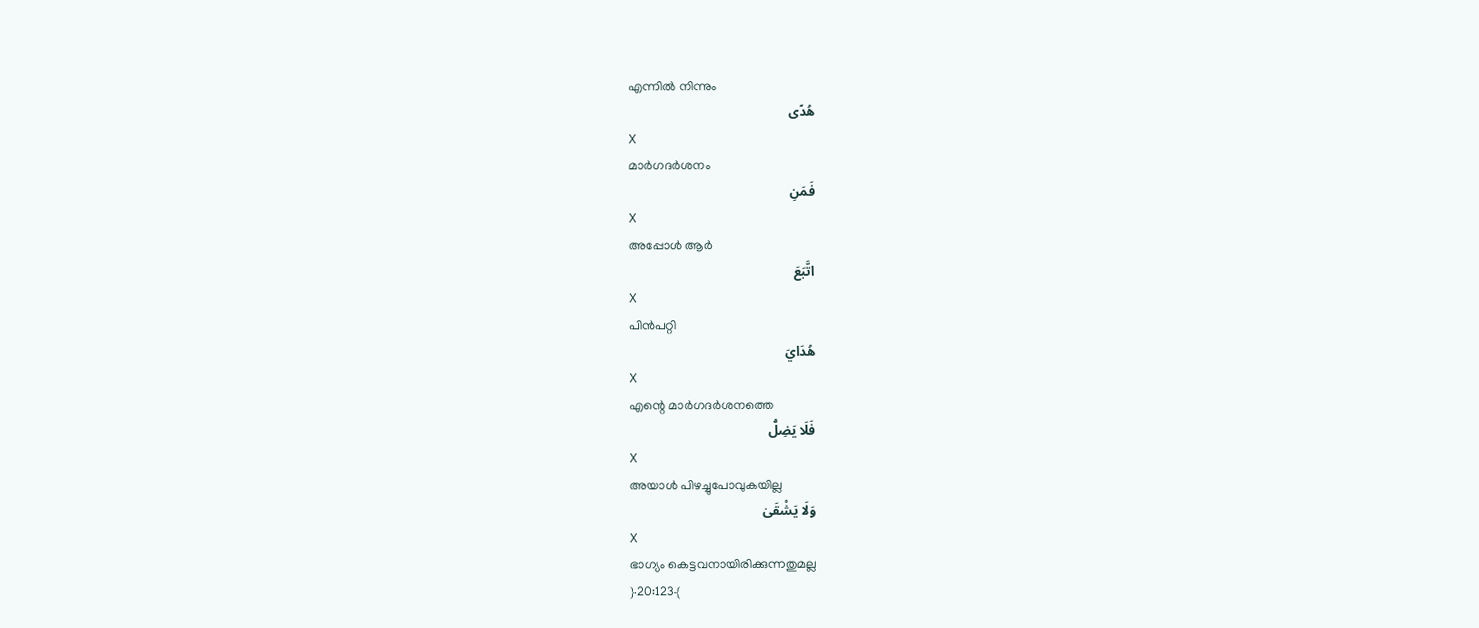എന്നില്‍ നിന്നും
هُدًى
X
മാര്‍ഗദര്‍ശനം
فَمَنِ
X
അപ്പോള്‍ ആര്‍
اتَّبَعَ
X
പിന്‍പറ്റി
هُدَايَ
X
എന്റെ മാര്‍ഗദര്‍ശനത്തെ
فَلَا يَضِلُّ
X
അയാള്‍ പിഴച്ചുപോവുകയില്ല
وَلَا يَشْقَىٰ
X
ഭാഗ്യം കെട്ടവനായിരിക്കുന്നതുമല്ല
﴿20:123﴾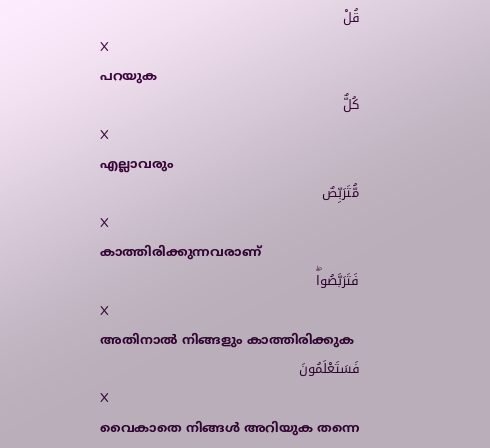قُلْ
X
പറയുക
كُلٌّ
X
എല്ലാവരും
مُّتَرَبِّصٌ
X
കാത്തിരിക്കുന്നവരാണ്
فَتَرَبَّصُواۖ
X
അതിനാല്‍ നിങ്ങളും കാത്തിരിക്കുക
فَسَتَعْلَمُونَ
X
വൈകാതെ നിങ്ങള്‍ അറിയുക തന്നെ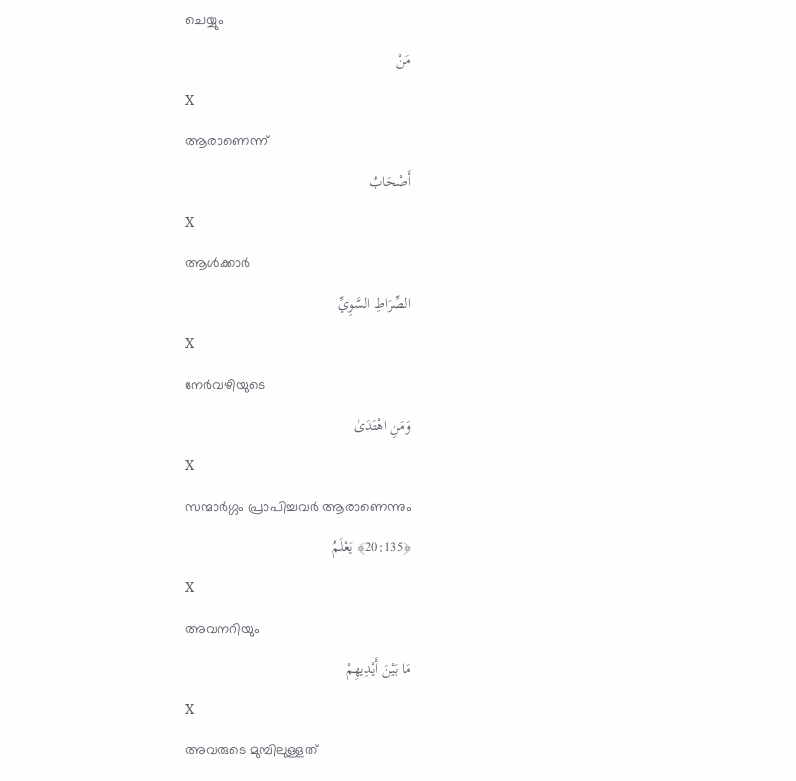ചെയ്യും
مَنْ
X
ആരാണെന്ന്
أَصْحَابُ
X
ആള്‍ക്കാര്‍
الصِّرَاطِ السَّوِيِّ
X
നേര്‍വഴിയുടെ
وَمَنِ اهْتَدَىٰ
X
സന്മാര്‍ഗ്ഗം പ്രാപിച്ചവര്‍ ആരാണെന്നും
﴿20:135﴾ يَعْلَمُ
X
അവനറിയും
مَا بَيْنَ أَيْدِيهِمْ
X
അവരുടെ മുമ്പിലുള്ളത്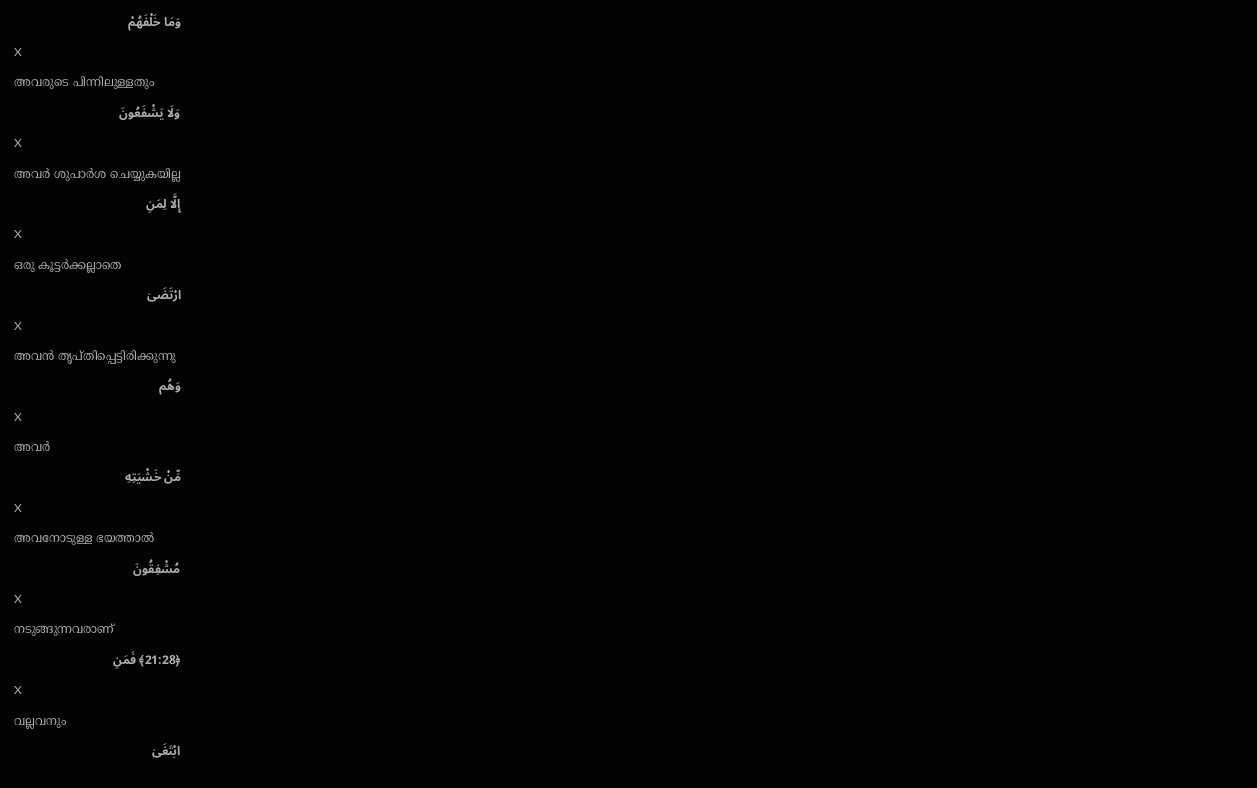وَمَا خَلْفَهُمْ
X
അവരുടെ പിന്നിലുള്ളതും
وَلَا يَشْفَعُونَ
X
അവര്‍ ശുപാര്‍ശ ചെയ്യുകയില്ല
إِلَّا لِمَنِ
X
ഒരു കൂട്ടര്‍ക്കല്ലാതെ
ارْتَضَىٰ
X
അവന്‍ തൃപ്തിപ്പെട്ടിരിക്കുന്നു
وَهُم
X
അവര്‍
مِّنْ خَشْيَتِهِ
X
അവനോടുള്ള ഭയത്താല്‍
مُشْفِقُونَ
X
നടുങ്ങുന്നവരാണ്
﴿21:28﴾ فَمَنِ
X
വല്ലവനും
ابْتَغَىٰ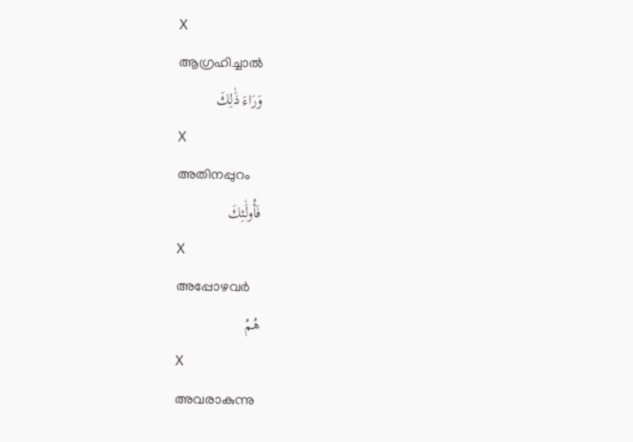X
ആഗ്രഹിച്ചാല്‍
وَرَاءَ ذَٰلِكَ
X
അതിനപ്പുറം
فَأُولَٰئِكَ
X
അപ്പോഴവര്‍
هُمُ
X
അവരാകുന്നു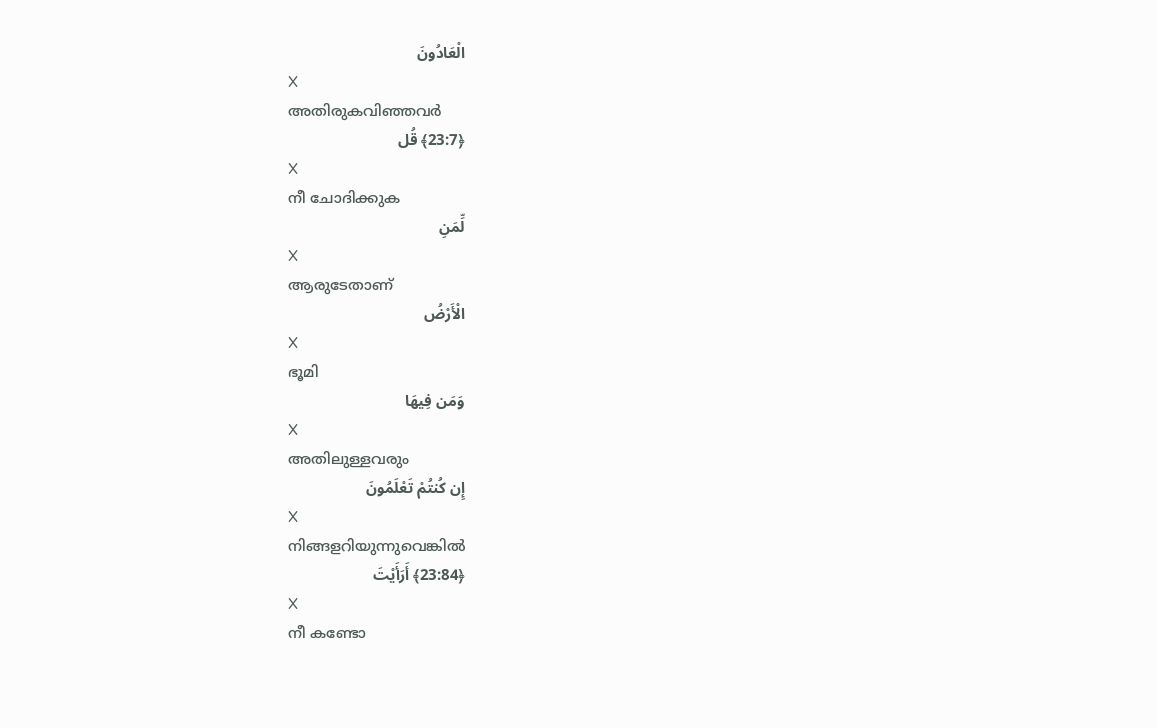الْعَادُونَ
X
അതിരുകവിഞ്ഞവര്‍
﴿23:7﴾ قُل
X
നീ ചോദിക്കുക
لِّمَنِ
X
ആരുടേതാണ്
الْأَرْضُ
X
ഭൂമി
وَمَن فِيهَا
X
അതിലുള്ളവരും
إِن كُنتُمْ تَعْلَمُونَ
X
നിങ്ങളറിയുന്നുവെങ്കില്‍
﴿23:84﴾ أَرَأَيْتَ
X
നീ കണ്ടോ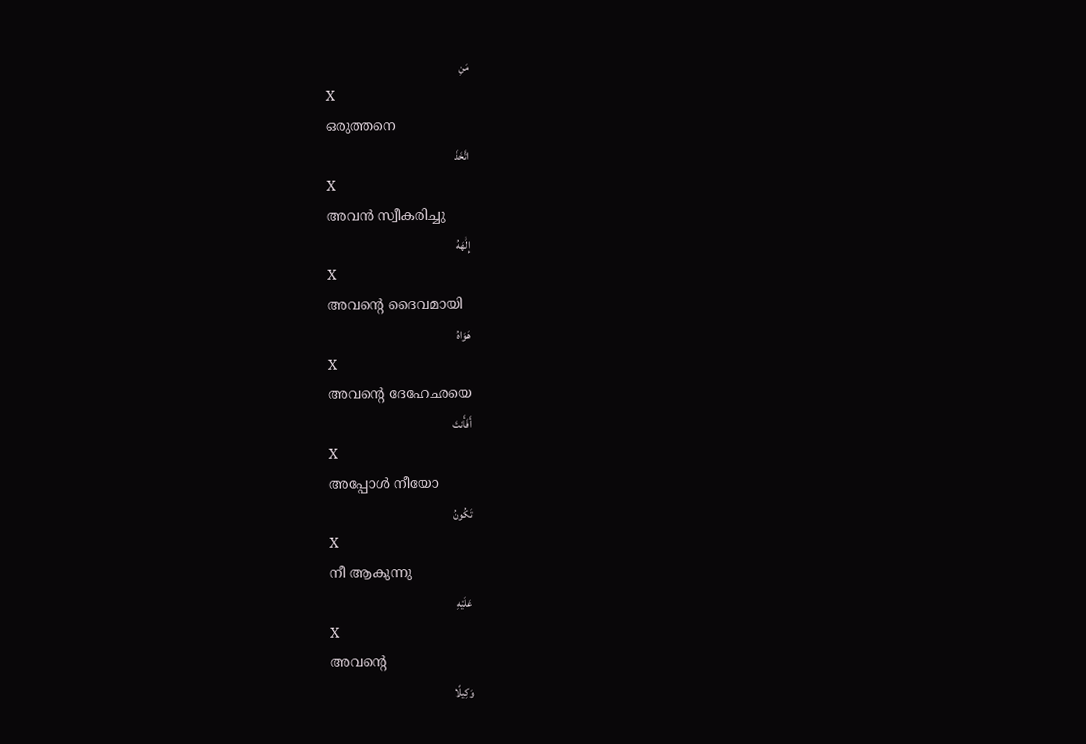مَنِ
X
ഒരുത്തനെ
اتَّخَذَ
X
അവന്‍ സ്വീകരിച്ചു
إِلَٰهَهُ
X
അവന്റെ ദൈവമായി
هَوَاهُ
X
അവന്റെ ദേഹേഛയെ
أَفَأَنتَ
X
അപ്പോള്‍ നീയോ
تَكُونُ
X
നീ ആകുന്നു
عَلَيْهِ
X
അവന്റെ
وَكِيلًا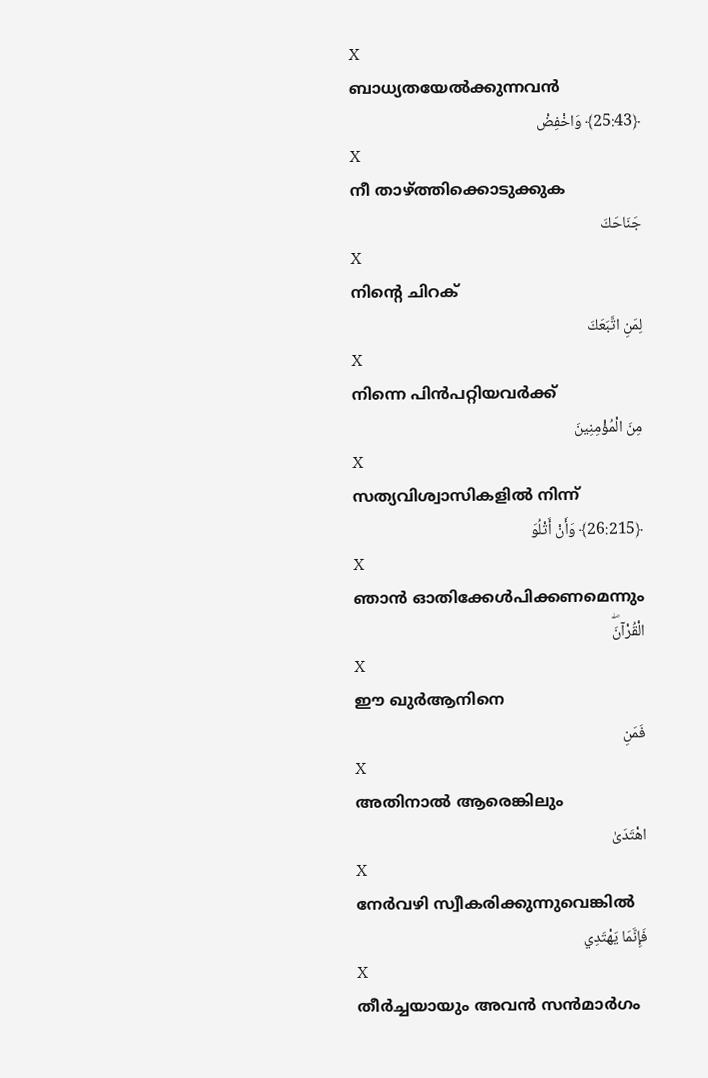X
ബാധ്യതയേല്‍ക്കുന്നവന്‍
﴿25:43﴾ وَاخْفِضْ
X
നീ താഴ്ത്തിക്കൊടുക്കുക
جَنَاحَكَ
X
നിന്റെ ചിറക്
لِمَنِ اتَّبَعَكَ
X
നിന്നെ പിന്‍പറ്റിയവര്‍ക്ക്
مِنَ الْمُؤْمِنِينَ
X
സത്യവിശ്വാസികളില്‍ നിന്ന്
﴿26:215﴾ وَأَنْ أَتْلُوَ
X
ഞാന്‍ ഓതിക്കേള്‍പിക്കണമെന്നും
الْقُرْآنَۖ
X
ഈ ഖുര്‍ആനിനെ
فَمَنِ
X
അതിനാല്‍ ആരെങ്കിലും
اهْتَدَىٰ
X
നേര്‍വഴി സ്വീകരിക്കുന്നുവെങ്കില്‍
فَإِنَّمَا يَهْتَدِي
X
തീര്‍ച്ചയായും അവന്‍ സന്‍മാര്‍ഗം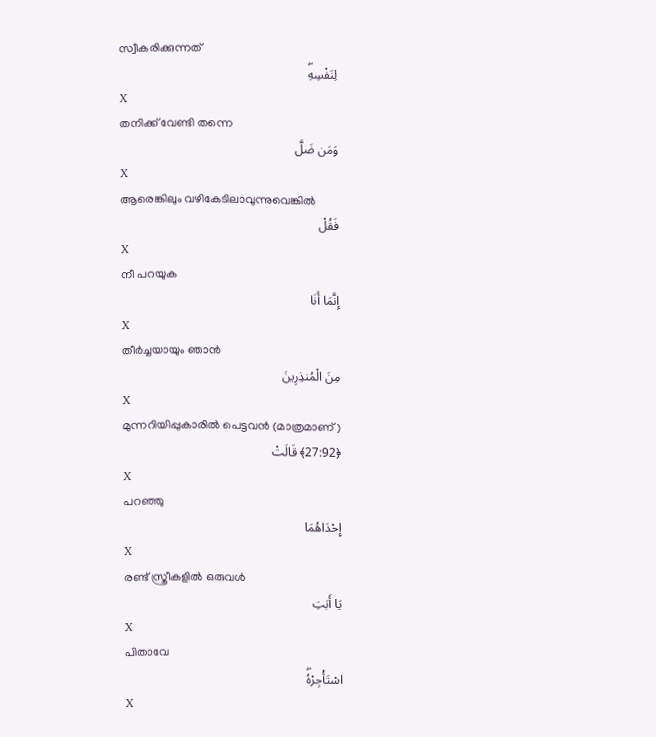സ്വീകരിക്കുന്നത്
لِنَفْسِهِۖ
X
തനിക്ക് വേണ്ടി തന്നെ
وَمَن ضَلَّ
X
ആരെങ്കിലും വഴികേടിലാവുന്നുവെങ്കില്‍
فَقُلْ
X
നീ പറയുക
إِنَّمَا أَنَا
X
തീര്‍ച്ചയായും ഞാന്‍
مِنَ الْمُنذِرِينَ
X
മുന്നറിയിപ്പുകാരില്‍ പെട്ടവന്‍ (മാത്രമാണ്)
﴿27:92﴾ قَالَتْ
X
പറഞ്ഞു
إِحْدَاهُمَا
X
രണ്ട് സ്ത്രീകളില്‍ ഒരുവള്‍
يَا أَبَتِ
X
പിതാവേ
اسْتَأْجِرْهُۖ
X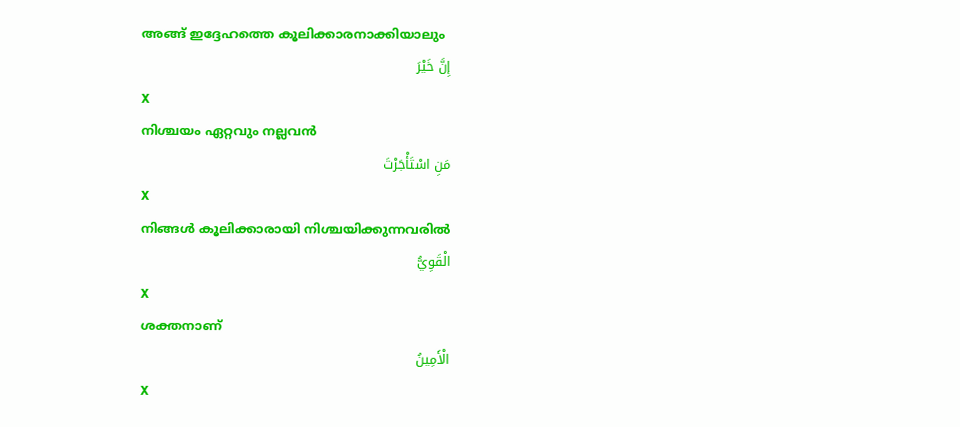അങ്ങ് ഇദ്ദേഹത്തെ കൂലിക്കാരനാക്കിയാലും
إِنَّ خَيْرَ
X
നിശ്ചയം ഏറ്റവും നല്ലവന്‍
مَنِ اسْتَأْجَرْتَ
X
നിങ്ങള്‍ കൂലിക്കാരായി നിശ്ചയിക്കുന്നവരില്‍
الْقَوِيُّ
X
ശക്തനാണ്
الْأَمِينُ
X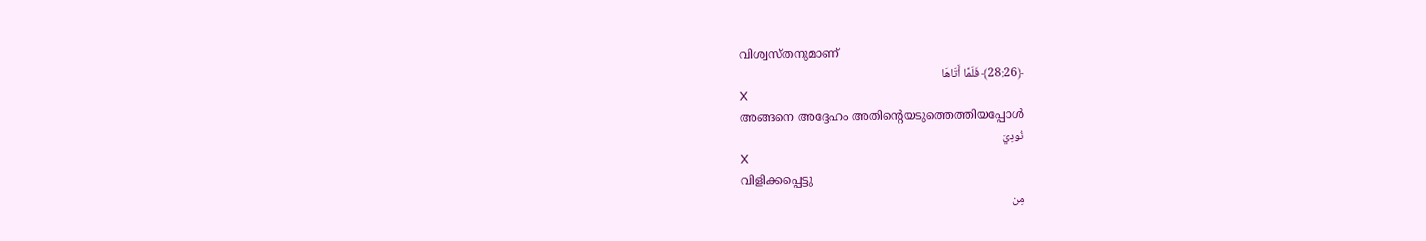വിശ്വസ്തനുമാണ്
﴿28:26﴾ فَلَمَّا أَتَاهَا
X
അങ്ങനെ അദ്ദേഹം അതിന്റെയടുത്തെത്തിയപ്പോള്‍
نُودِيَ
X
വിളിക്കപ്പെട്ടു
مِن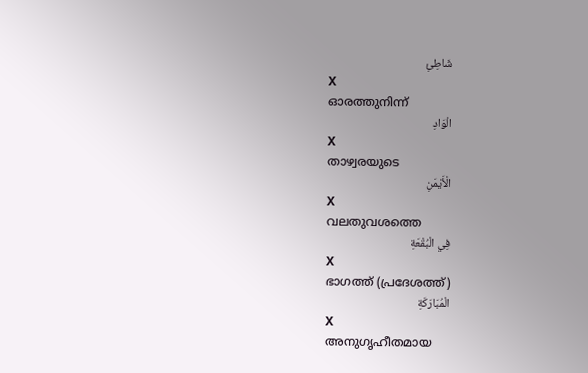شَاطِئِ
X
ഓരത്തുനിന്ന്
الْوَادِ
X
താഴ്വരയുടെ
الْأَيْمَنِ
X
വലതുവശത്തെ
فِي الْبُقْعَةِ
X
ഭാഗത്ത് (പ്രദേശത്ത്)
الْمُبَارَكَةِ
X
അനുഗൃഹീതമായ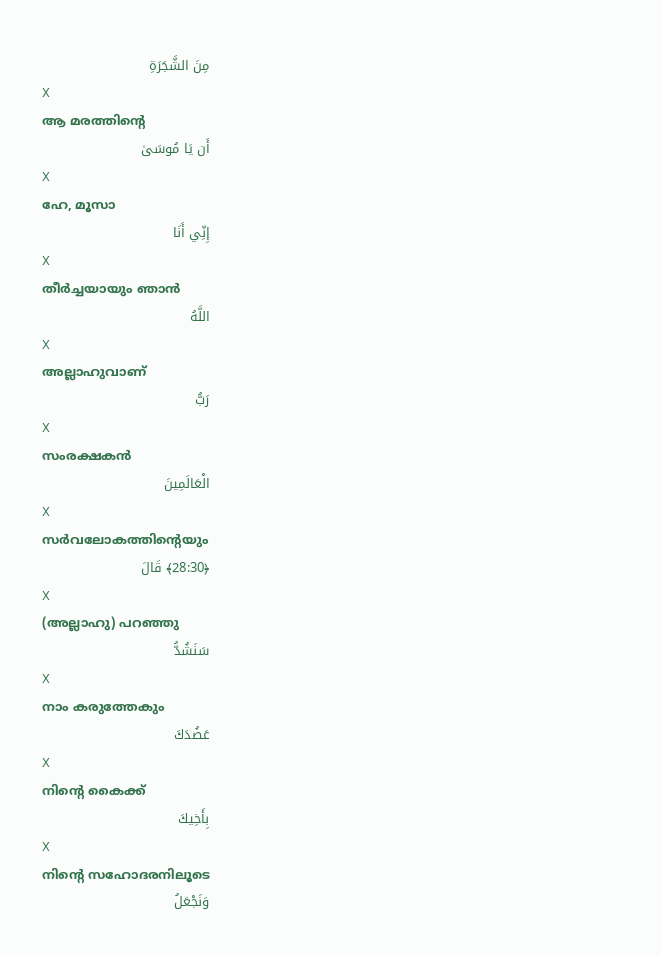مِنَ الشَّجَرَةِ
X
ആ മരത്തിന്റെ
أَن يَا مُوسَىٰ
X
ഹേ, മൂസാ
إِنِّي أَنَا
X
തീര്‍ച്ചയായും ഞാന്‍
اللَّهُ
X
അല്ലാഹുവാണ്
رَبُّ
X
സംരക്ഷകന്‍
الْعَالَمِينَ
X
സര്‍വലോകത്തിന്റെയും
﴿28:30﴾ قَالَ
X
(അല്ലാഹു) പറഞ്ഞു
سَنَشُدُّ
X
നാം കരുത്തേകും
عَضُدَكَ
X
നിന്റെ കൈക്ക്
بِأَخِيكَ
X
നിന്റെ സഹോദരനിലൂടെ
وَنَجْعَلُ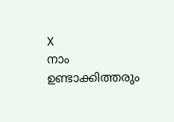X
നാം ഉണ്ടാക്കിത്തരും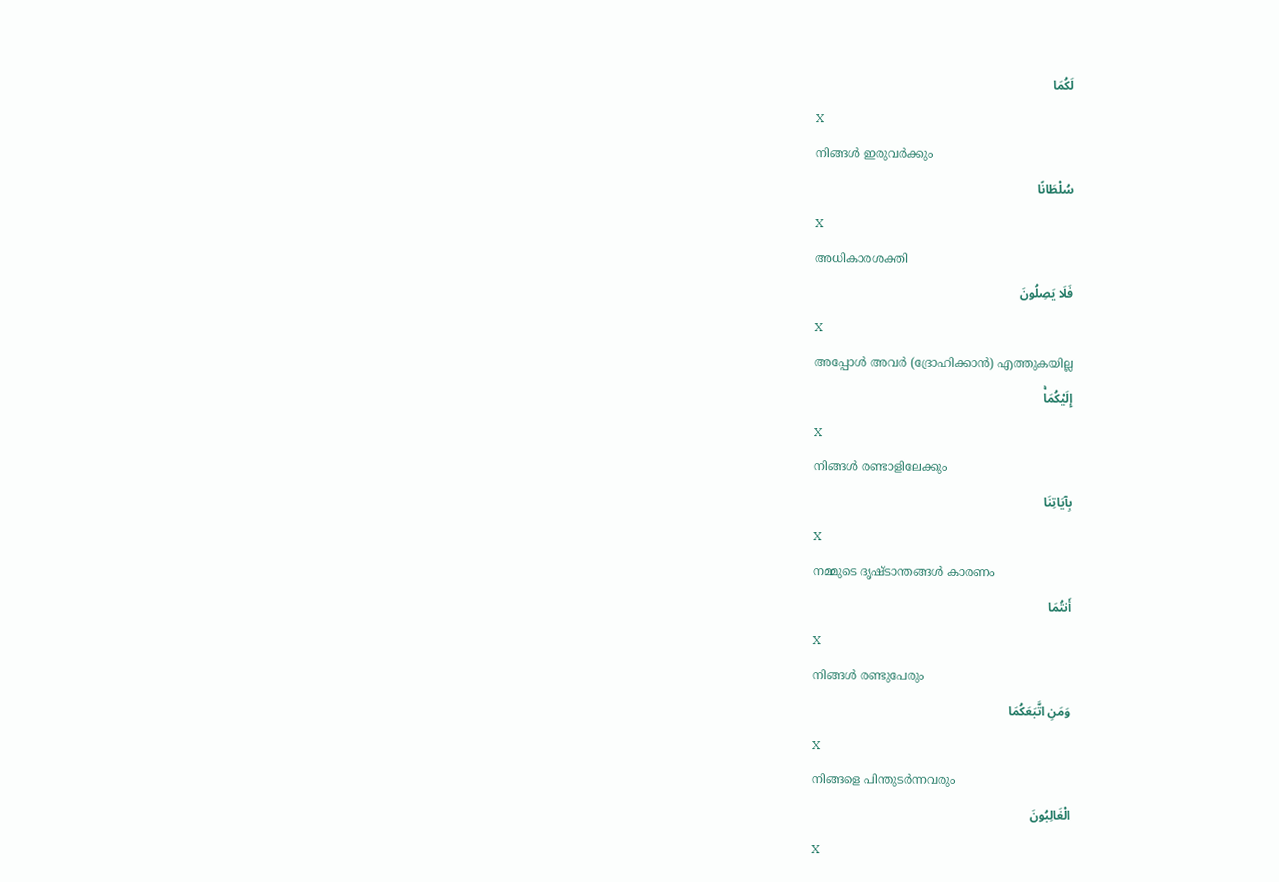لَكُمَا
X
നിങ്ങള്‍ ഇരുവര്‍ക്കും
سُلْطَانًا
X
അധികാരശക്തി
فَلَا يَصِلُونَ
X
അപ്പോള്‍ അവര്‍ (ദ്രോഹിക്കാന്‍) എത്തുകയില്ല
إِلَيْكُمَاۚ
X
നിങ്ങള്‍ രണ്ടാളിലേക്കും
بِآيَاتِنَا
X
നമ്മുടെ ദൃഷ്ടാന്തങ്ങള്‍ കാരണം
أَنتُمَا
X
നിങ്ങള്‍ രണ്ടുപേരും
وَمَنِ اتَّبَعَكُمَا
X
നിങ്ങളെ പിന്തുടര്‍ന്നവരും
الْغَالِبُونَ
X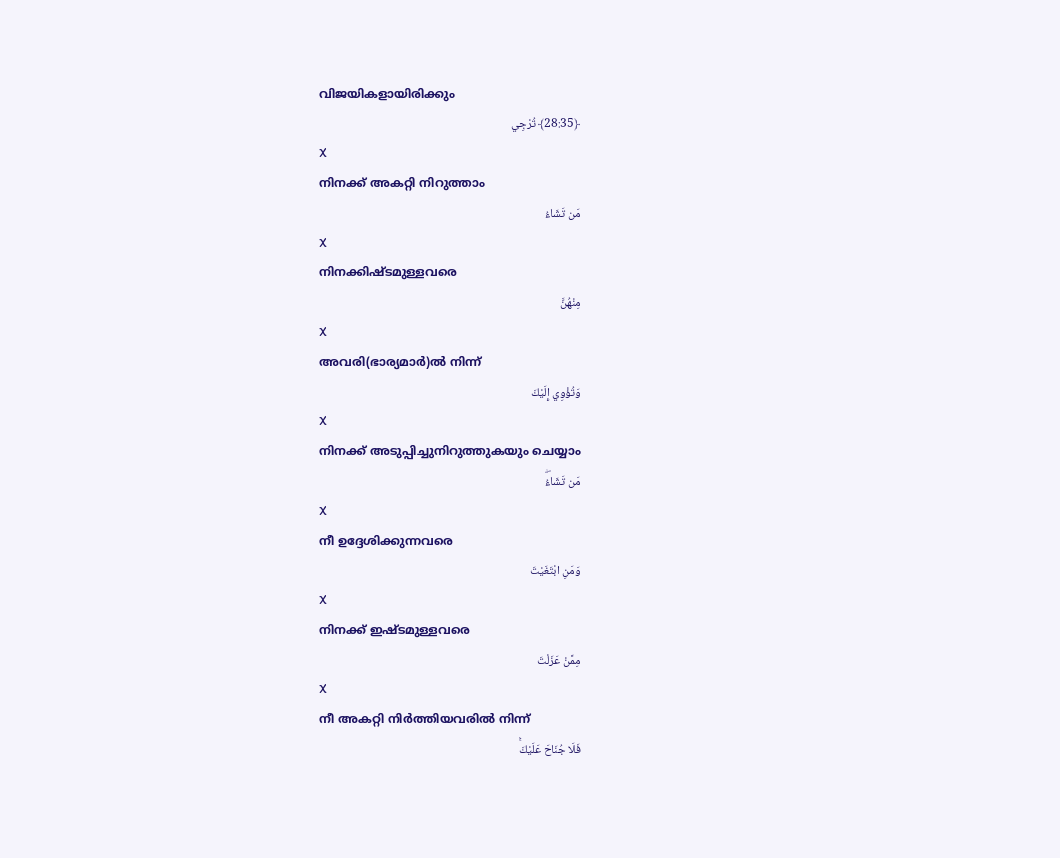വിജയികളായിരിക്കും
﴿28:35﴾ تُرْجِي
X
നിനക്ക് അകറ്റി നിറുത്താം
مَن تَشَاءُ
X
നിനക്കിഷ്ടമുള്ളവരെ
مِنْهُنَّ
X
അവരി(ഭാര്യമാര്‍)ല്‍ നിന്ന്
وَتُؤْوِي إِلَيْكَ
X
നിനക്ക് അടുപ്പിച്ചുനിറുത്തുകയും ചെയ്യാം
مَن تَشَاءُۖ
X
നീ ഉദ്ദേശിക്കുന്നവരെ
وَمَنِ ابْتَغَيْتَ
X
നിനക്ക് ഇഷ്ടമുള്ളവരെ
مِمَّنْ عَزَلْتَ
X
നീ അകറ്റി നിര്‍ത്തിയവരില്‍ നിന്ന്
فَلَا جُنَاحَ عَلَيْكَۚ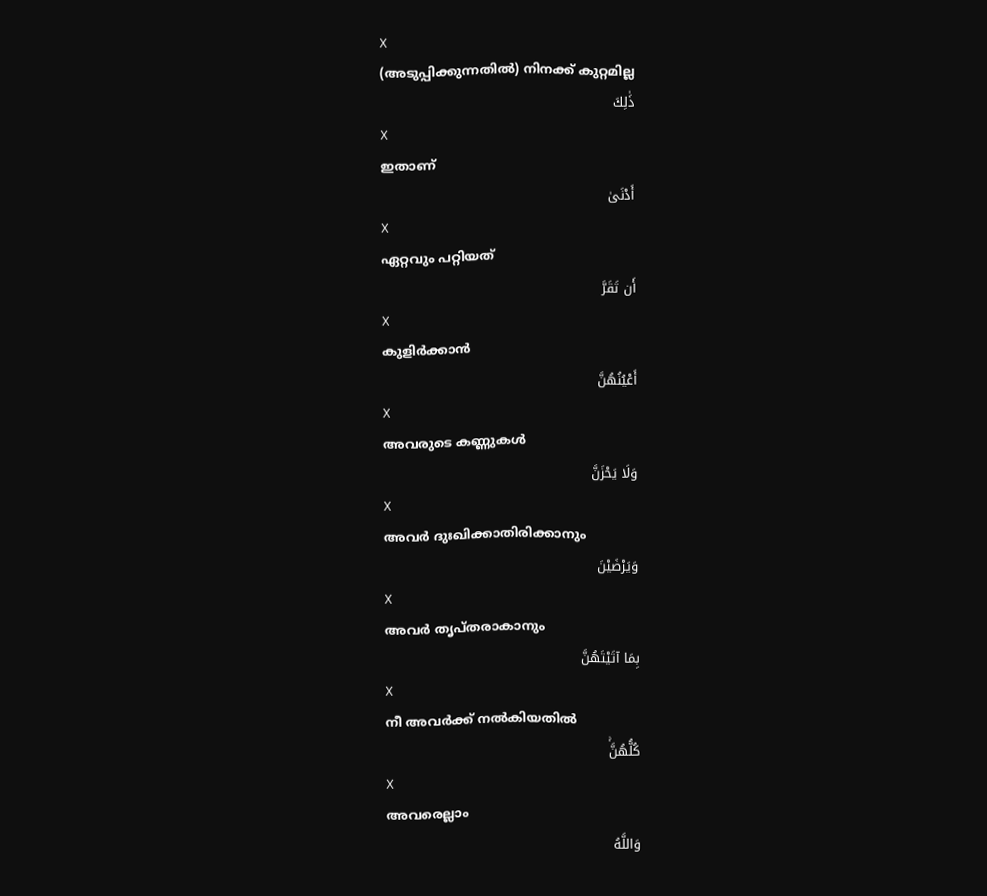X
(അടുപ്പിക്കുന്നതില്‍) നിനക്ക് കുറ്റമില്ല
ذَٰلِكَ
X
ഇതാണ്
أَدْنَىٰ
X
ഏറ്റവും പറ്റിയത്
أَن تَقَرَّ
X
കുളിര്‍ക്കാന്‍
أَعْيُنُهُنَّ
X
അവരുടെ കണ്ണുകള്‍
وَلَا يَحْزَنَّ
X
അവര്‍ ദുഃഖിക്കാതിരിക്കാനും
وَيَرْضَيْنَ
X
അവര്‍ തൃപ്തരാകാനും
بِمَا آتَيْتَهُنَّ
X
നീ അവര്‍ക്ക് നല്‍കിയതില്‍
كُلُّهُنَّۚ
X
അവരെല്ലാം
وَاللَّهُ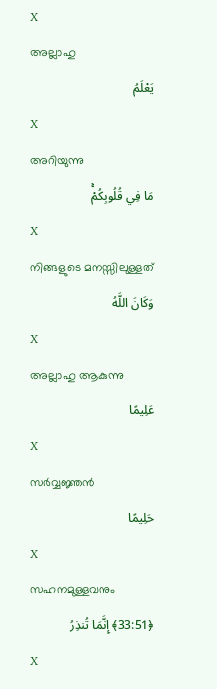X
അല്ലാഹു
يَعْلَمُ
X
അറിയുന്നു
مَا فِي قُلُوبِكُمْۚ
X
നിങ്ങളുടെ മനസ്സിലുള്ളത്
وَكَانَ اللَّهُ
X
അല്ലാഹു ആകുന്നു
عَلِيمًا
X
സര്‍വ്വജ്ഞന്‍
حَلِيمًا
X
സഹനമുള്ളവനും
﴿33:51﴾ إِنَّمَا تُنذِرُ
X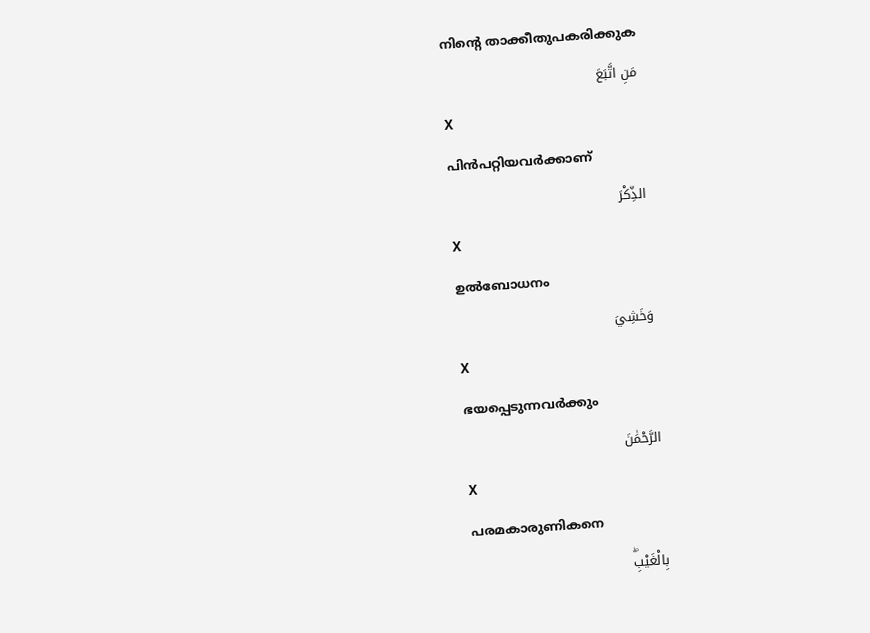നിന്റെ താക്കീതുപകരിക്കുക
مَنِ اتَّبَعَ
X
പിന്‍പറ്റിയവര്‍ക്കാണ്
الذِّكْرَ
X
ഉല്‍ബോധനം
وَخَشِيَ
X
ഭയപ്പെടുന്നവര്‍ക്കും
الرَّحْمَٰنَ
X
പരമകാരുണികനെ
بِالْغَيْبِۖ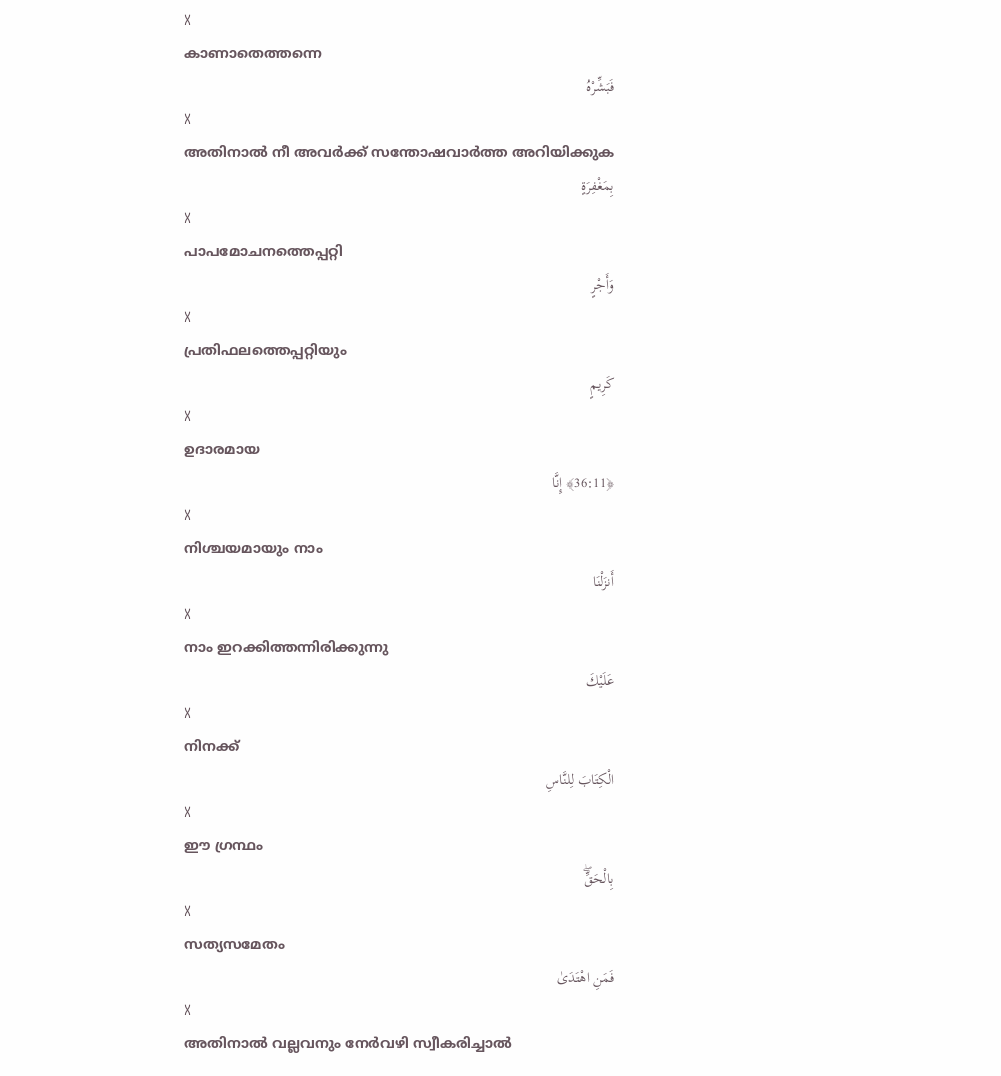X
കാണാതെത്തന്നെ
فَبَشِّرْهُ
X
അതിനാല്‍ നീ അവര്‍ക്ക് സന്തോഷവാര്‍ത്ത അറിയിക്കുക
بِمَغْفِرَةٍ
X
പാപമോചനത്തെപ്പറ്റി
وَأَجْرٍ
X
പ്രതിഫലത്തെപ്പറ്റിയും
كَرِيمٍ
X
ഉദാരമായ
﴿36:11﴾ إِنَّا
X
നിശ്ചയമായും നാം
أَنزَلْنَا
X
നാം ഇറക്കിത്തന്നിരിക്കുന്നു
عَلَيْكَ
X
നിനക്ക്
الْكِتَابَ لِلنَّاسِ
X
ഈ ഗ്രന്ഥം
بِالْحَقِّۖ
X
സത്യസമേതം
فَمَنِ اهْتَدَىٰ
X
അതിനാല്‍ വല്ലവനും നേര്‍വഴി സ്വീകരിച്ചാല്‍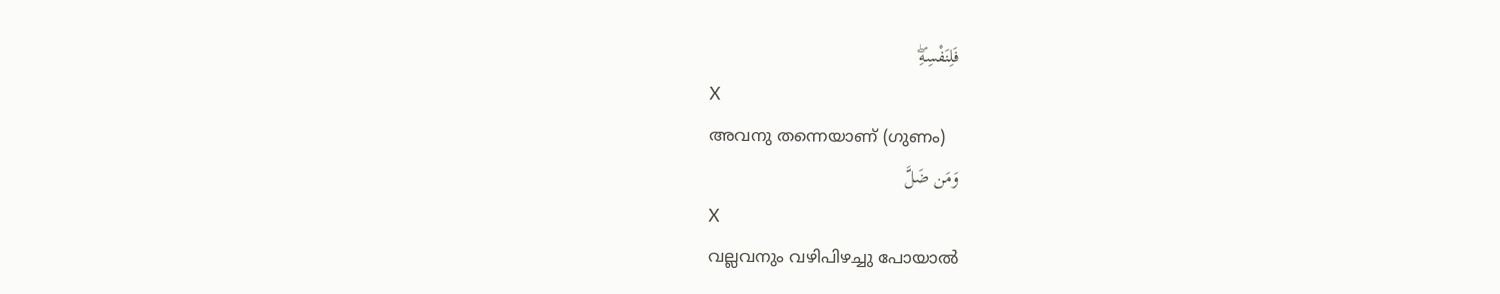فَلِنَفْسِهِۖ
X
അവനു തന്നെയാണ് (ഗുണം)
وَمَن ضَلَّ
X
വല്ലവനും വഴിപിഴച്ചു പോയാല്‍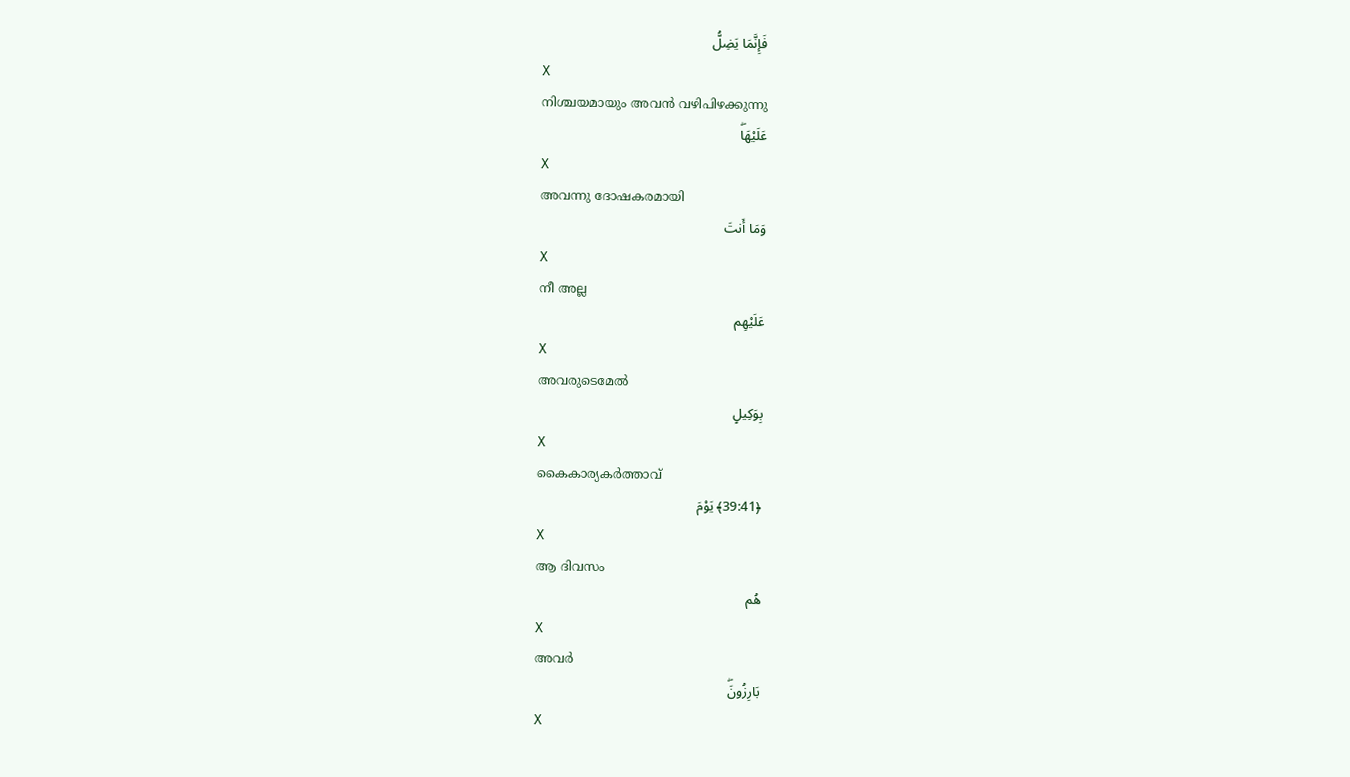فَإِنَّمَا يَضِلُّ
X
നിശ്ചയമായും അവന്‍ വഴിപിഴക്കുന്നു
عَلَيْهَاۖ
X
അവന്നു ദോഷകരമായി
وَمَا أَنتَ
X
നീ അല്ല
عَلَيْهِم
X
അവരുടെമേല്‍
بِوَكِيلٍ
X
കൈകാര്യകര്‍ത്താവ്
﴿39:41﴾ يَوْمَ
X
ആ ദിവസം
هُم
X
അവര്‍
بَارِزُونَۖ
X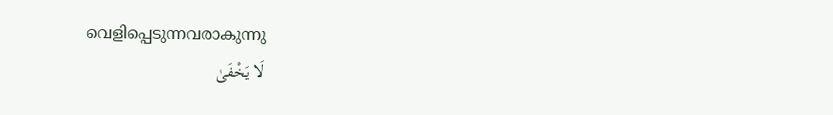വെളിപ്പെടുന്നവരാകുന്നു
لَا يَخْفَىٰ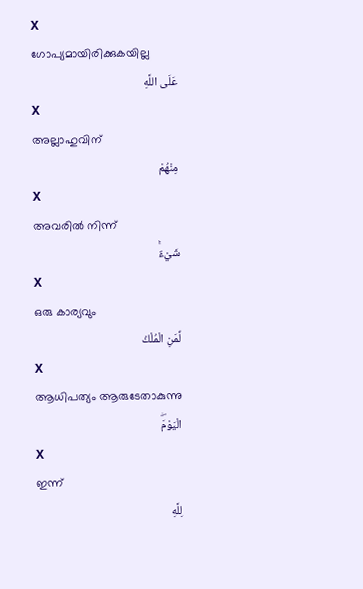X
ഗോപ്യമായിരിക്കുകയില്ല
عَلَى اللَّهِ
X
അല്ലാഹുവിന്
مِنْهُمْ
X
അവരില്‍ നിന്ന്
شَيْءٌۚ
X
ഒരു കാര്യവും
لِّمَنِ الْمُلْكُ
X
ആധിപത്യം ആരുടേതാകുന്നു
الْيَوْمَۖ
X
ഇന്ന്
لِلَّهِ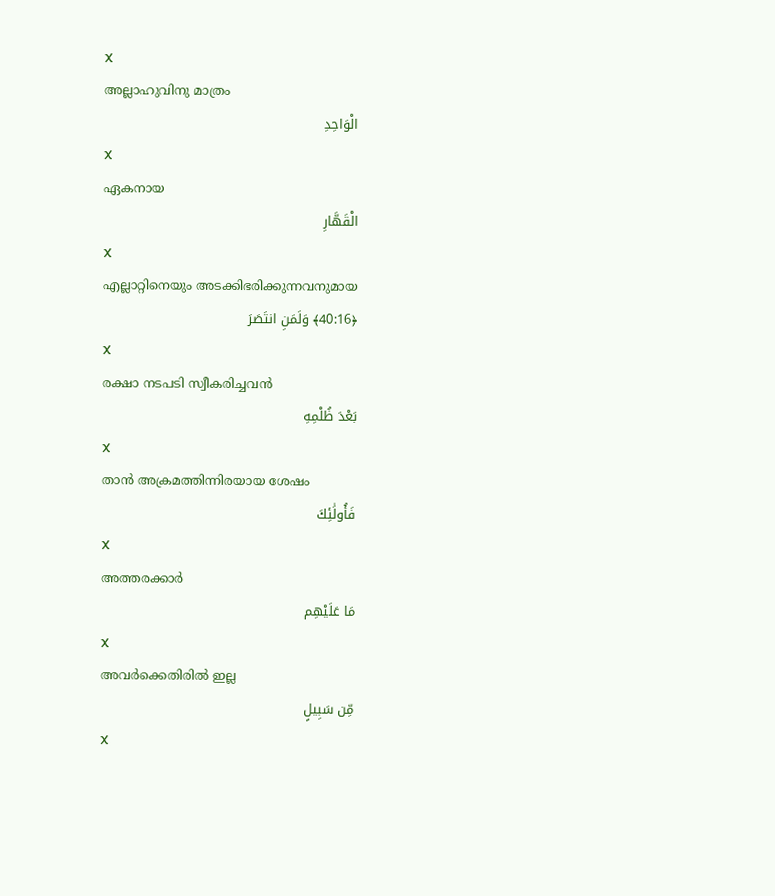X
അല്ലാഹുവിനു മാത്രം
الْوَاحِدِ
X
ഏകനായ
الْقَهَّارِ
X
എല്ലാറ്റിനെയും അടക്കിഭരിക്കുന്നവനുമായ
﴿40:16﴾ وَلَمَنِ انتَصَرَ
X
രക്ഷാ നടപടി സ്വീകരിച്ചവന്‍
بَعْدَ ظُلْمِهِ
X
താന്‍ അക്രമത്തിന്നിരയായ ശേഷം
فَأُولَٰئِكَ
X
അത്തരക്കാര്‍
مَا عَلَيْهِم
X
അവര്‍ക്കെതിരില്‍ ഇല്ല
مِّن سَبِيلٍ
X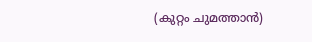(കുറ്റം ചുമത്താന്‍)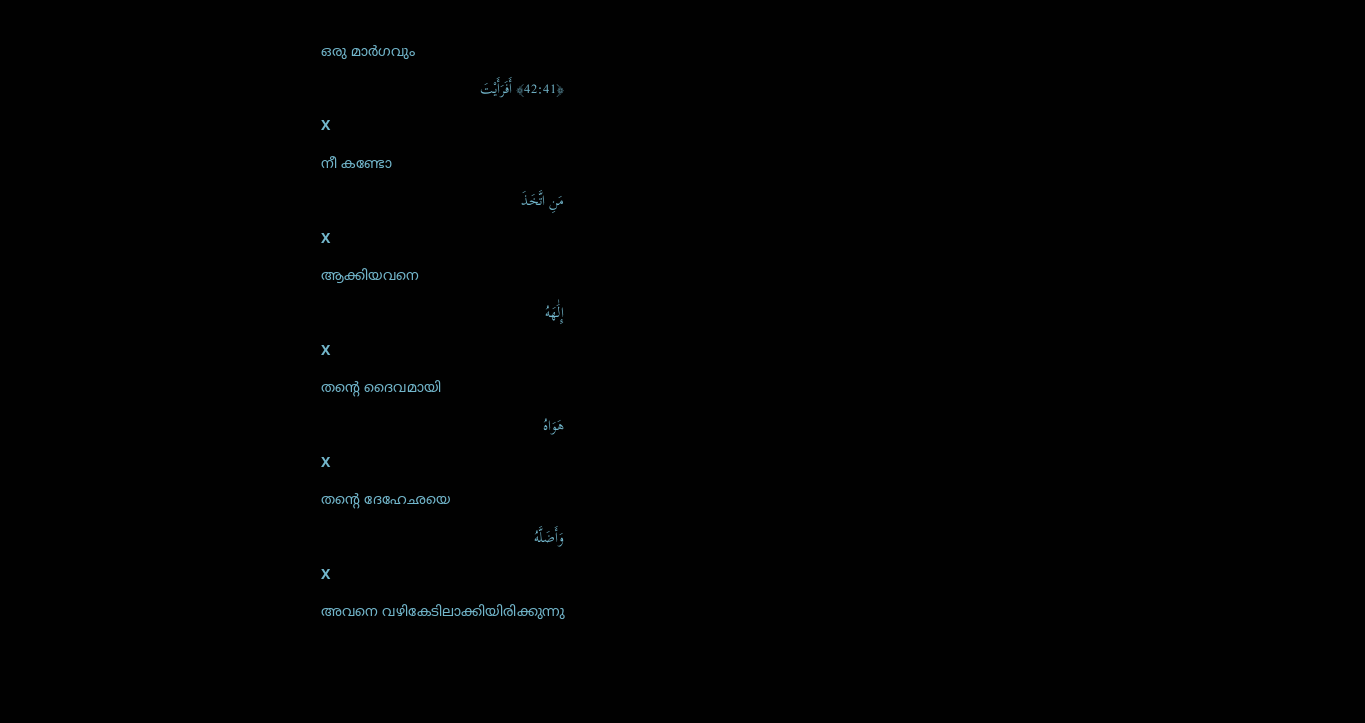ഒരു മാര്‍ഗവും
﴿42:41﴾ أَفَرَأَيْتَ
X
നീ കണ്ടോ
مَنِ اتَّخَذَ
X
ആക്കിയവനെ
إِلَٰهَهُ
X
തന്റെ ദൈവമായി
هَوَاهُ
X
തന്റെ ദേഹേഛയെ
وَأَضَلَّهُ
X
അവനെ വഴികേടിലാക്കിയിരിക്കുന്നു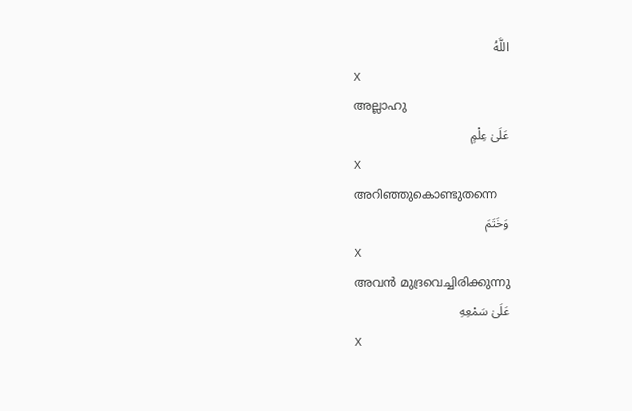اللَّهُ
X
അല്ലാഹു
عَلَىٰ عِلْمٍ
X
അറിഞ്ഞുകൊണ്ടുതന്നെ
وَخَتَمَ
X
അവന്‍ മുദ്രവെച്ചിരിക്കുന്നു
عَلَىٰ سَمْعِهِ
X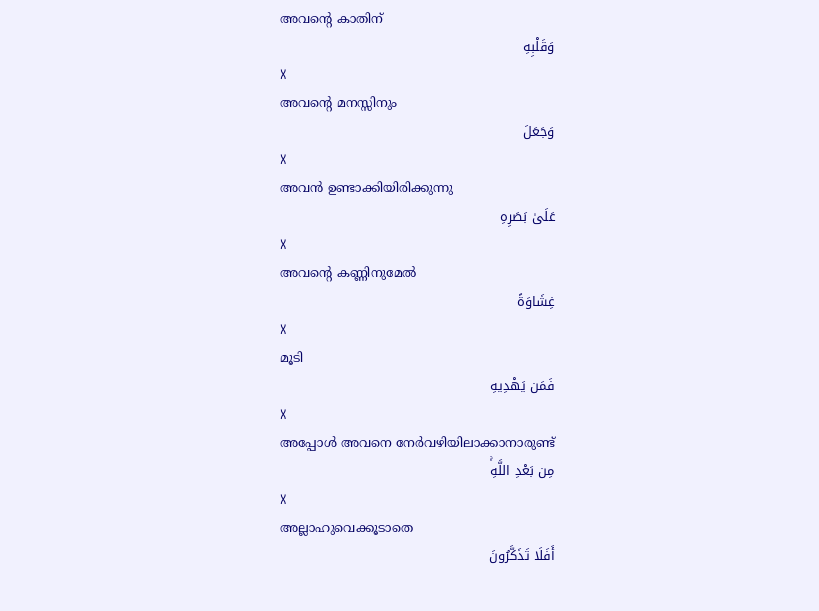അവന്റെ കാതിന്
وَقَلْبِهِ
X
അവന്റെ മനസ്സിനും
وَجَعَلَ
X
അവന്‍ ഉണ്ടാക്കിയിരിക്കുന്നു
عَلَىٰ بَصَرِهِ
X
അവന്റെ കണ്ണിനുമേല്‍
غِشَاوَةً
X
മൂടി
فَمَن يَهْدِيهِ
X
അപ്പോള്‍ അവനെ നേര്‍വഴിയിലാക്കാനാരുണ്ട്
مِن بَعْدِ اللَّهِۚ
X
അല്ലാഹുവെക്കൂടാതെ
أَفَلَا تَذَكَّرُونَ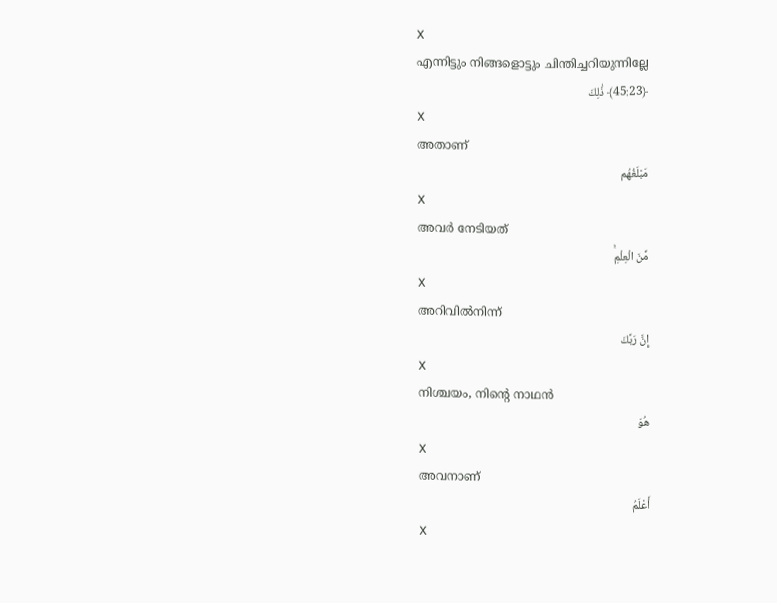X
എന്നിട്ടും നിങ്ങളൊട്ടും ചിന്തിച്ചറിയുന്നില്ലേ
﴿45:23﴾ ذَٰلِكَ
X
അതാണ്
مَبْلَغُهُم
X
അവര്‍ നേടിയത്
مِّنَ الْعِلْمِۚ
X
അറിവില്‍നിന്ന്
إِنَّ رَبَّكَ
X
നിശ്ചയം, നിന്റെ നാഥന്‍
هُوَ
X
അവനാണ്
أَعْلَمُ
X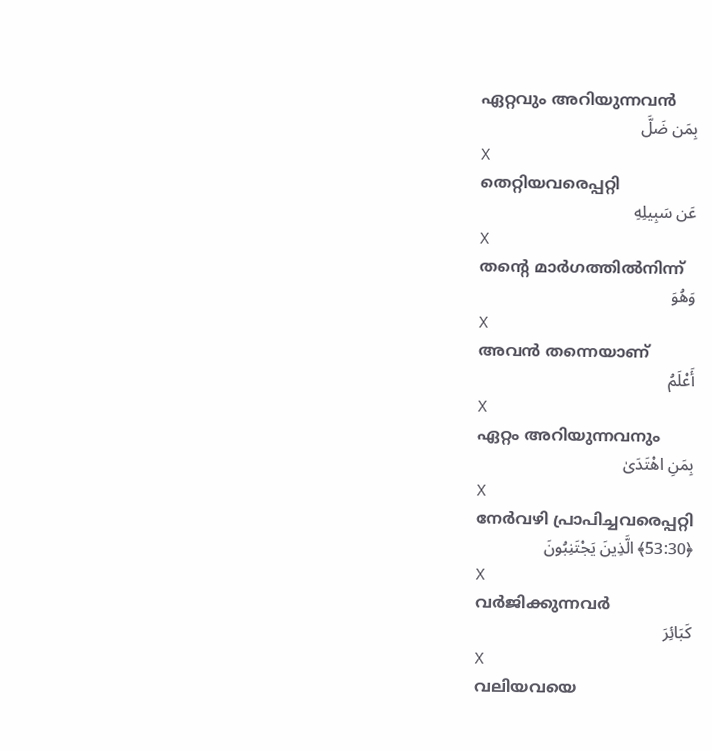ഏറ്റവും അറിയുന്നവന്‍
بِمَن ضَلَّ
X
തെറ്റിയവരെപ്പറ്റി
عَن سَبِيلِهِ
X
തന്റെ മാര്‍ഗത്തില്‍നിന്ന്
وَهُوَ
X
അവന്‍ തന്നെയാണ്
أَعْلَمُ
X
ഏറ്റം അറിയുന്നവനും
بِمَنِ اهْتَدَىٰ
X
നേര്‍വഴി പ്രാപിച്ചവരെപ്പറ്റി
﴿53:30﴾ الَّذِينَ يَجْتَنِبُونَ
X
വര്‍ജിക്കുന്നവര്‍
كَبَائِرَ
X
വലിയവയെ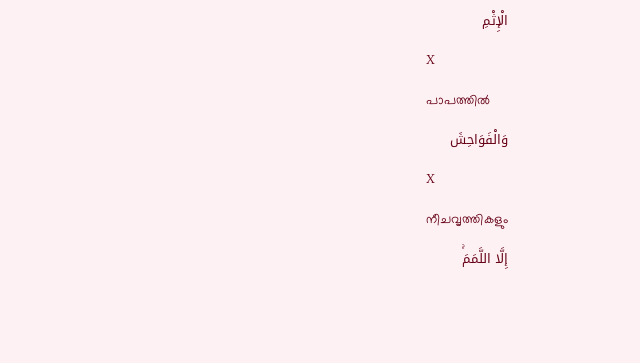الْإِثْمِ
X
പാപത്തില്‍
وَالْفَوَاحِشَ
X
നീചവൃത്തികളും
إِلَّا اللَّمَمَۚ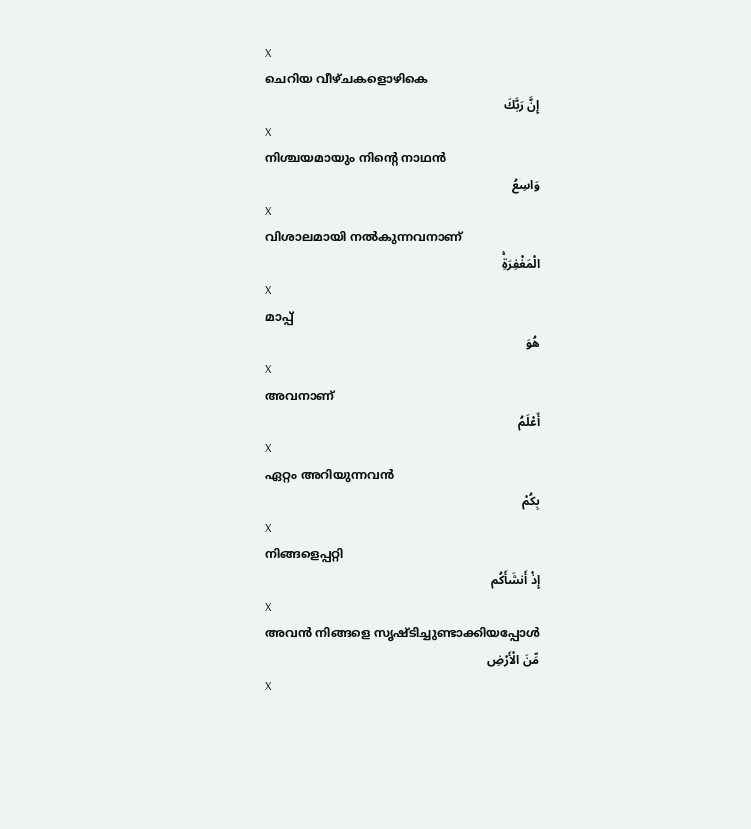X
ചെറിയ വീഴ്ചകളൊഴികെ
إِنَّ رَبَّكَ
X
നിശ്ചയമായും നിന്റെ നാഥന്‍
وَاسِعُ
X
വിശാലമായി നല്‍കുന്നവനാണ്
الْمَغْفِرَةِۚ
X
മാപ്പ്
هُوَ
X
അവനാണ്
أَعْلَمُ
X
ഏറ്റം അറിയുന്നവന്‍
بِكُمْ
X
നിങ്ങളെപ്പറ്റി
إِذْ أَنشَأَكُم
X
അവന്‍ നിങ്ങളെ സൃഷ്ടിച്ചുണ്ടാക്കിയപ്പോള്‍
مِّنَ الْأَرْضِ
X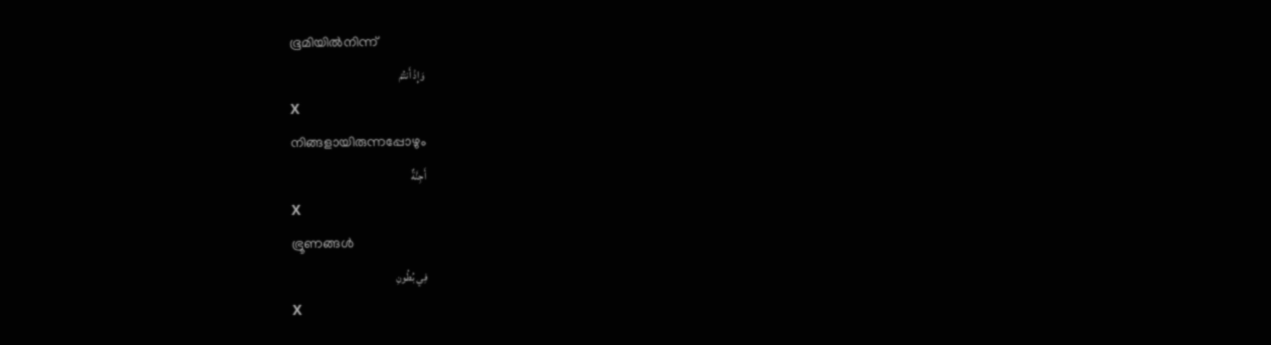ഭൂമിയില്‍നിന്ന്
وَإِذْ أَنتُمْ
X
നിങ്ങളായിരുന്നപ്പോഴും
أَجِنَّةٌ
X
ഭ്രൂണങ്ങള്‍
فِي بُطُونِ
X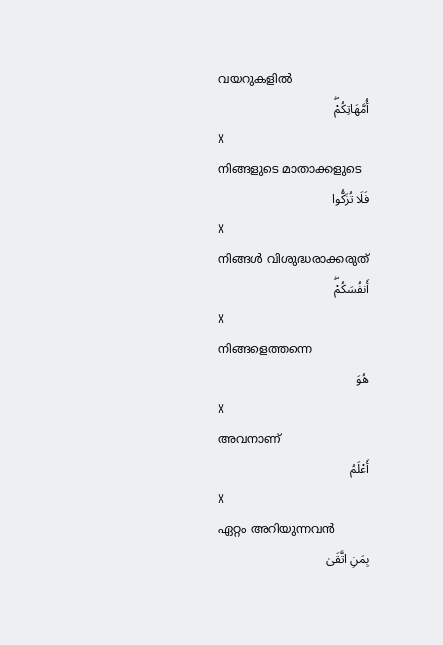വയറുകളില്‍
أُمَّهَاتِكُمْۖ
X
നിങ്ങളുടെ മാതാക്കളുടെ
فَلَا تُزَكُّوا
X
നിങ്ങള്‍ വിശുദ്ധരാക്കരുത്
أَنفُسَكُمْۖ
X
നിങ്ങളെത്തന്നെ
هُوَ
X
അവനാണ്
أَعْلَمُ
X
ഏറ്റം അറിയുന്നവന്‍
بِمَنِ اتَّقَىٰ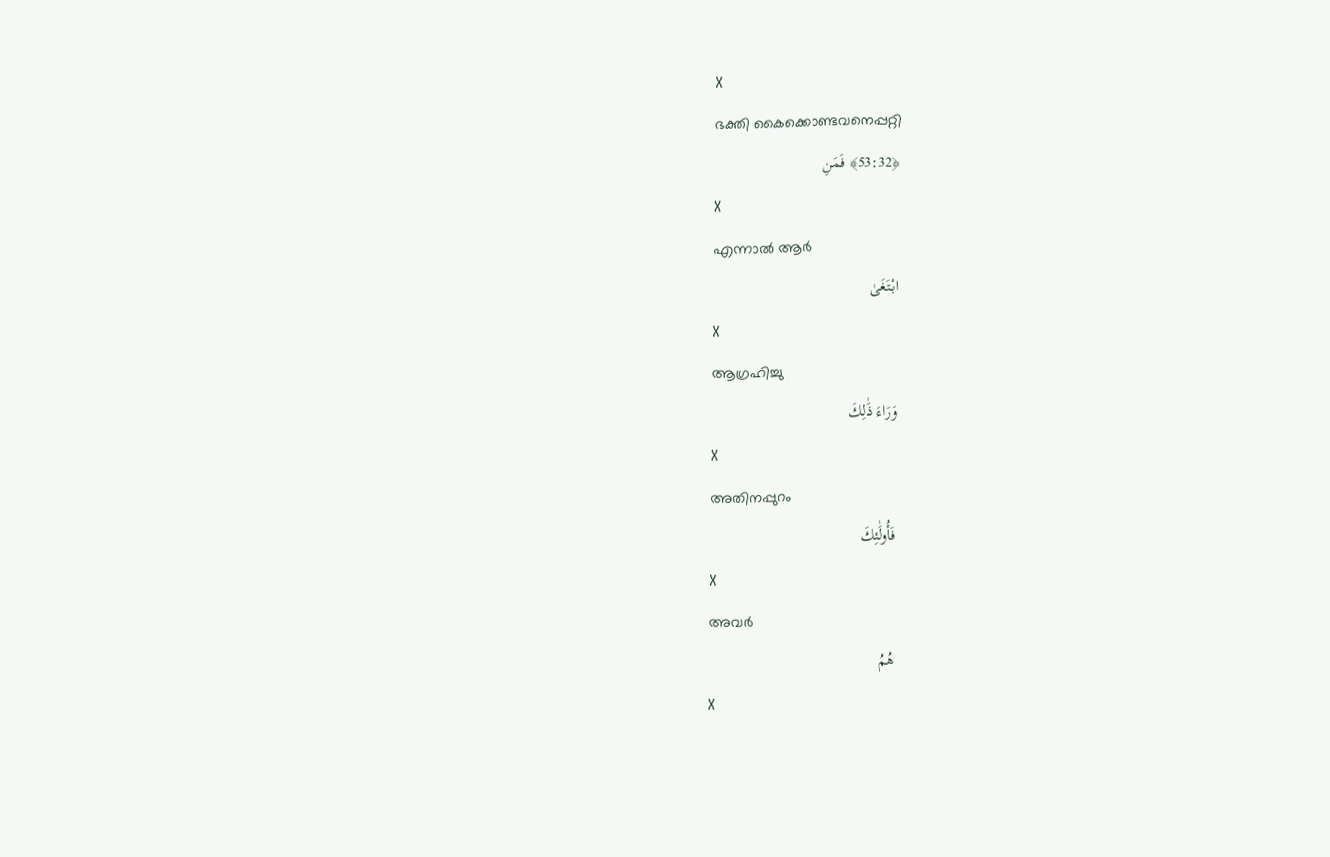X
ഭക്തി കൈക്കൊണ്ടവനെപ്പറ്റി
﴿53:32﴾ فَمَنِ
X
എന്നാല്‍ ആര്‍
ابْتَغَىٰ
X
ആഗ്രഹിച്ചു
وَرَاءَ ذَٰلِكَ
X
അതിനപ്പുറം
فَأُولَٰئِكَ
X
അവര്‍
هُمُ
X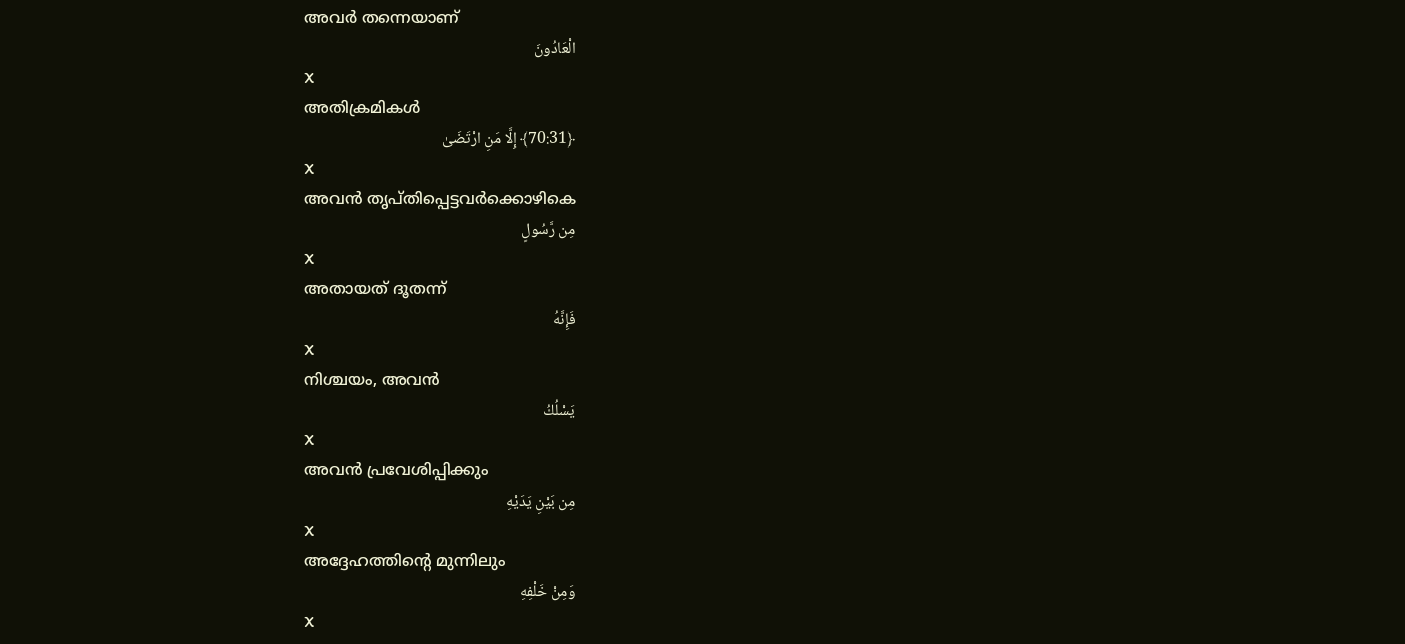അവര്‍ തന്നെയാണ്
الْعَادُونَ
X
അതിക്രമികള്‍
﴿70:31﴾ إِلَّا مَنِ ارْتَضَىٰ
X
അവന്‍ തൃപ്തിപ്പെട്ടവര്‍ക്കൊഴികെ
مِن رَّسُولٍ
X
അതായത് ദൂതന്ന്
فَإِنَّهُ
X
നിശ്ചയം, അവന്‍
يَسْلُكُ
X
അവന്‍ പ്രവേശിപ്പിക്കും
مِن بَيْنِ يَدَيْهِ
X
അദ്ദേഹത്തിന്റെ മുന്നിലും
وَمِنْ خَلْفِهِ
X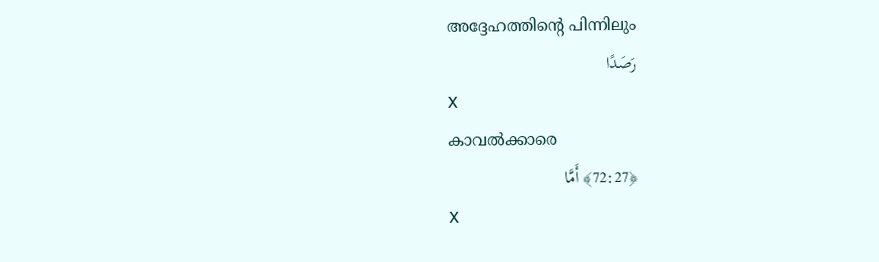അദ്ദേഹത്തിന്റെ പിന്നിലും
رَصَدًا
X
കാവല്‍ക്കാരെ
﴿72:27﴾ أَمَّا
X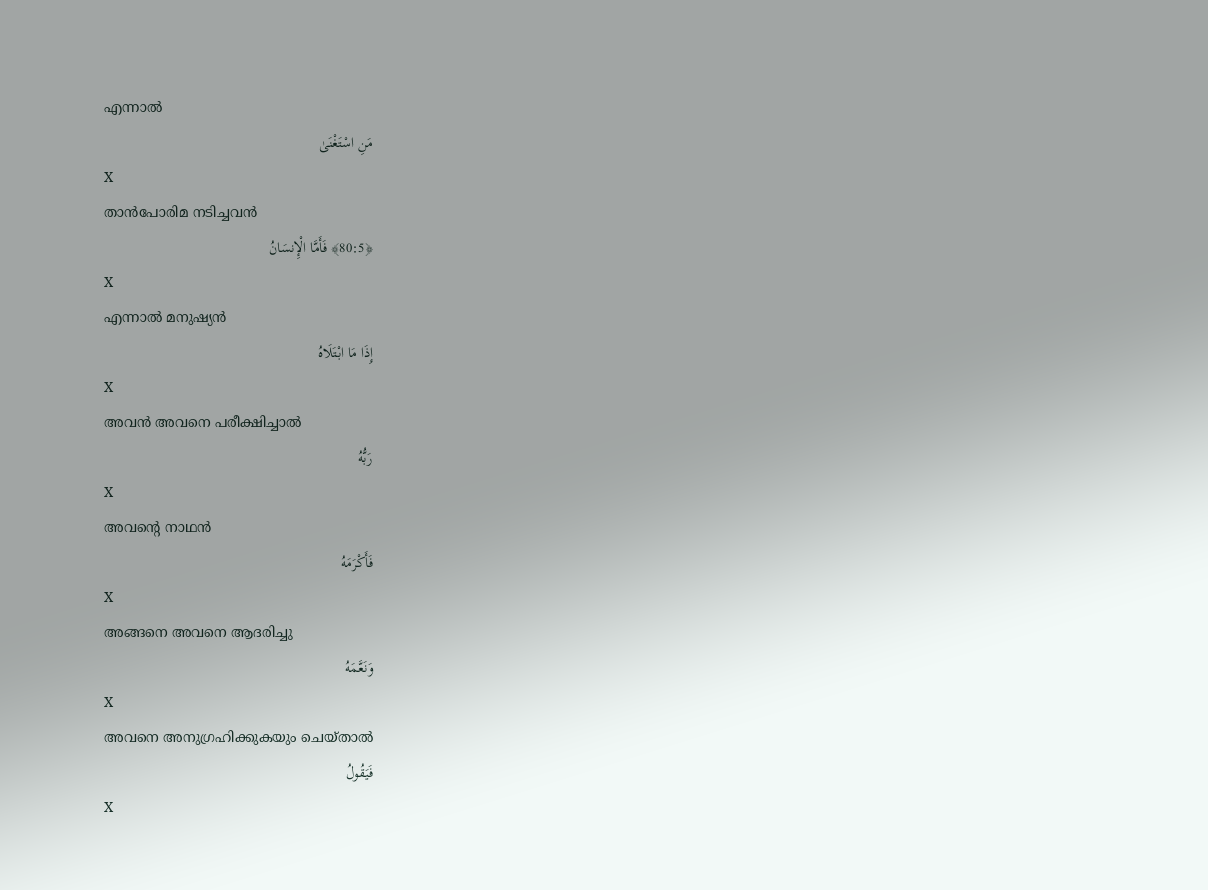എന്നാല്‍
مَنِ اسْتَغْنَىٰ
X
താന്‍പോരിമ നടിച്ചവന്‍
﴿80:5﴾ فَأَمَّا الْإِنسَانُ
X
എന്നാല്‍ മനുഷ്യന്‍
إِذَا مَا ابْتَلَاهُ
X
അവന്‍ അവനെ പരീക്ഷിച്ചാല്‍
رَبُّهُ
X
അവന്റെ നാഥന്‍
فَأَكْرَمَهُ
X
അങ്ങനെ അവനെ ആദരിച്ചു
وَنَعَّمَهُ
X
അവനെ അനുഗ്രഹിക്കുകയും ചെയ്താല്‍
فَيَقُولُ
X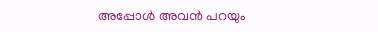അപ്പോള്‍ അവന്‍ പറയും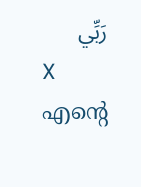رَبِّي
X
എന്റെ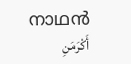നാഥന്‍
أَكْرَمَنِ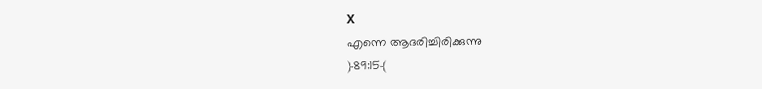X
എന്നെ ആദരിച്ചിരിക്കുന്നു
﴿89:15﴾